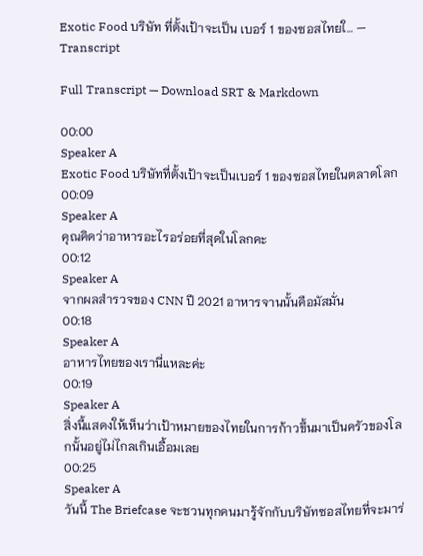Exotic Food บริษัท ที่ตั้งเป้าจะเป็น เบอร์ 1 ของซอสไทยใ… — Transcript

Full Transcript — Download SRT & Markdown

00:00
Speaker A
Exotic Food บริษัทที่ตั้งเป้าจะเป็นเบอร์ 1 ของซอสไทยในตลาดโลก
00:09
Speaker A
คุณคิดว่าอาหารอะไรอร่อยที่สุดในโลกคะ
00:12
Speaker A
จากผลสำรวจของ CNN ปี 2021 อาหารจานนั้นคือมัสมั่น
00:18
Speaker A
อาหารไทยของเรานี่แหละค่ะ
00:19
Speaker A
สิ่งนี้แสดงให้เห็นว่าเป้าหมายของไทยในการก้าวขึ้นมาเป็นครัวของโลกนั้นอยู่ไม่ไกลเกินเอื้อมเลย
00:25
Speaker A
วันนี้ The Briefcase จะชวนทุกคนมารู้จักกับบริษัทซอสไทยที่จะมาร่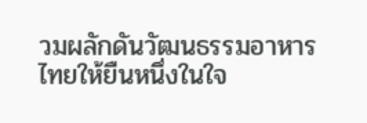วมผลักดันวัฒนธรรมอาหารไทยให้ยืนหนึ่งในใจ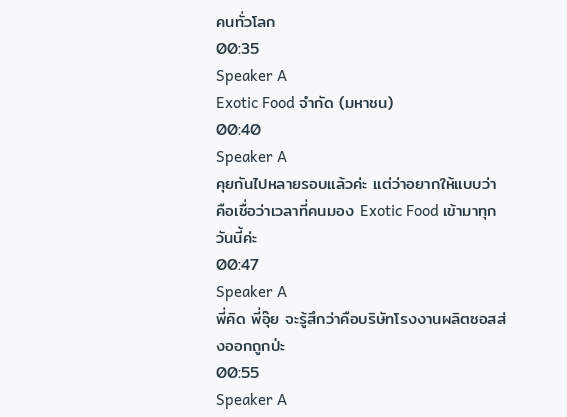คนทั่วโลก
00:35
Speaker A
Exotic Food จำกัด (มหาชน)
00:40
Speaker A
คุยกันไปหลายรอบแล้วค่ะ แต่ว่าอยากให้แบบว่า คือเชื่อว่าเวลาที่คนมอง Exotic Food เข้ามาทุกวันนี้ค่ะ
00:47
Speaker A
พี่คิด พี่อุ๊ย จะรู้สึกว่าคือบริษัทโรงงานผลิตซอสส่งออกถูกป่ะ
00:55
Speaker A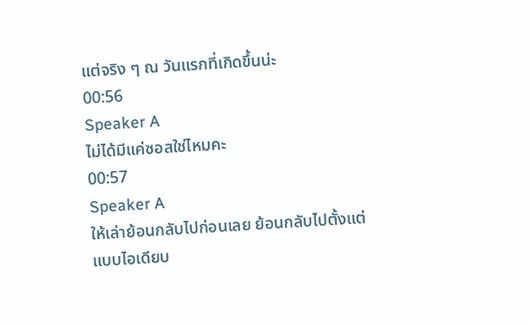แต่จริง ๆ ณ วันแรกที่เกิดขึ้นน่ะ
00:56
Speaker A
ไม่ได้มีแค่ซอสใช่ไหมคะ
00:57
Speaker A
ให้เล่าย้อนกลับไปก่อนเลย ย้อนกลับไปตั้งแต่แบบไอเดียบ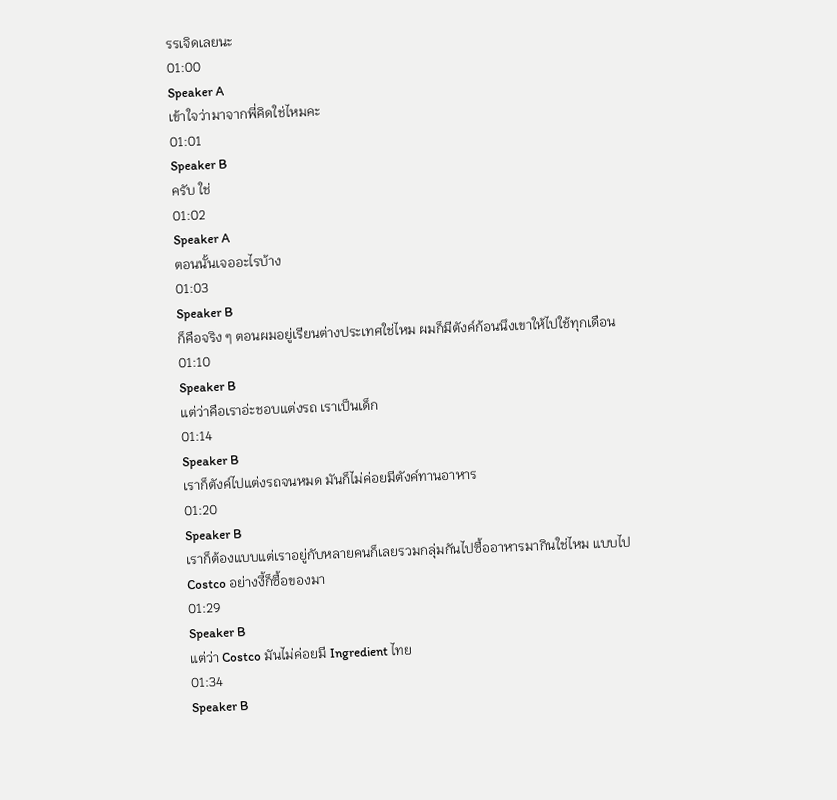รรเจิดเลยนะ
01:00
Speaker A
เข้าใจว่ามาจากพี่คิดใช่ไหมคะ
01:01
Speaker B
ครับ ใช่
01:02
Speaker A
ตอนนั้นเจออะไรบ้าง
01:03
Speaker B
ก็คือจริง ๆ ตอนผมอยู่เรียนต่างประเทศใช่ไหม ผมก็มีตังค์ก้อนนึงเขาให้ไปใช้ทุกเดือน
01:10
Speaker B
แต่ว่าคือเราอ่ะชอบแต่งรถ เราเป็นเด็ก
01:14
Speaker B
เราก็ตังค์ไปแต่งรถจนหมด มันก็ไม่ค่อยมีตังค์ทานอาหาร
01:20
Speaker B
เราก็ต้องแบบแต่เราอยู่กับหลายคนก็เลยรวมกลุ่มกันไปซื้ออาหารมากินใช่ไหม แบบไป Costco อย่างงี้ก็ซื้อของมา
01:29
Speaker B
แต่ว่า Costco มันไม่ค่อยมี Ingredient ไทย
01:34
Speaker B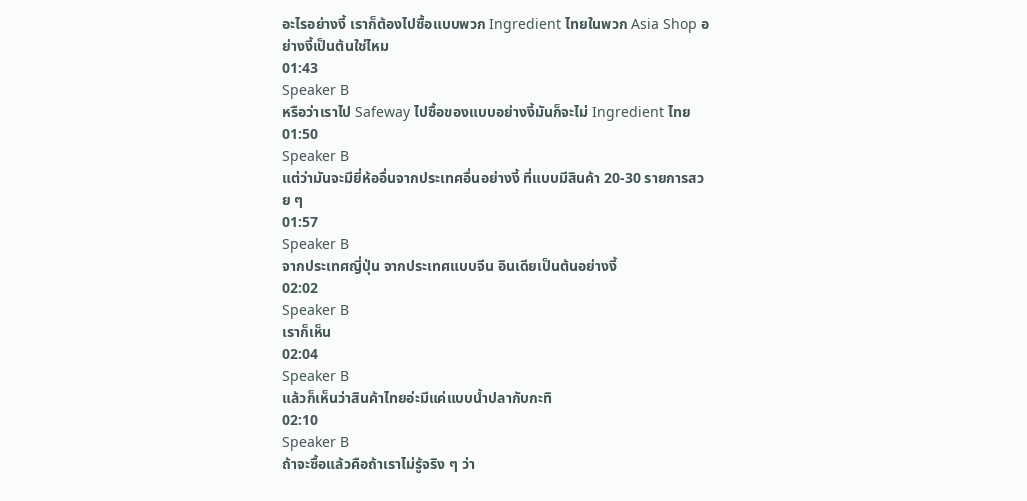อะไรอย่างงี้ เราก็ต้องไปซื้อแบบพวก Ingredient ไทยในพวก Asia Shop อย่างงี้เป็นต้นใช่ไหม
01:43
Speaker B
หรือว่าเราไป Safeway ไปซื้อของแบบอย่างงี้มันก็จะไม่ Ingredient ไทย
01:50
Speaker B
แต่ว่ามันจะมียี่ห้ออื่นจากประเทศอื่นอย่างงี้ ที่แบบมีสินค้า 20-30 รายการสวย ๆ
01:57
Speaker B
จากประเทศญี่ปุ่น จากประเทศแบบจีน อินเดียเป็นต้นอย่างงี้
02:02
Speaker B
เราก็เห็น
02:04
Speaker B
แล้วก็เห็นว่าสินค้าไทยอ่ะมีแค่แบบน้ำปลากับกะทิ
02:10
Speaker B
ถ้าจะซื้อแล้วคือถ้าเราไม่รู้จริง ๆ ว่า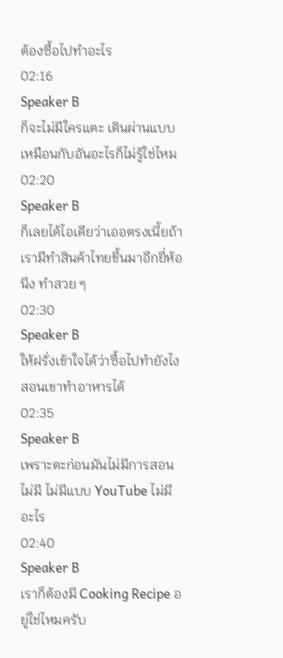ต้องซื้อไปทำอะไร
02:16
Speaker B
ก็จะไม่มีใครแตะ เดินผ่านแบบเหมือนกับอันอะไรก็ไม่รู้ใช่ไหม
02:20
Speaker B
ก็เลยได้ไอเดียว่าเออตรงเนี้ยถ้าเรามีทำสินค้าไทยขึ้นมาอีกยี่ห้อนึง ทำสวย ๆ
02:30
Speaker B
ให้ฝรั่งเข้าใจได้ว่าซื้อไปทำยังไง สอนเขาทำอาหารได้
02:35
Speaker B
เพราะตะก่อนมันไม่มีการสอน ไม่มี ไม่มีแบบ YouTube ไม่มีอะไร
02:40
Speaker B
เราก็ต้องมี Cooking Recipe อยู่ใช่ไหมครับ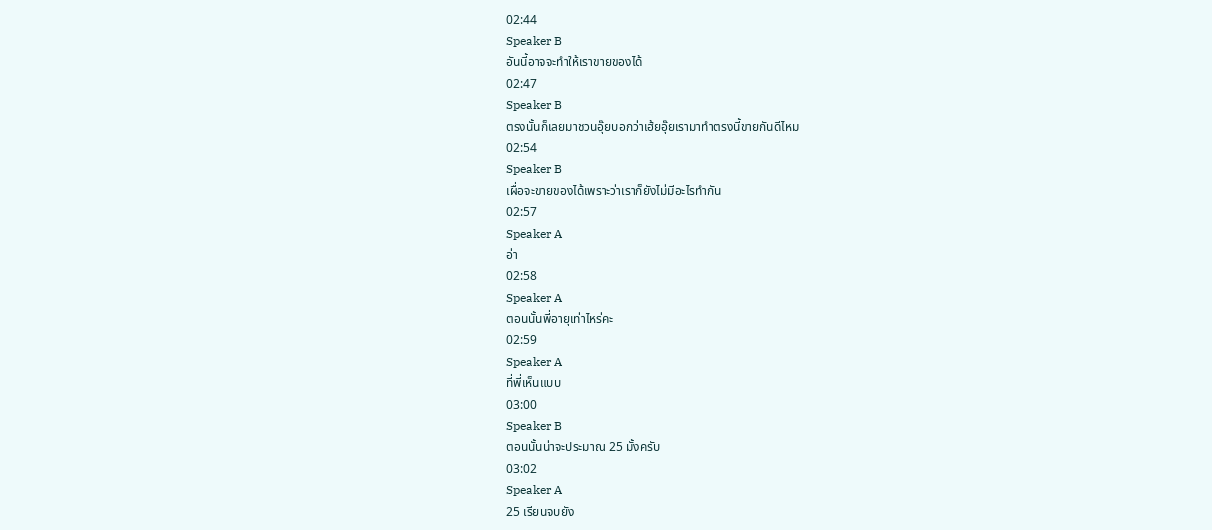02:44
Speaker B
อันนี้อาจจะทำให้เราขายของได้
02:47
Speaker B
ตรงนั้นก็เลยมาชวนอุ๊ยบอกว่าเฮ้ยอุ๊ยเรามาทำตรงนี้ขายกันดีไหม
02:54
Speaker B
เผื่อจะขายของได้เพราะว่าเราก็ยังไม่มีอะไรทำกัน
02:57
Speaker A
อ่า
02:58
Speaker A
ตอนนั้นพี่อายุเท่าไหร่คะ
02:59
Speaker A
ที่พี่เห็นแบบ
03:00
Speaker B
ตอนนั้นน่าจะประมาณ 25 มั้งครับ
03:02
Speaker A
25 เรียนจบยัง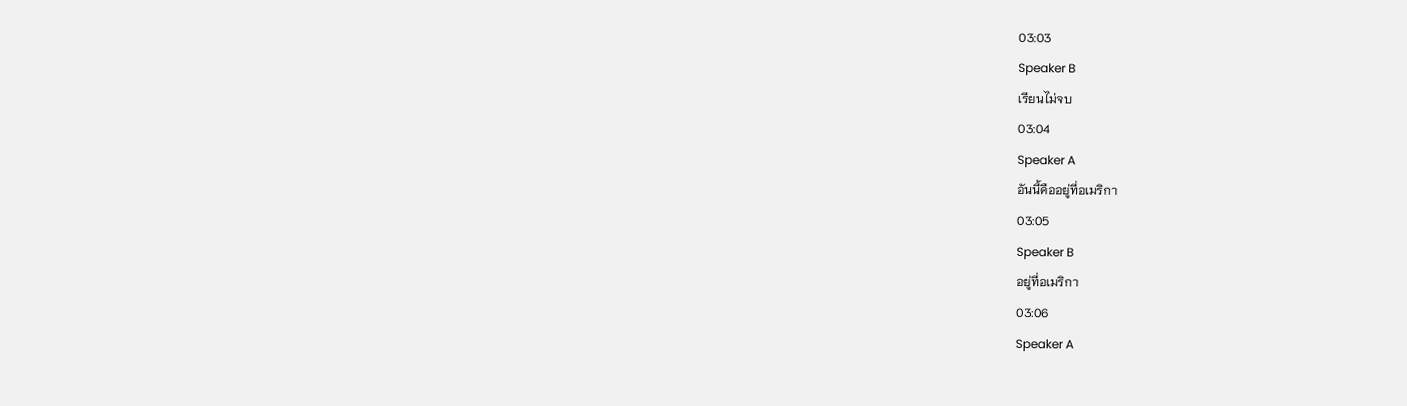03:03
Speaker B
เรียนไม่จบ
03:04
Speaker A
อันนี้คืออยู่ที่อเมริกา
03:05
Speaker B
อยู่ที่อเมริกา
03:06
Speaker A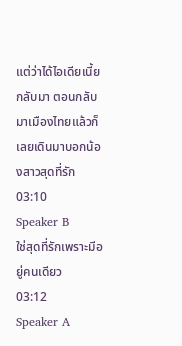แต่ว่าได้ไอเดียเนี้ยกลับมา ตอนกลับมาเมืองไทยแล้วก็เลยเดินมาบอกน้องสาวสุดที่รัก
03:10
Speaker B
ใช่สุดที่รักเพราะมีอยู่คนเดียว
03:12
Speaker A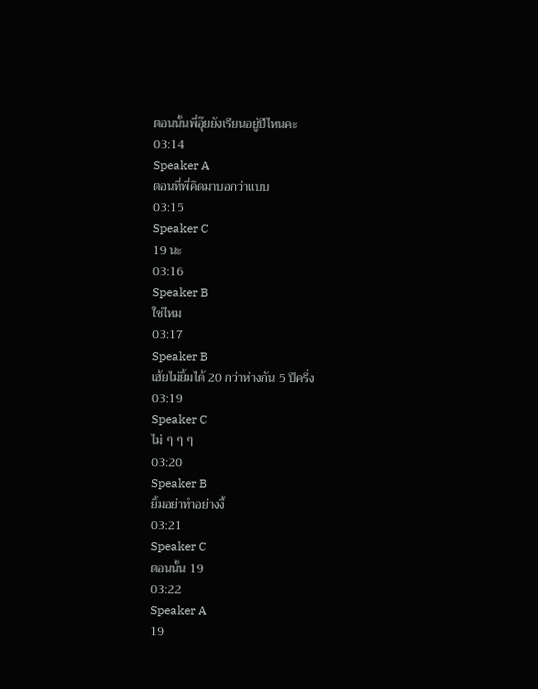ตอนนั้นพี่อุ๊ยยังเรียนอยู่ปีไหนคะ
03:14
Speaker A
ตอนที่พี่คิดมาบอกว่าแบบ
03:15
Speaker C
19 นะ
03:16
Speaker B
ใช่ไหม
03:17
Speaker B
เฮ้ยไม่ยิ้มได้ 20 กว่าห่างกัน 5 ปีครึ่ง
03:19
Speaker C
ไม่ ๆ ๆ ๆ
03:20
Speaker B
ยิ้มอย่าทำอย่างงี้
03:21
Speaker C
ตอนนั้น 19
03:22
Speaker A
19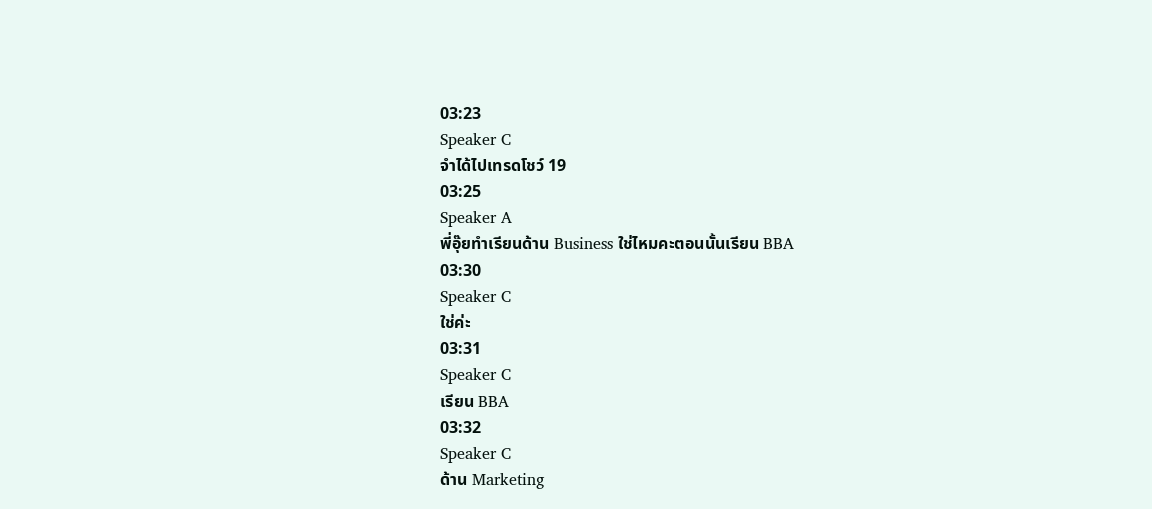03:23
Speaker C
จำได้ไปเทรดโชว์ 19
03:25
Speaker A
พี่อุ๊ยทำเรียนด้าน Business ใช่ไหมคะตอนนั้นเรียน BBA
03:30
Speaker C
ใช่ค่ะ
03:31
Speaker C
เรียน BBA
03:32
Speaker C
ด้าน Marketing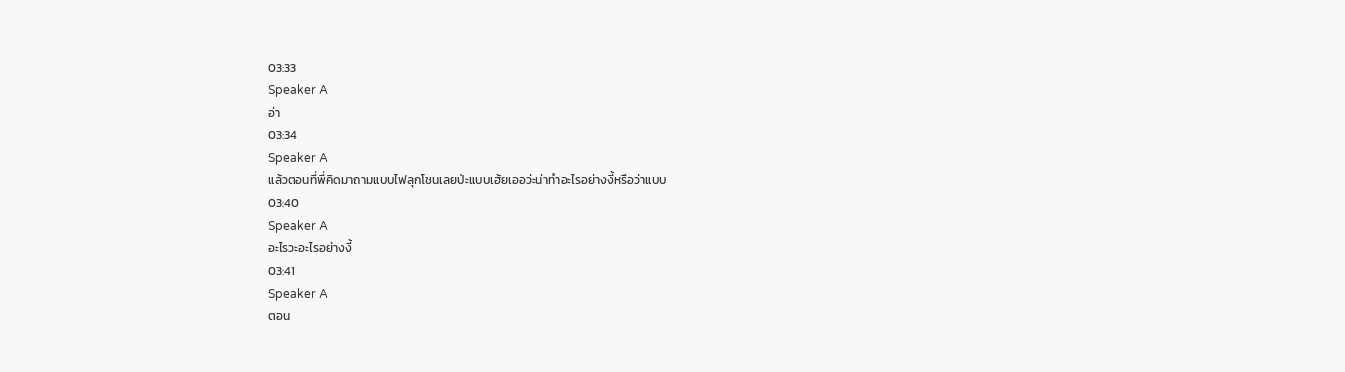03:33
Speaker A
อ่า
03:34
Speaker A
แล้วตอนที่พี่คิดมาถามแบบไฟลุกโชนเลยป่ะแบบเฮ้ยเออว่ะน่าทำอะไรอย่างงี้หรือว่าแบบ
03:40
Speaker A
อะไรวะอะไรอย่างงี้
03:41
Speaker A
ตอน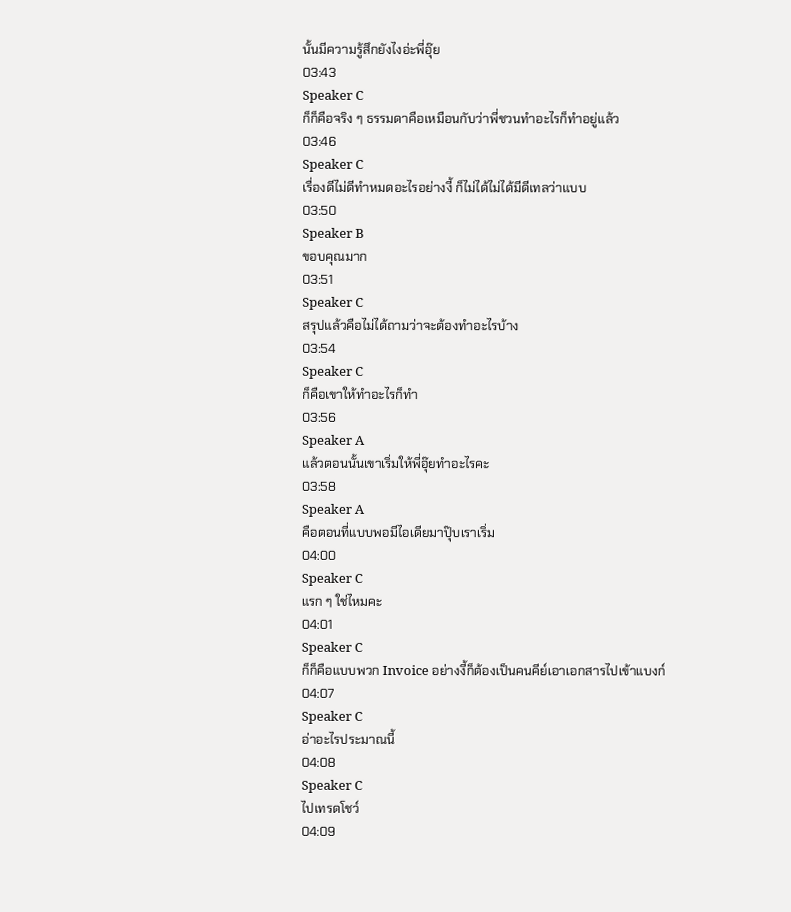นั้นมีความรู้สึกยังไงอ่ะพี่อุ๊ย
03:43
Speaker C
ก็ก็คือจริง ๆ ธรรมดาคือเหมือนกับว่าพี่ชวนทำอะไรก็ทำอยู่แล้ว
03:46
Speaker C
เรื่องดีไม่ดีทำหมดอะไรอย่างงี้ ก็ไม่ได้ไม่ได้มีดีเทลว่าแบบ
03:50
Speaker B
ขอบคุณมาก
03:51
Speaker C
สรุปแล้วคือไม่ได้ถามว่าจะต้องทำอะไรบ้าง
03:54
Speaker C
ก็คือเขาให้ทำอะไรก็ทำ
03:56
Speaker A
แล้วตอนนั้นเขาเริ่มให้พี่อุ๊ยทำอะไรคะ
03:58
Speaker A
คือตอนที่แบบพอมีไอเดียมาปุ๊บเราเริ่ม
04:00
Speaker C
แรก ๆ ใช่ไหมคะ
04:01
Speaker C
ก็ก็คือแบบพวก Invoice อย่างงี้ก็ต้องเป็นคนคีย์เอาเอกสารไปเข้าแบงก์
04:07
Speaker C
อ่าอะไรประมาณนี้
04:08
Speaker C
ไปเทรดโชว์
04:09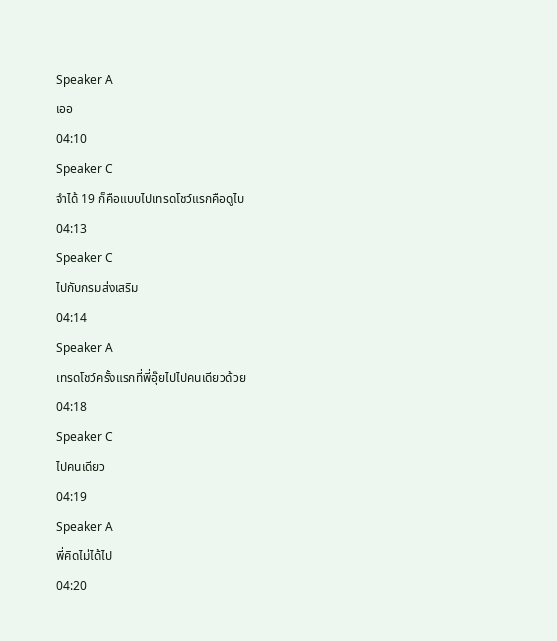Speaker A
เออ
04:10
Speaker C
จำได้ 19 ก็คือแบบไปเทรดโชว์แรกคือดูไบ
04:13
Speaker C
ไปกับกรมส่งเสริม
04:14
Speaker A
เทรดโชว์ครั้งแรกที่พี่อุ๊ยไปไปคนเดียวด้วย
04:18
Speaker C
ไปคนเดียว
04:19
Speaker A
พี่คิดไม่ได้ไป
04:20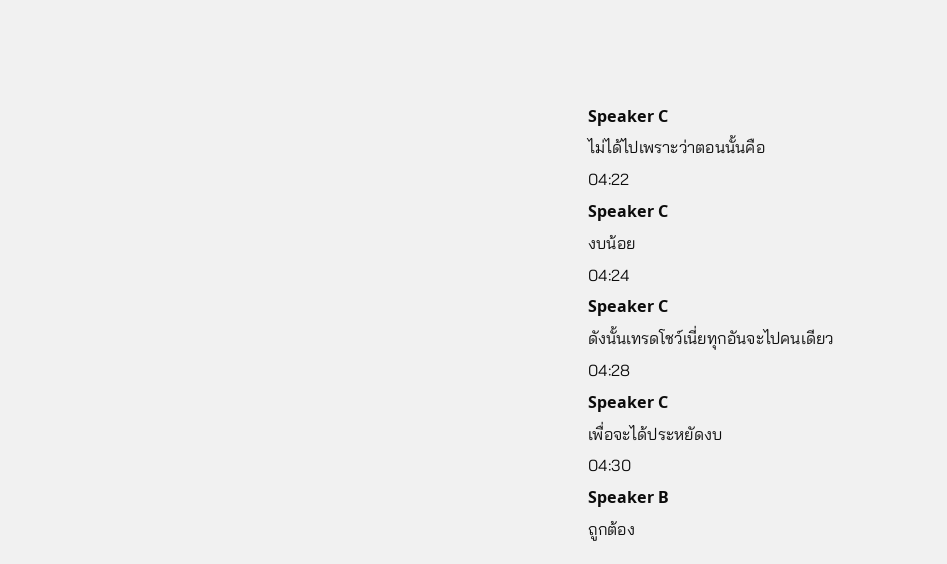Speaker C
ไม่ได้ไปเพราะว่าตอนนั้นคือ
04:22
Speaker C
งบน้อย
04:24
Speaker C
ดังนั้นเทรดโชว์เนี่ยทุกอันจะไปคนเดียว
04:28
Speaker C
เพื่อจะได้ประหยัดงบ
04:30
Speaker B
ถูกต้อง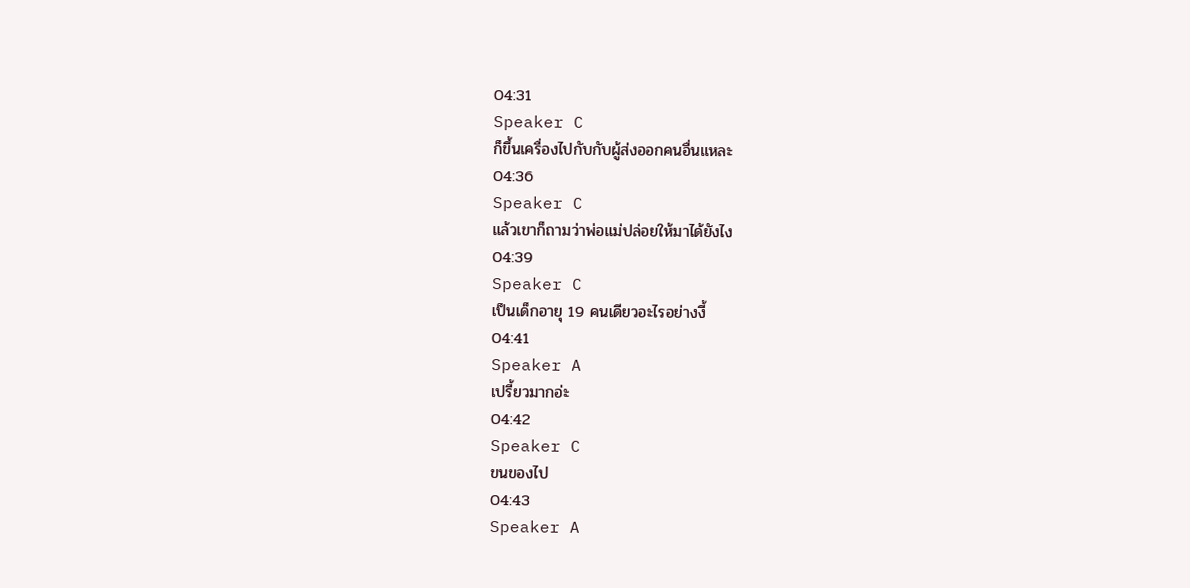04:31
Speaker C
ก็ขึ้นเครื่องไปกับกับผู้ส่งออกคนอื่นแหละ
04:36
Speaker C
แล้วเขาก็ถามว่าพ่อแม่ปล่อยให้มาได้ยังไง
04:39
Speaker C
เป็นเด็กอายุ 19 คนเดียวอะไรอย่างงี้
04:41
Speaker A
เปรี้ยวมากอ่ะ
04:42
Speaker C
ขนของไป
04:43
Speaker A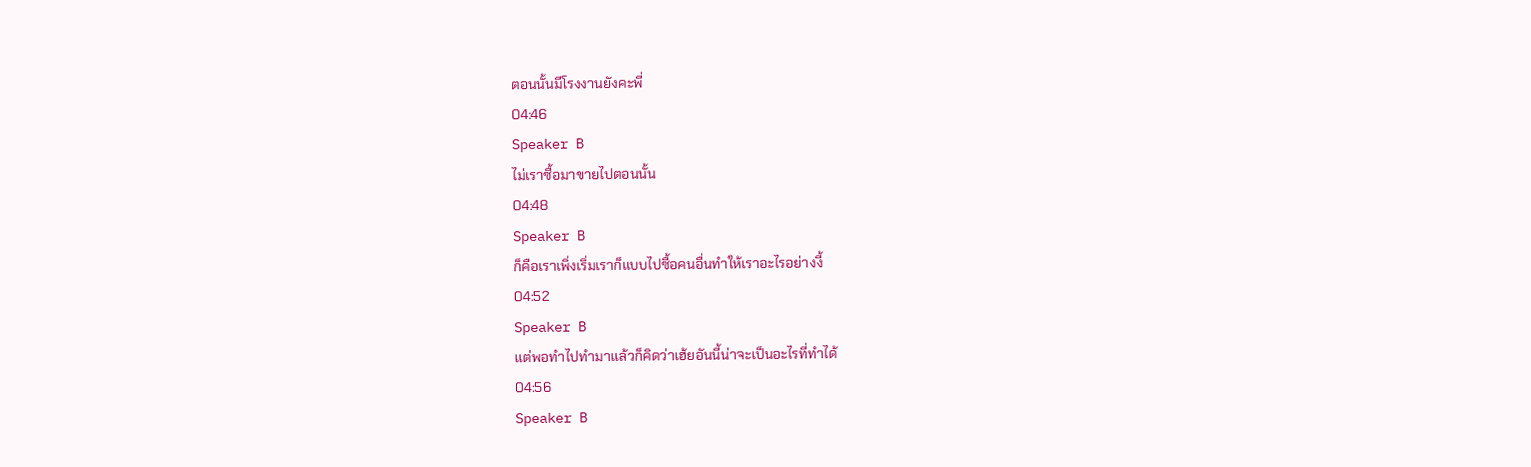ตอนนั้นมีโรงงานยังคะพี่
04:46
Speaker B
ไม่เราซื้อมาขายไปตอนนั้น
04:48
Speaker B
ก็คือเราเพิ่งเริ่มเราก็แบบไปซื้อคนอื่นทำให้เราอะไรอย่างงี้
04:52
Speaker B
แต่พอทำไปทำมาแล้วก็คิดว่าเฮ้ยอันนี้น่าจะเป็นอะไรที่ทำได้
04:56
Speaker B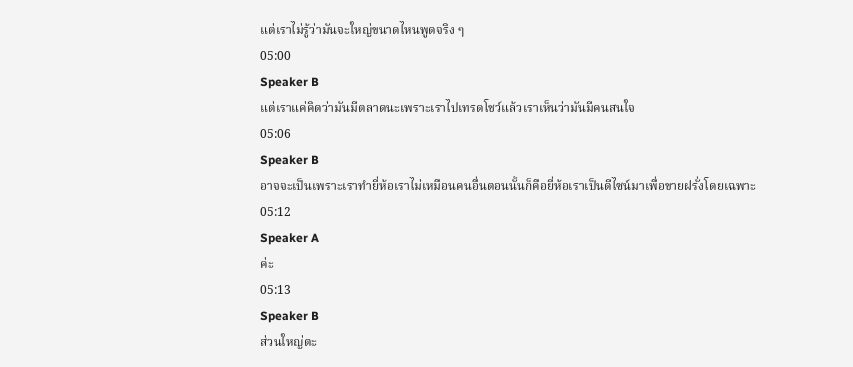แต่เราไม่รู้ว่ามันจะใหญ่ขนาดไหนพูดจริง ๆ
05:00
Speaker B
แต่เราแค่คิดว่ามันมีตลาดนะเพราะเราไปเทรดโชว์แล้วเราเห็นว่ามันมีคนสนใจ
05:06
Speaker B
อาจจะเป็นเพราะเราทำยี่ห้อเราไม่เหมือนคนอื่นตอนนั้นก็คือยี่ห้อเราเป็นดีไซน์มาเพื่อขายฝรั่งโดยเฉพาะ
05:12
Speaker A
ค่ะ
05:13
Speaker B
ส่วนใหญ่ตะ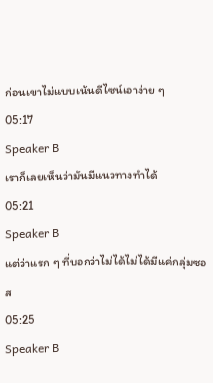ก่อนเขาไม่แบบเน้นดีไซน์เอาง่าย ๆ
05:17
Speaker B
เราก็เลยเห็นว่ามันมีแนวทางทำได้
05:21
Speaker B
แต่ว่าแรก ๆ ที่บอกว่าไม่ได้ไม่ได้มีแค่กลุ่มซอส
05:25
Speaker B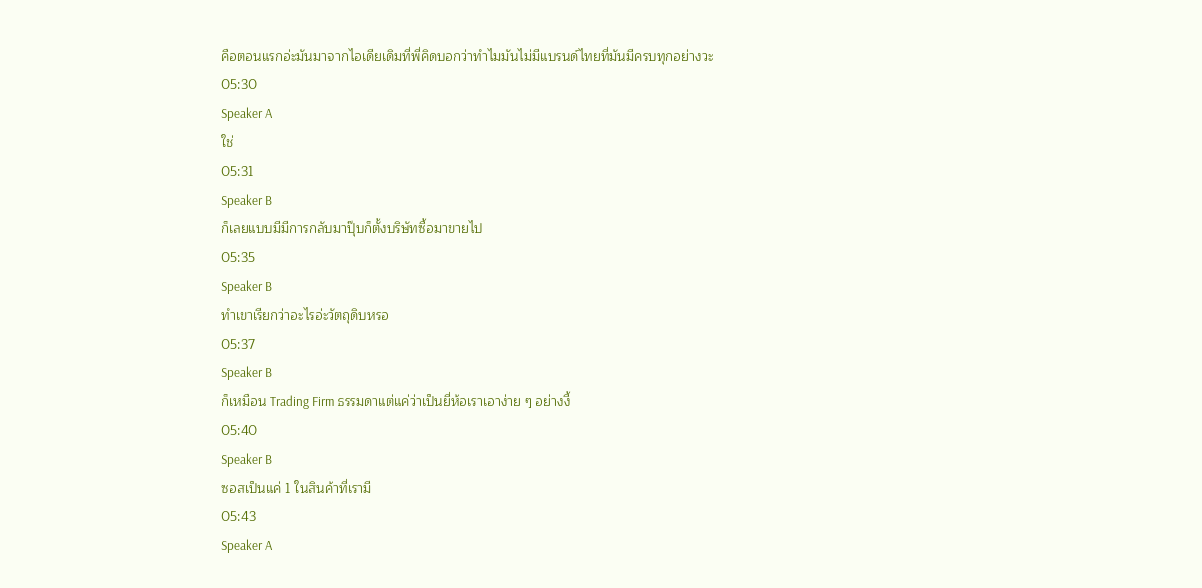คือตอนแรกอ่ะมันมาจากไอเดียเดิมที่พี่คิดบอกว่าทำไมมันไม่มีแบรนด์ไทยที่มันมีครบทุกอย่างวะ
05:30
Speaker A
ใช่
05:31
Speaker B
ก็เลยแบบมีมีการกลับมาปุ๊บก็ตั้งบริษัทซื้อมาขายไป
05:35
Speaker B
ทำเขาเรียกว่าอะไรอ่ะวัตถุดิบหรอ
05:37
Speaker B
ก็เหมือน Trading Firm ธรรมดาแต่แค่ว่าเป็นยี่ห้อเราเอาง่าย ๆ อย่างงี้
05:40
Speaker B
ซอสเป็นแค่ 1 ในสินค้าที่เรามี
05:43
Speaker A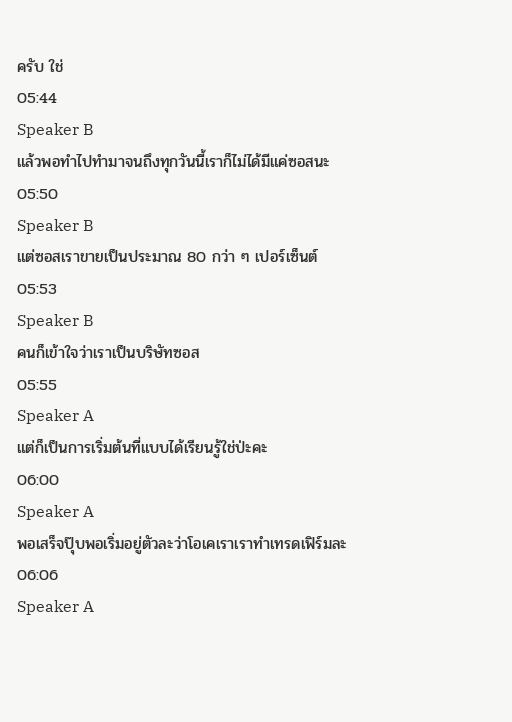ครับ ใช่
05:44
Speaker B
แล้วพอทำไปทำมาจนถึงทุกวันนี้เราก็ไม่ได้มีแค่ซอสนะ
05:50
Speaker B
แต่ซอสเราขายเป็นประมาณ 80 กว่า ๆ เปอร์เซ็นต์
05:53
Speaker B
คนก็เข้าใจว่าเราเป็นบริษัทซอส
05:55
Speaker A
แต่ก็เป็นการเริ่มต้นที่แบบได้เรียนรู้ใช่ป่ะคะ
06:00
Speaker A
พอเสร็จปุ๊บพอเริ่มอยู่ตัวละว่าโอเคเราเราทำเทรดเฟิร์มละ
06:06
Speaker A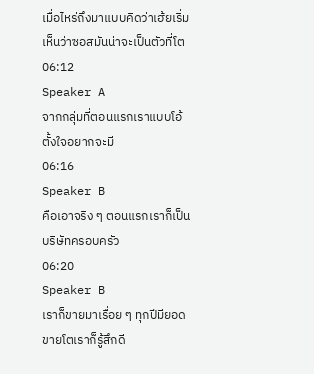เมื่อไหร่ถึงมาแบบคิดว่าเฮ้ยเริ่มเห็นว่าซอสมันน่าจะเป็นตัวที่โต
06:12
Speaker A
จากกลุ่มที่ตอนแรกเราแบบโอ้ตั้งใจอยากจะมี
06:16
Speaker B
คือเอาจริง ๆ ตอนแรกเราก็เป็นบริษัทครอบครัว
06:20
Speaker B
เราก็ขายมาเรื่อย ๆ ทุกปีมียอดขายโตเราก็รู้สึกดี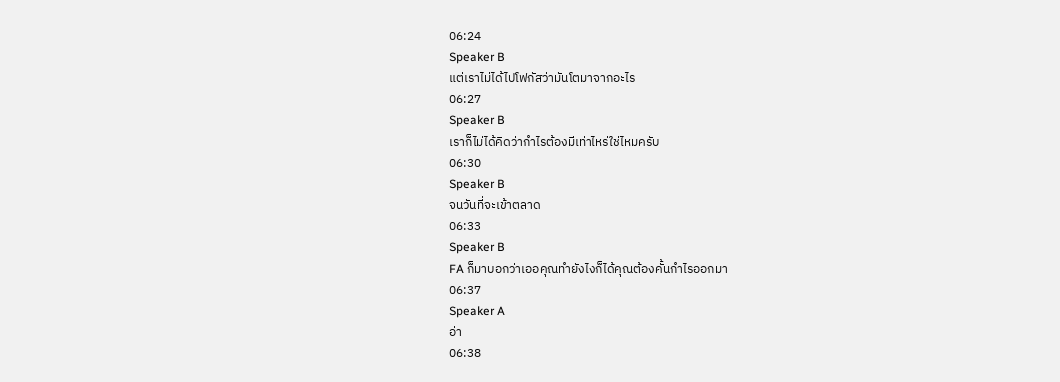06:24
Speaker B
แต่เราไม่ได้ไปโฟกัสว่ามันโตมาจากอะไร
06:27
Speaker B
เราก็ไม่ได้คิดว่ากำไรต้องมีเท่าไหร่ใช่ไหมครับ
06:30
Speaker B
จนวันที่จะเข้าตลาด
06:33
Speaker B
FA ก็มาบอกว่าเออคุณทำยังไงก็ได้คุณต้องคั้นกำไรออกมา
06:37
Speaker A
อ่า
06:38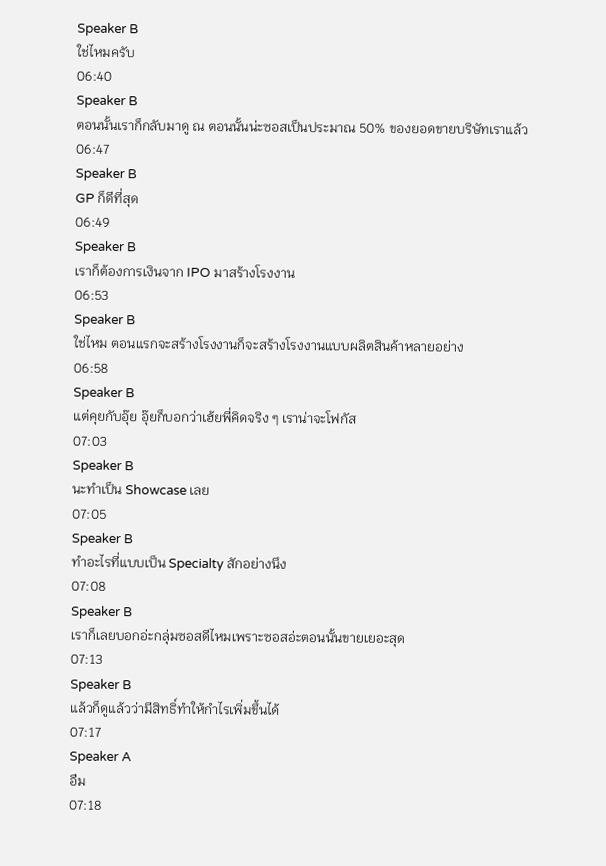Speaker B
ใช่ไหมครับ
06:40
Speaker B
ตอนนั้นเราก็กลับมาดู ณ ตอนนั้นน่ะซอสเป็นประมาณ 50% ของยอดขายบริษัทเราแล้ว
06:47
Speaker B
GP ก็ดีที่สุด
06:49
Speaker B
เราก็ต้องการเงินจาก IPO มาสร้างโรงงาน
06:53
Speaker B
ใช่ไหม ตอนแรกจะสร้างโรงงานก็จะสร้างโรงงานแบบผลิตสินค้าหลายอย่าง
06:58
Speaker B
แต่คุยกับอุ๊ย อุ๊ยก็บอกว่าเฮ้ยพี่คิดจริง ๆ เราน่าจะโฟกัส
07:03
Speaker B
นะทำเป็น Showcase เลย
07:05
Speaker B
ทำอะไรที่แบบเป็น Specialty สักอย่างนึง
07:08
Speaker B
เราก็เลยบอกอ่ะกลุ่มซอสดีไหมเพราะซอสอ่ะตอนนั้นขายเยอะสุด
07:13
Speaker B
แล้วก็ดูแล้วว่ามีสิทธิ์ทำให้กำไรเพิ่มขึ้นได้
07:17
Speaker A
อืม
07:18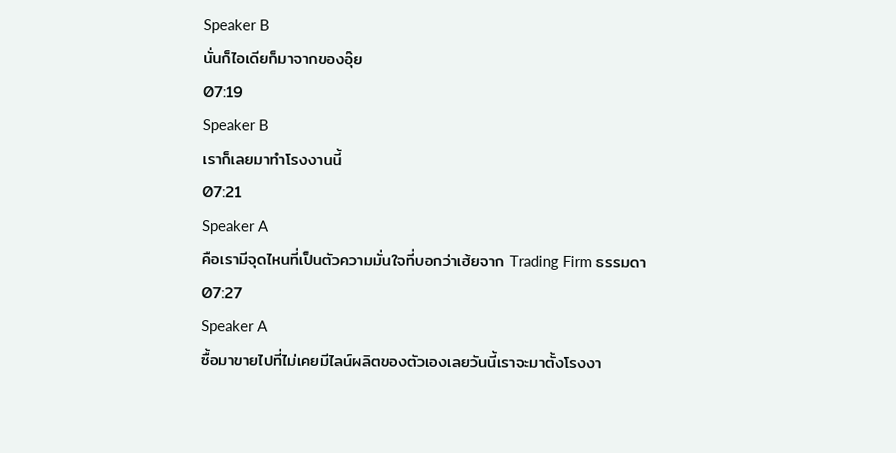Speaker B
นั่นก็ไอเดียก็มาจากของอุ๊ย
07:19
Speaker B
เราก็เลยมาทำโรงงานนี้
07:21
Speaker A
คือเรามีจุดไหนที่เป็นตัวความมั่นใจที่บอกว่าเฮ้ยจาก Trading Firm ธรรมดา
07:27
Speaker A
ซื้อมาขายไปที่ไม่เคยมีไลน์ผลิตของตัวเองเลยวันนี้เราจะมาตั้งโรงงา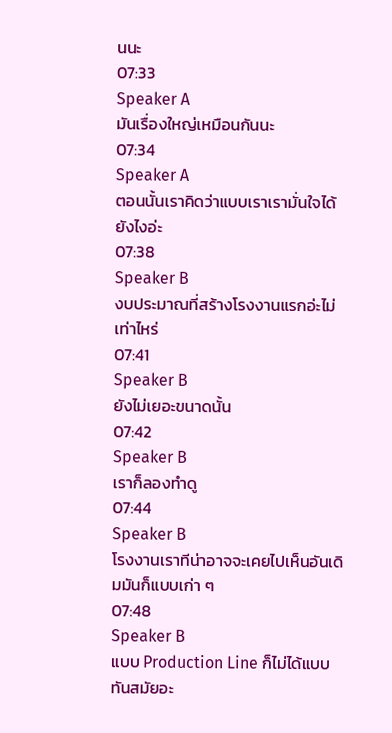นนะ
07:33
Speaker A
มันเรื่องใหญ่เหมือนกันนะ
07:34
Speaker A
ตอนนั้นเราคิดว่าแบบเราเรามั่นใจได้ยังไงอ่ะ
07:38
Speaker B
งบประมาณที่สร้างโรงงานแรกอ่ะไม่เท่าไหร่
07:41
Speaker B
ยังไม่เยอะขนาดนั้น
07:42
Speaker B
เราก็ลองทำดู
07:44
Speaker B
โรงงานเราทีน่าอาจจะเคยไปเห็นอันเดิมมันก็แบบเก่า ๆ
07:48
Speaker B
แบบ Production Line ก็ไม่ได้แบบทันสมัยอะ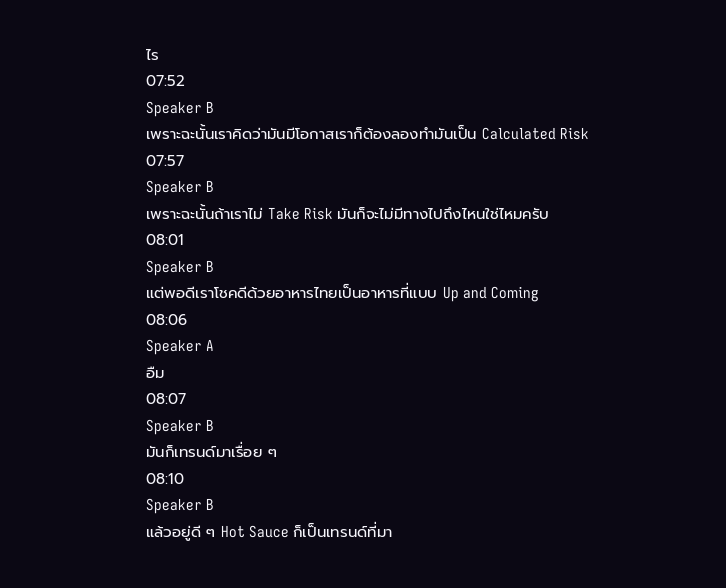ไร
07:52
Speaker B
เพราะฉะนั้นเราคิดว่ามันมีโอกาสเราก็ต้องลองทำมันเป็น Calculated Risk
07:57
Speaker B
เพราะฉะนั้นถ้าเราไม่ Take Risk มันก็จะไม่มีทางไปถึงไหนใช่ไหมครับ
08:01
Speaker B
แต่พอดีเราโชคดีด้วยอาหารไทยเป็นอาหารที่แบบ Up and Coming
08:06
Speaker A
อืม
08:07
Speaker B
มันก็เทรนด์มาเรื่อย ๆ
08:10
Speaker B
แล้วอยู่ดี ๆ Hot Sauce ก็เป็นเทรนด์ที่มา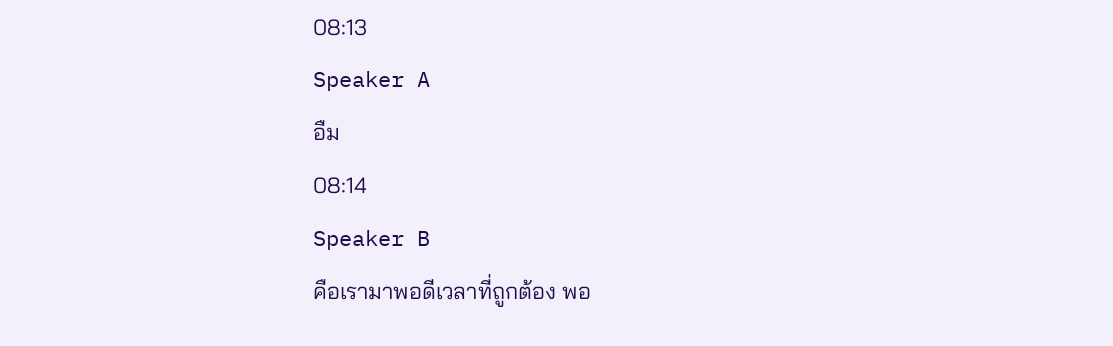08:13
Speaker A
อืม
08:14
Speaker B
คือเรามาพอดีเวลาที่ถูกต้อง พอ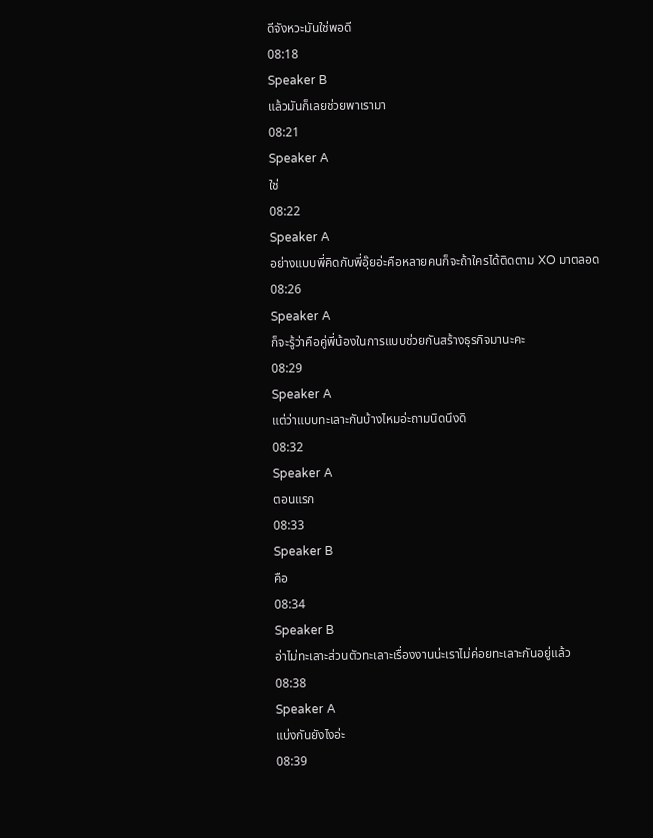ดีจังหวะมันใช่พอดี
08:18
Speaker B
แล้วมันก็เลยช่วยพาเรามา
08:21
Speaker A
ใช่
08:22
Speaker A
อย่างแบบพี่คิดกับพี่อุ๊ยอ่ะคือหลายคนก็จะถ้าใครได้ติดตาม XO มาตลอด
08:26
Speaker A
ก็จะรู้ว่าคือคู่พี่น้องในการแบบช่วยกันสร้างธุรกิจมานะคะ
08:29
Speaker A
แต่ว่าแบบทะเลาะกันบ้างไหมอ่ะถามนิดนึงดิ
08:32
Speaker A
ตอนแรก
08:33
Speaker B
คือ
08:34
Speaker B
อ่าไม่ทะเลาะส่วนตัวทะเลาะเรื่องงานน่ะเราไม่ค่อยทะเลาะกันอยู่แล้ว
08:38
Speaker A
แบ่งกันยังไงอ่ะ
08:39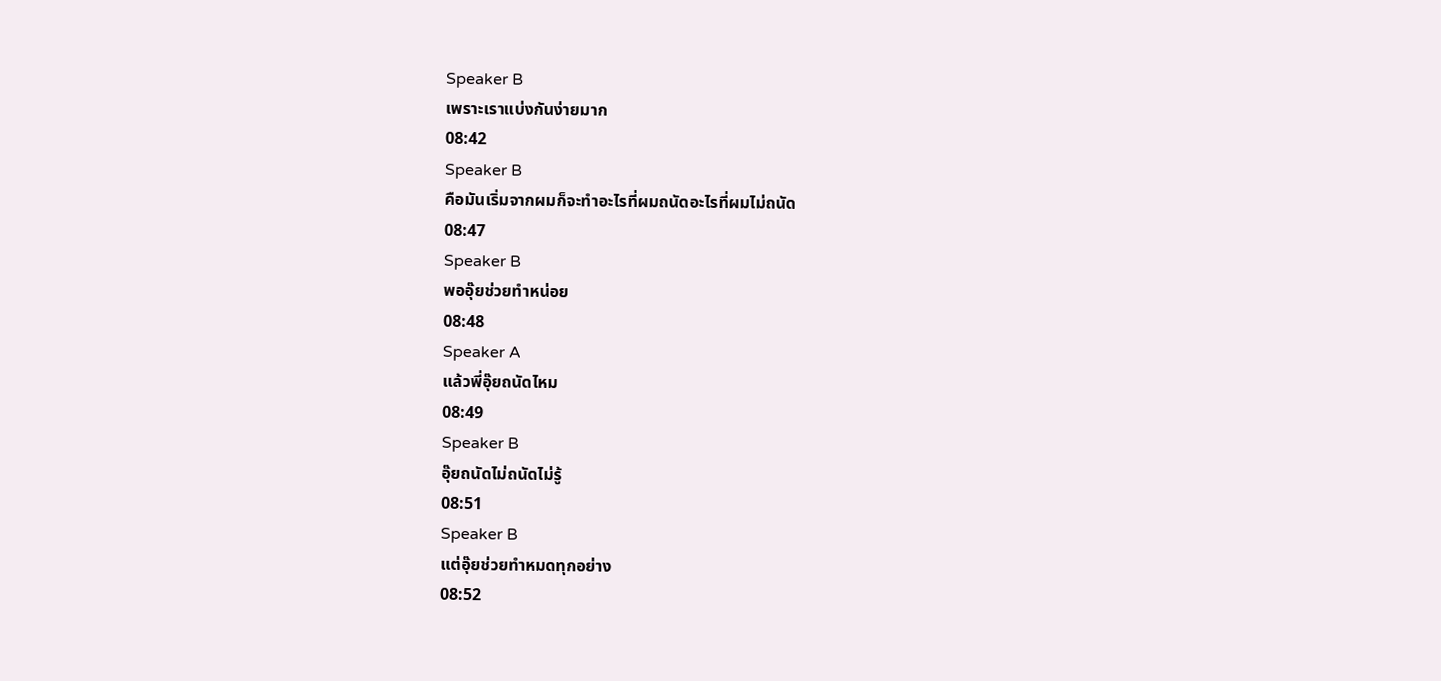Speaker B
เพราะเราแบ่งกันง่ายมาก
08:42
Speaker B
คือมันเริ่มจากผมก็จะทำอะไรที่ผมถนัดอะไรที่ผมไม่ถนัด
08:47
Speaker B
พออุ๊ยช่วยทำหน่อย
08:48
Speaker A
แล้วพี่อุ๊ยถนัดไหม
08:49
Speaker B
อุ๊ยถนัดไม่ถนัดไม่รู้
08:51
Speaker B
แต่อุ๊ยช่วยทำหมดทุกอย่าง
08:52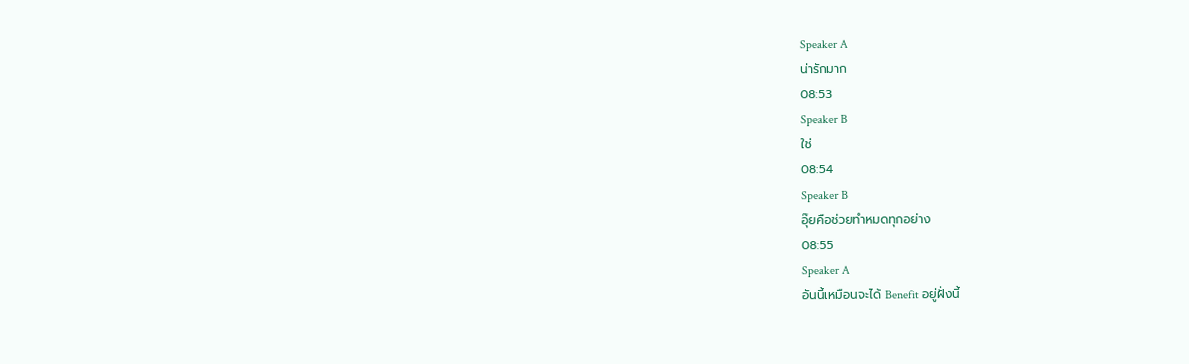Speaker A
น่ารักมาก
08:53
Speaker B
ใช่
08:54
Speaker B
อุ๊ยคือช่วยทำหมดทุกอย่าง
08:55
Speaker A
อันนี้เหมือนจะได้ Benefit อยู่ฝั่งนี้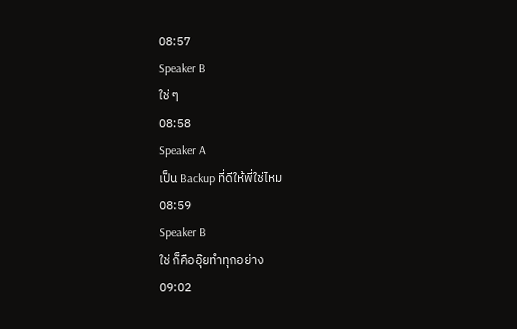08:57
Speaker B
ใช่ ๆ
08:58
Speaker A
เป็น Backup ที่ดีให้พี่ใช่ไหม
08:59
Speaker B
ใช่ ก็คืออุ๊ยทำทุกอย่าง
09:02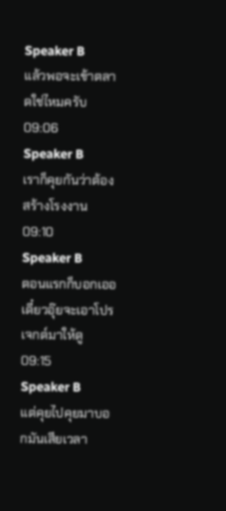Speaker B
แล้วพอจะเข้าตลาดใช่ไหมครับ
09:06
Speaker B
เราก็คุยกันว่าต้องสร้างโรงงาน
09:10
Speaker B
ตอนแรกก็บอกเออเดี๋ยวอุ๊ยจะเอาโปรเจกต์มาให้ดู
09:15
Speaker B
แต่คุยไปคุยมาบอกมันเสียเวลา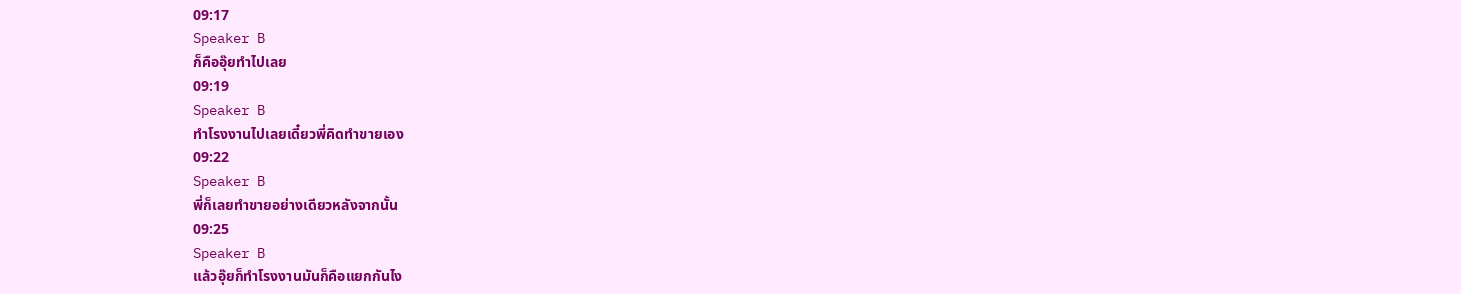09:17
Speaker B
ก็คืออุ๊ยทำไปเลย
09:19
Speaker B
ทำโรงงานไปเลยเดี๋ยวพี่คิดทำขายเอง
09:22
Speaker B
พี่ก็เลยทำขายอย่างเดียวหลังจากนั้น
09:25
Speaker B
แล้วอุ๊ยก็ทำโรงงานมันก็คือแยกกันไง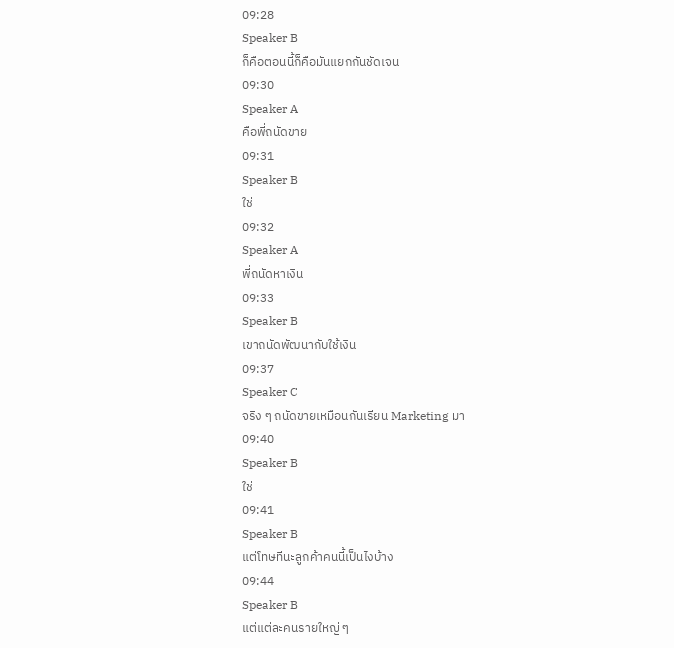09:28
Speaker B
ก็คือตอนนี้ก็คือมันแยกกันชัดเจน
09:30
Speaker A
คือพี่ถนัดขาย
09:31
Speaker B
ใช่
09:32
Speaker A
พี่ถนัดหาเงิน
09:33
Speaker B
เขาถนัดพัฒนากับใช้เงิน
09:37
Speaker C
จริง ๆ ถนัดขายเหมือนกันเรียน Marketing มา
09:40
Speaker B
ใช่
09:41
Speaker B
แต่โทษทีนะลูกค้าคนนี้เป็นไงบ้าง
09:44
Speaker B
แต่แต่ละคนรายใหญ่ ๆ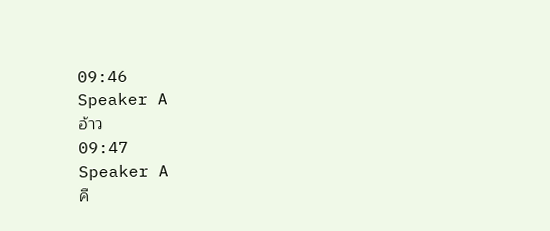09:46
Speaker A
อ้าว
09:47
Speaker A
คื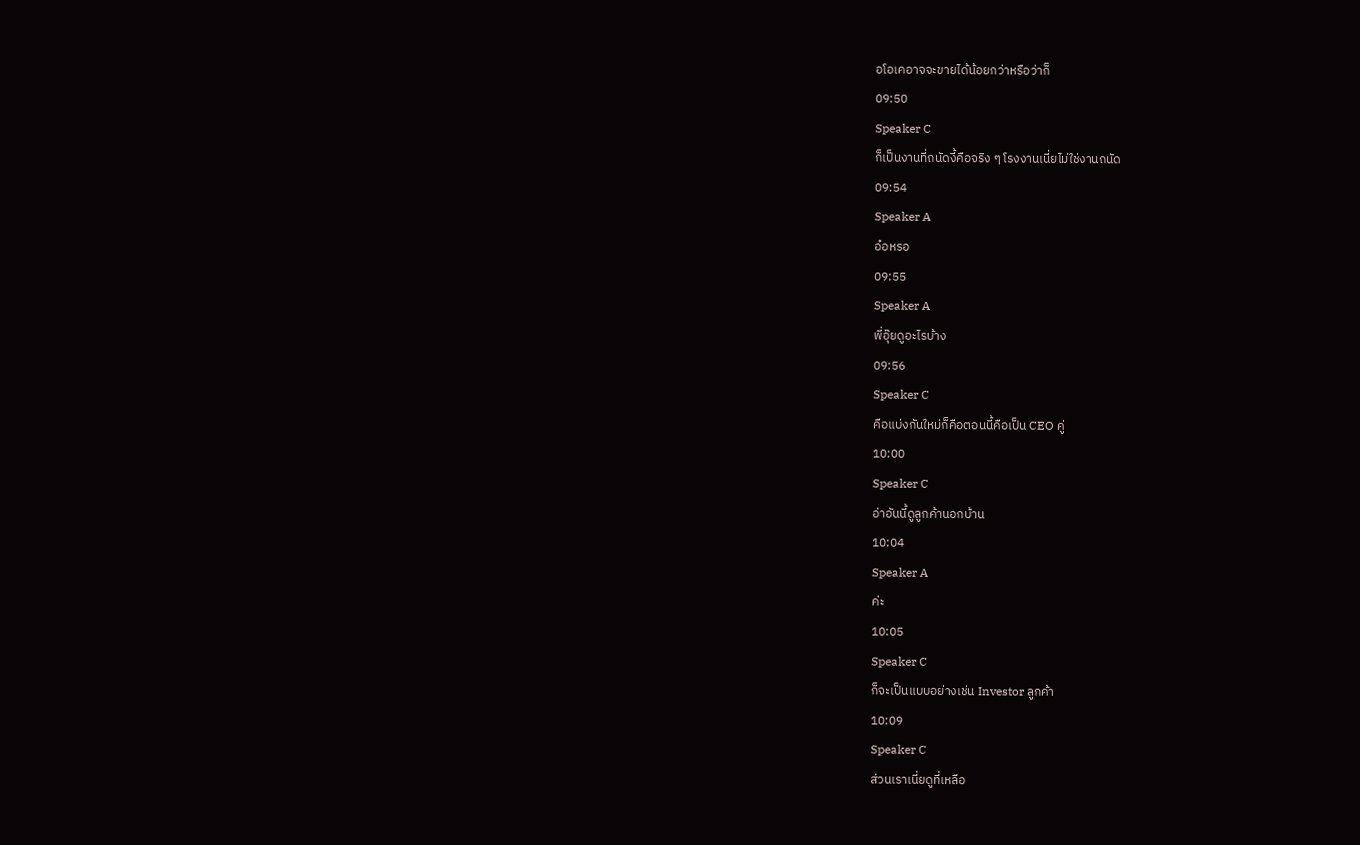อโอเคอาจจะขายได้น้อยกว่าหรือว่าก็
09:50
Speaker C
ก็เป็นงานที่ถนัดงี้คือจริง ๆ โรงงานเนี่ยไม่ใช่งานถนัด
09:54
Speaker A
อ๋อหรอ
09:55
Speaker A
พี่อุ๊ยดูอะไรบ้าง
09:56
Speaker C
คือแบ่งกันใหม่ก็คือตอนนี้คือเป็น CEO คู่
10:00
Speaker C
อ่าอันนี้ดูลูกค้านอกบ้าน
10:04
Speaker A
ค่ะ
10:05
Speaker C
ก็จะเป็นแบบอย่างเช่น Investor ลูกค้า
10:09
Speaker C
ส่วนเราเนี่ยดูที่เหลือ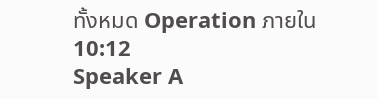ทั้งหมด Operation ภายใน
10:12
Speaker A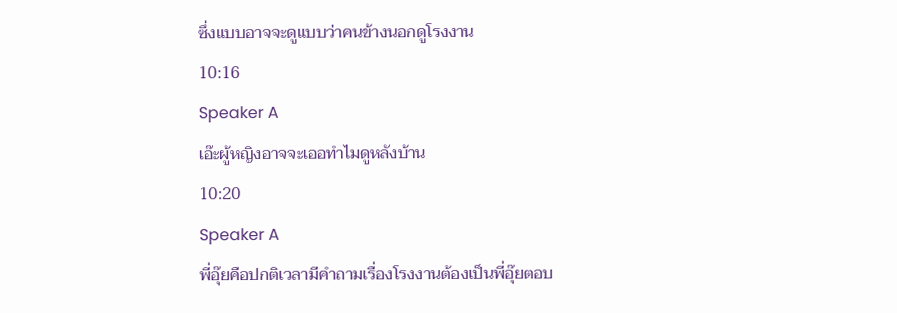ซึ่งแบบอาจจะดูแบบว่าคนข้างนอกดูโรงงาน
10:16
Speaker A
เอ๊ะผู้หญิงอาจจะเออทำไมดูหลังบ้าน
10:20
Speaker A
พี่อุ๊ยคือปกติเวลามีคำถามเรื่องโรงงานต้องเป็นพี่อุ๊ยตอบ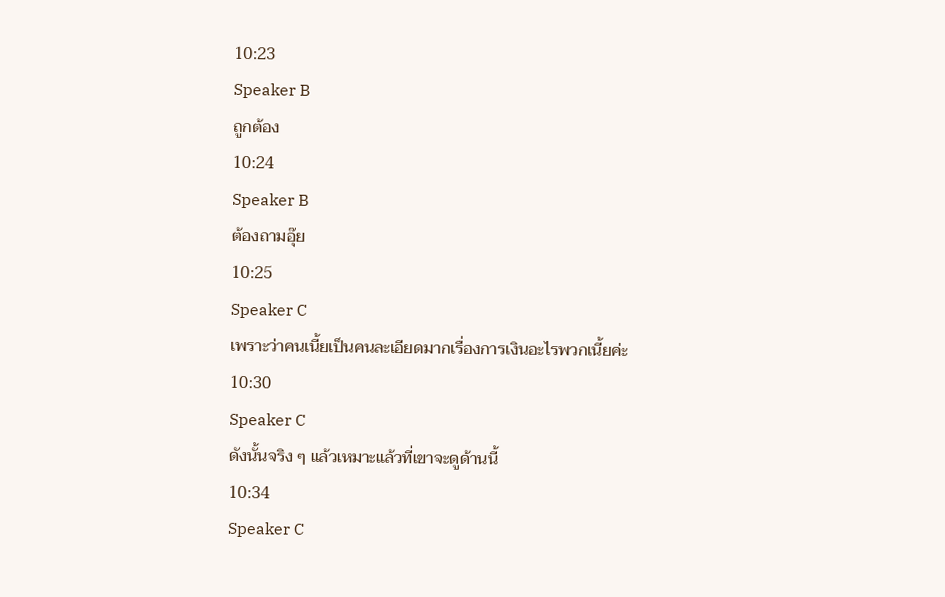10:23
Speaker B
ถูกต้อง
10:24
Speaker B
ต้องถามอุ๊ย
10:25
Speaker C
เพราะว่าคนเนี้ยเป็นคนละเอียดมากเรื่องการเงินอะไรพวกเนี้ยค่ะ
10:30
Speaker C
ดังนั้นจริง ๆ แล้วเหมาะแล้วที่เขาจะดูด้านนี้
10:34
Speaker C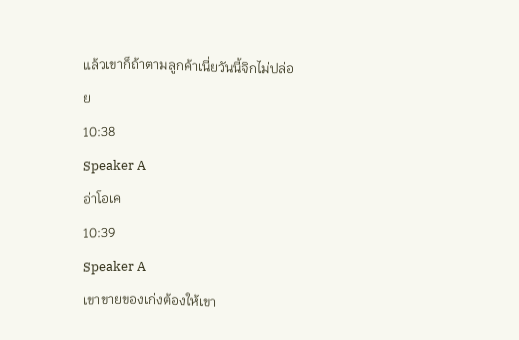แล้วเขาก็ถ้าตามลูกค้าเนี่ยวันนี้จิกไม่ปล่อย
10:38
Speaker A
อ่าโอเค
10:39
Speaker A
เขาขายของเก่งต้องให้เขา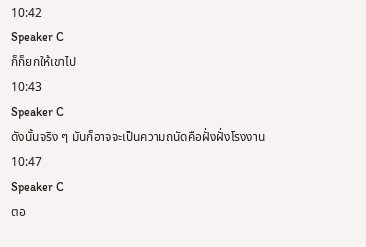10:42
Speaker C
ก็ก็ยกให้เขาไป
10:43
Speaker C
ดังนั้นจริง ๆ มันก็อาจจะเป็นความถนัดคือฝั่งฝั่งโรงงาน
10:47
Speaker C
ตอ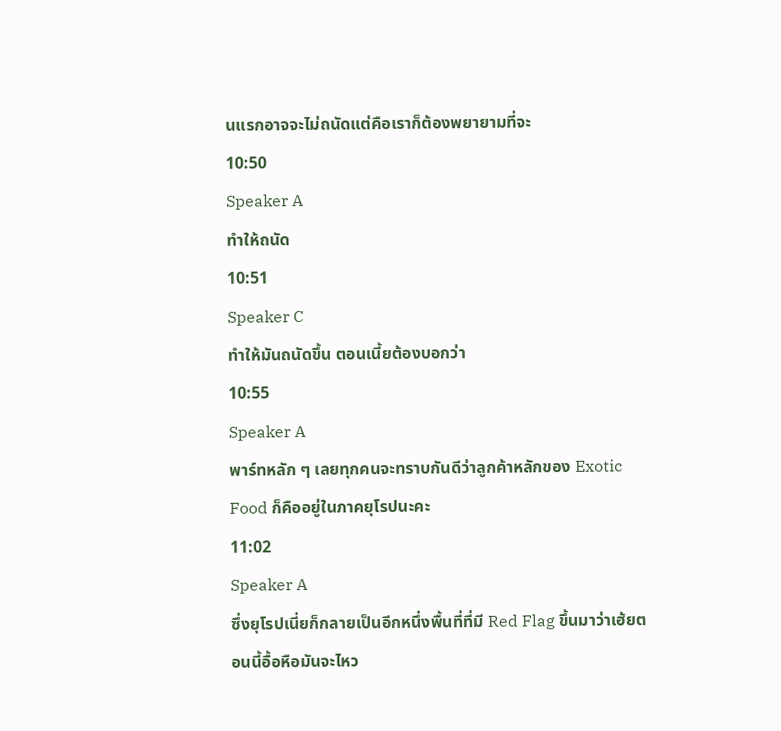นแรกอาจจะไม่ถนัดแต่คือเราก็ต้องพยายามที่จะ
10:50
Speaker A
ทำให้ถนัด
10:51
Speaker C
ทำให้มันถนัดขึ้น ตอนเนี้ยต้องบอกว่า
10:55
Speaker A
พาร์ทหลัก ๆ เลยทุกคนจะทราบกันดีว่าลูกค้าหลักของ Exotic Food ก็คืออยู่ในภาคยุโรปนะคะ
11:02
Speaker A
ซึ่งยุโรปเนี่ยก็กลายเป็นอีกหนึ่งพื้นที่ที่มี Red Flag ขึ้นมาว่าเฮ้ยตอนนี้อื้อหือมันจะไหว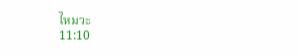ไหมวะ
11:10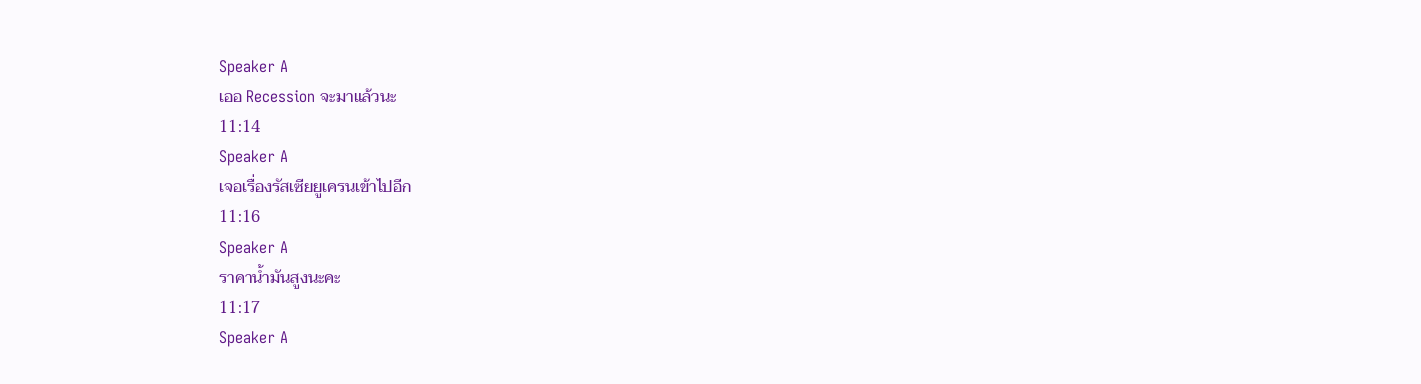Speaker A
เออ Recession จะมาแล้วนะ
11:14
Speaker A
เจอเรื่องรัสเซียยูเครนเข้าไปอีก
11:16
Speaker A
ราคาน้ำมันสูงนะคะ
11:17
Speaker A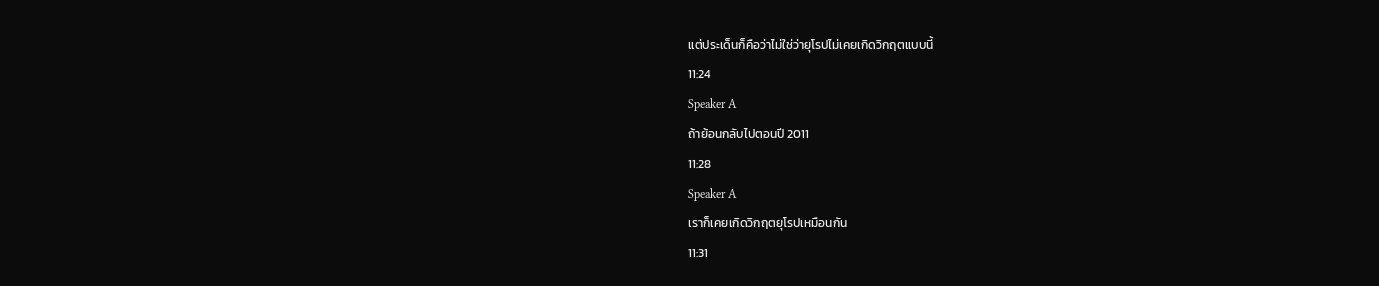แต่ประเด็นก็คือว่าไม่ใช่ว่ายุโรปไม่เคยเกิดวิกฤตแบบนี้
11:24
Speaker A
ถ้าย้อนกลับไปตอนปี 2011
11:28
Speaker A
เราก็เคยเกิดวิกฤตยุโรปเหมือนกัน
11:31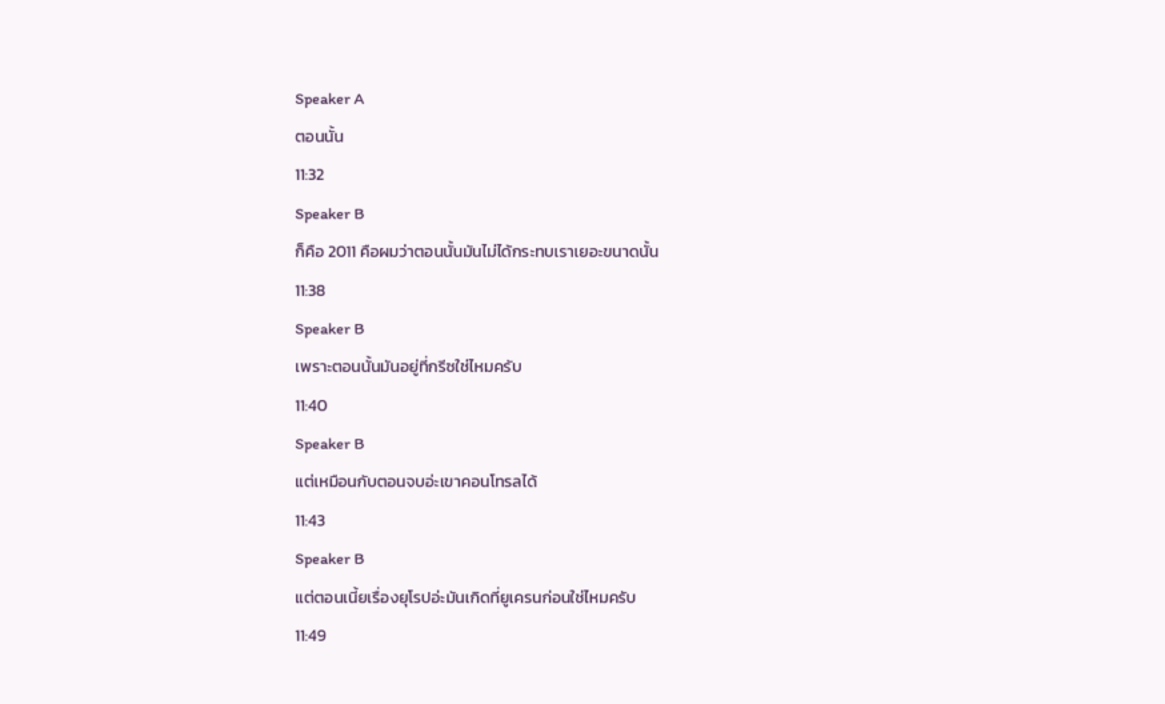Speaker A
ตอนนั้น
11:32
Speaker B
ก็คือ 2011 คือผมว่าตอนนั้นมันไม่ได้กระทบเราเยอะขนาดนั้น
11:38
Speaker B
เพราะตอนนั้นมันอยู่ที่กรีซใช่ไหมครับ
11:40
Speaker B
แต่เหมือนกับตอนจบอ่ะเขาคอนโทรลได้
11:43
Speaker B
แต่ตอนเนี้ยเรื่องยุโรปอ่ะมันเกิดที่ยูเครนก่อนใช่ไหมครับ
11:49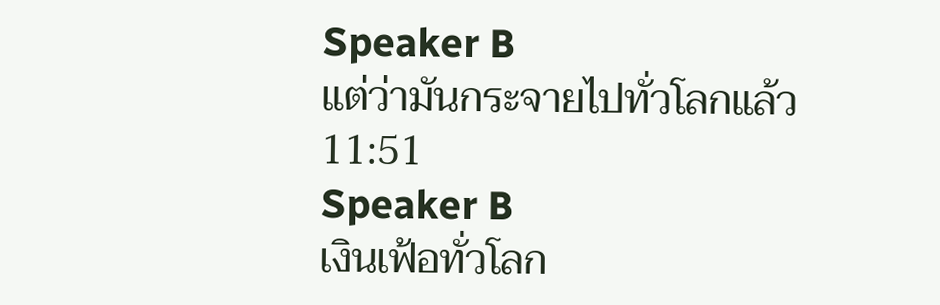Speaker B
แต่ว่ามันกระจายไปทั่วโลกแล้ว
11:51
Speaker B
เงินเฟ้อทั่วโลก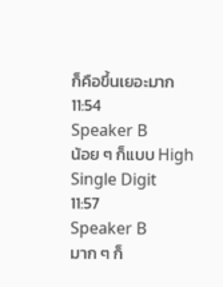ก็คือขึ้นเยอะมาก
11:54
Speaker B
น้อย ๆ ก็แบบ High Single Digit
11:57
Speaker B
มาก ๆ ก็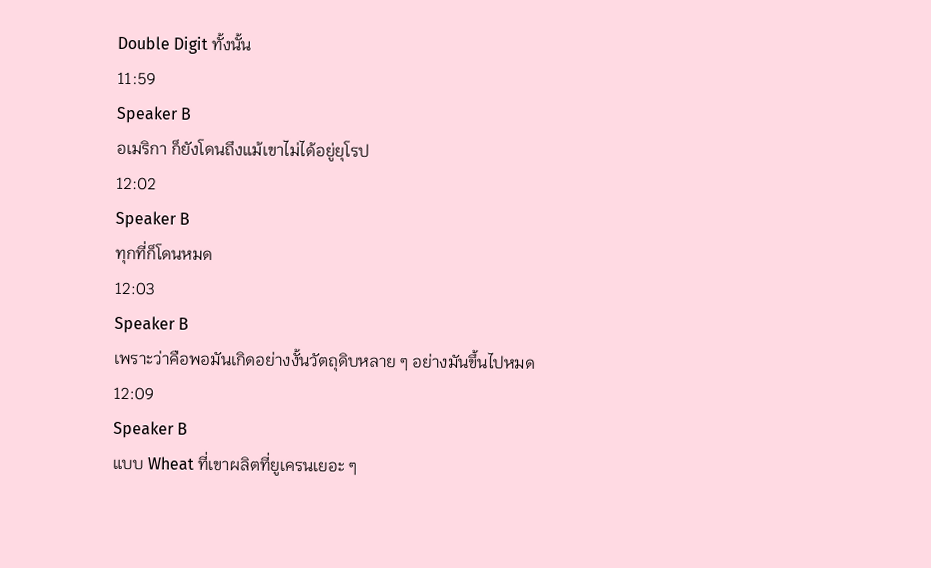Double Digit ทั้งนั้น
11:59
Speaker B
อเมริกา ก็ยังโดนถึงแม้เขาไม่ได้อยู่ยุโรป
12:02
Speaker B
ทุกที่ก็โดนหมด
12:03
Speaker B
เพราะว่าคือพอมันเกิดอย่างงั้นวัตถุดิบหลาย ๆ อย่างมันขึ้นไปหมด
12:09
Speaker B
แบบ Wheat ที่เขาผลิตที่ยูเครนเยอะ ๆ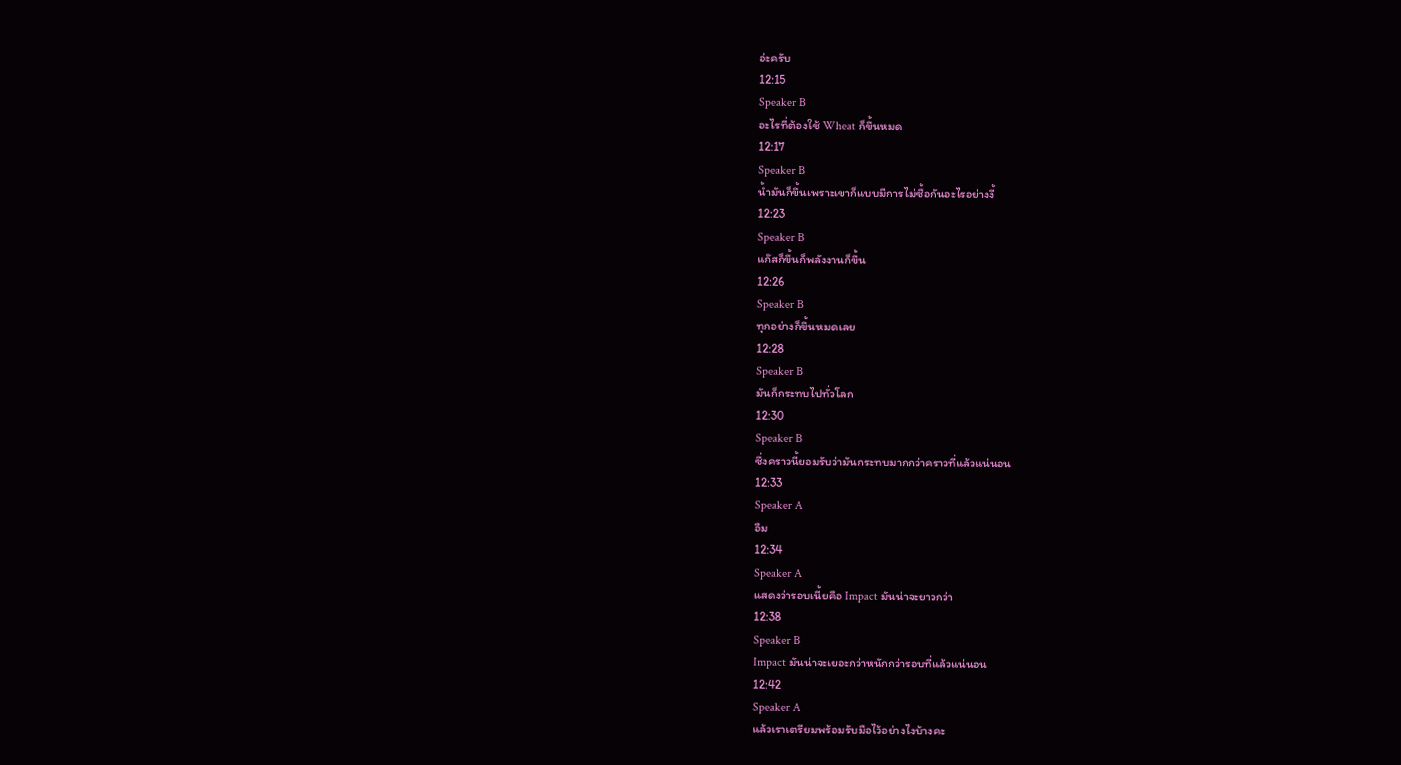อ่ะครับ
12:15
Speaker B
อะไรที่ต้องใช้ Wheat ก็ขึ้นหมด
12:17
Speaker B
น้ำมันก็ขึ้นเพราะเขาก็แบบมีการไม่ซื้อกันอะไรอย่างงี้
12:23
Speaker B
แก๊สก็ขึ้นก็พลังงานก็ขึ้น
12:26
Speaker B
ทุกอย่างก็ขึ้นหมดเลย
12:28
Speaker B
มันก็กระทบไปทั่วโลก
12:30
Speaker B
ซึ่งคราวนี้ยอมรับว่ามันกระทบมากกว่าคราวที่แล้วแน่นอน
12:33
Speaker A
อืม
12:34
Speaker A
แสดงว่ารอบเนี้ยคือ Impact มันน่าจะยาวกว่า
12:38
Speaker B
Impact มันน่าจะเยอะกว่าหนักกว่ารอบที่แล้วแน่นอน
12:42
Speaker A
แล้วเราเตรียมพร้อมรับมือไว้อย่างไงบ้างคะ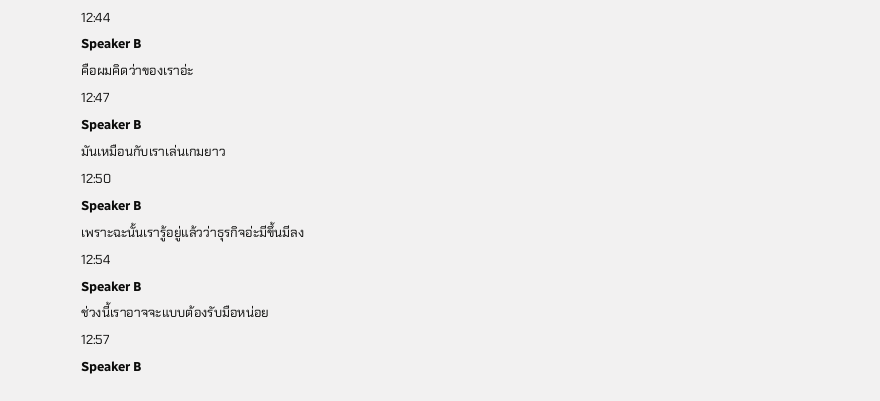12:44
Speaker B
คือผมคิดว่าของเราอ่ะ
12:47
Speaker B
มันเหมือนกับเราเล่นเกมยาว
12:50
Speaker B
เพราะฉะนั้นเรารู้อยู่แล้วว่าธุรกิจอ่ะมีขึ้นมีลง
12:54
Speaker B
ช่วงนี้เราอาจจะแบบต้องรับมือหน่อย
12:57
Speaker B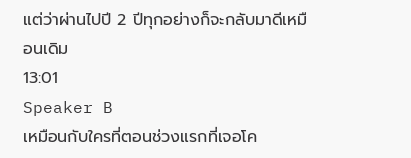แต่ว่าผ่านไปปี 2 ปีทุกอย่างก็จะกลับมาดีเหมือนเดิม
13:01
Speaker B
เหมือนกับใครที่ตอนช่วงแรกที่เจอโค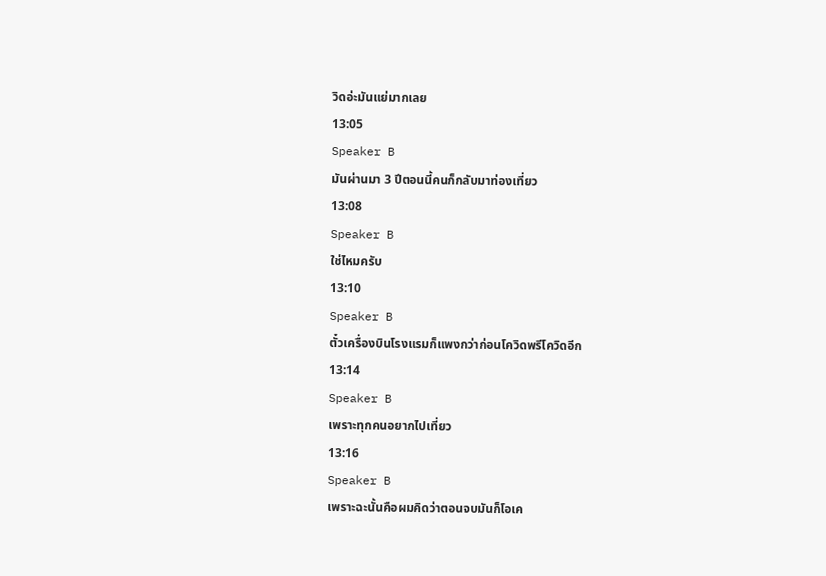วิดอ่ะมันแย่มากเลย
13:05
Speaker B
มันผ่านมา 3 ปีตอนนี้คนก็กลับมาท่องเที่ยว
13:08
Speaker B
ใช่ไหมครับ
13:10
Speaker B
ตั๋วเครื่องบินโรงแรมก็แพงกว่าก่อนโควิดพรีโควิดอีก
13:14
Speaker B
เพราะทุกคนอยากไปเที่ยว
13:16
Speaker B
เพราะฉะนั้นคือผมคิดว่าตอนจบมันก็โอเค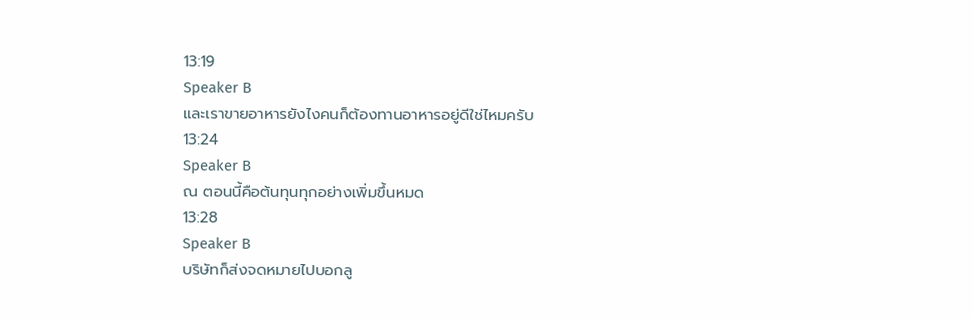13:19
Speaker B
และเราขายอาหารยังไงคนก็ต้องทานอาหารอยู่ดีใช่ไหมครับ
13:24
Speaker B
ณ ตอนนี้คือต้นทุนทุกอย่างเพิ่มขึ้นหมด
13:28
Speaker B
บริษัทก็ส่งจดหมายไปบอกลู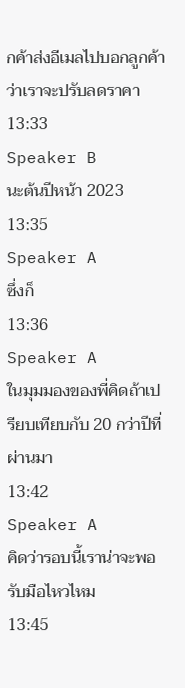กค้าส่งอีเมลไปบอกลูกค้าว่าเราจะปรับลดราคา
13:33
Speaker B
นะต้นปีหน้า 2023
13:35
Speaker A
ซึ่งก็
13:36
Speaker A
ในมุมมองของพี่คิดถ้าเปรียบเทียบกับ 20 กว่าปีที่ผ่านมา
13:42
Speaker A
คิดว่ารอบนี้เราน่าจะพอรับมือไหวไหม
13:45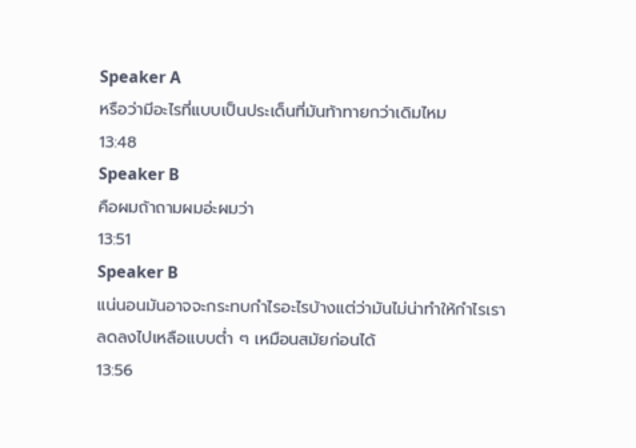Speaker A
หรือว่ามีอะไรที่แบบเป็นประเด็นที่มันท้าทายกว่าเดิมไหม
13:48
Speaker B
คือผมถ้าถามผมอ่ะผมว่า
13:51
Speaker B
แน่นอนมันอาจจะกระทบกำไรอะไรบ้างแต่ว่ามันไม่น่าทำให้กำไรเราลดลงไปเหลือแบบต่ำ ๆ เหมือนสมัยก่อนได้
13:56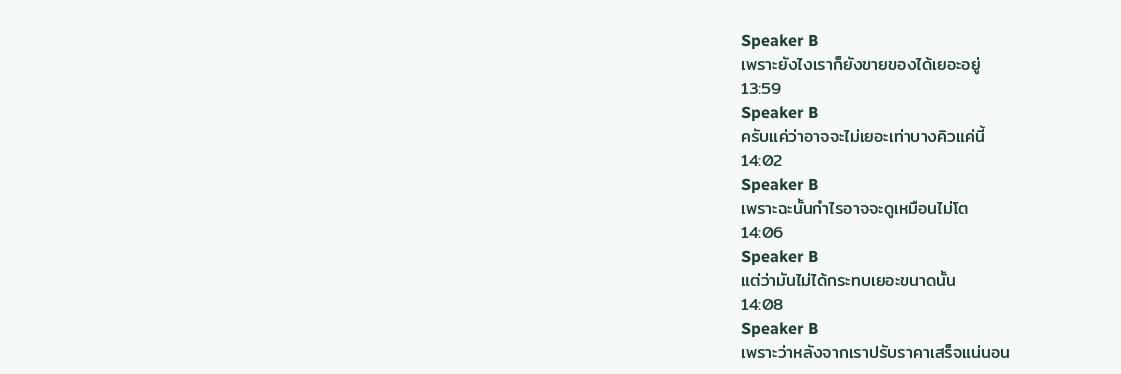Speaker B
เพราะยังไงเราก็ยังขายของได้เยอะอยู่
13:59
Speaker B
ครับแค่ว่าอาจจะไม่เยอะเท่าบางคิวแค่นี้
14:02
Speaker B
เพราะฉะนั้นกำไรอาจจะดูเหมือนไม่โต
14:06
Speaker B
แต่ว่ามันไม่ได้กระทบเยอะขนาดนั้น
14:08
Speaker B
เพราะว่าหลังจากเราปรับราคาเสร็จแน่นอน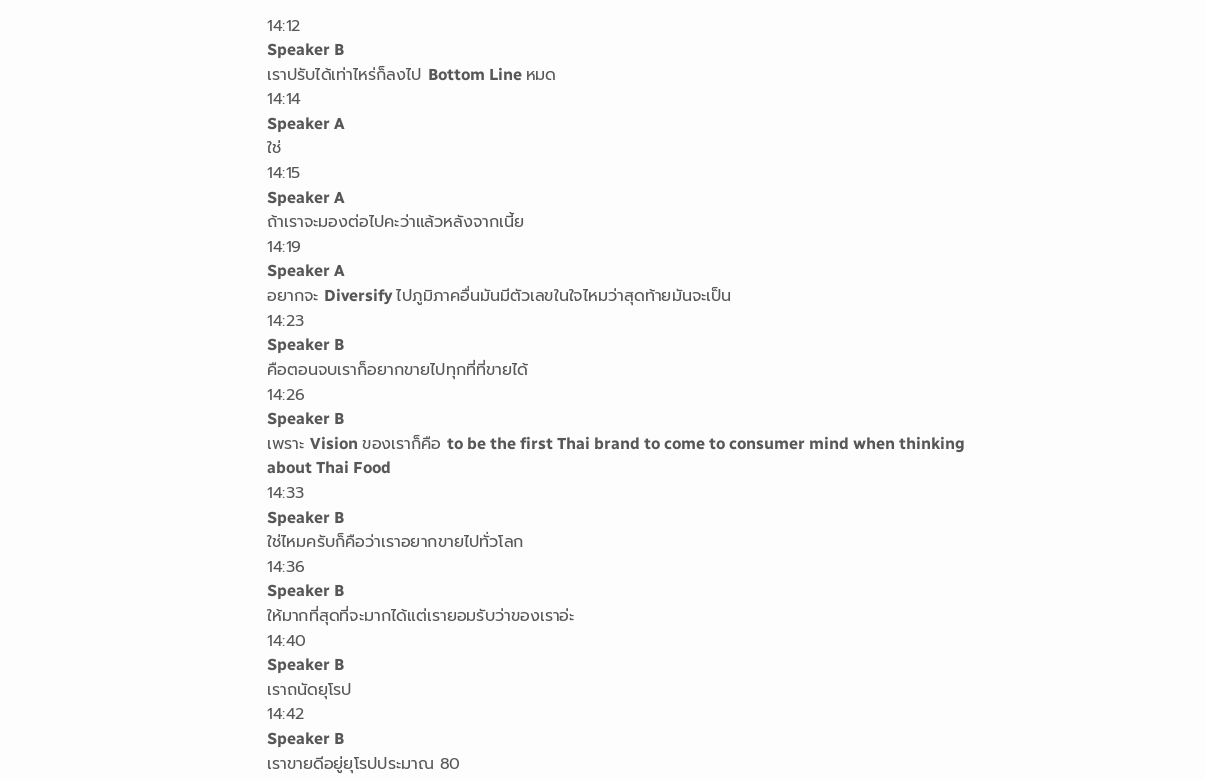14:12
Speaker B
เราปรับได้เท่าไหร่ก็ลงไป Bottom Line หมด
14:14
Speaker A
ใช่
14:15
Speaker A
ถ้าเราจะมองต่อไปคะว่าแล้วหลังจากเนี้ย
14:19
Speaker A
อยากจะ Diversify ไปภูมิภาคอื่นมันมีตัวเลขในใจไหมว่าสุดท้ายมันจะเป็น
14:23
Speaker B
คือตอนจบเราก็อยากขายไปทุกที่ที่ขายได้
14:26
Speaker B
เพราะ Vision ของเราก็คือ to be the first Thai brand to come to consumer mind when thinking about Thai Food
14:33
Speaker B
ใช่ไหมครับก็คือว่าเราอยากขายไปทั่วโลก
14:36
Speaker B
ให้มากที่สุดที่จะมากได้แต่เรายอมรับว่าของเราอ่ะ
14:40
Speaker B
เราถนัดยุโรป
14:42
Speaker B
เราขายดีอยู่ยุโรปประมาณ 80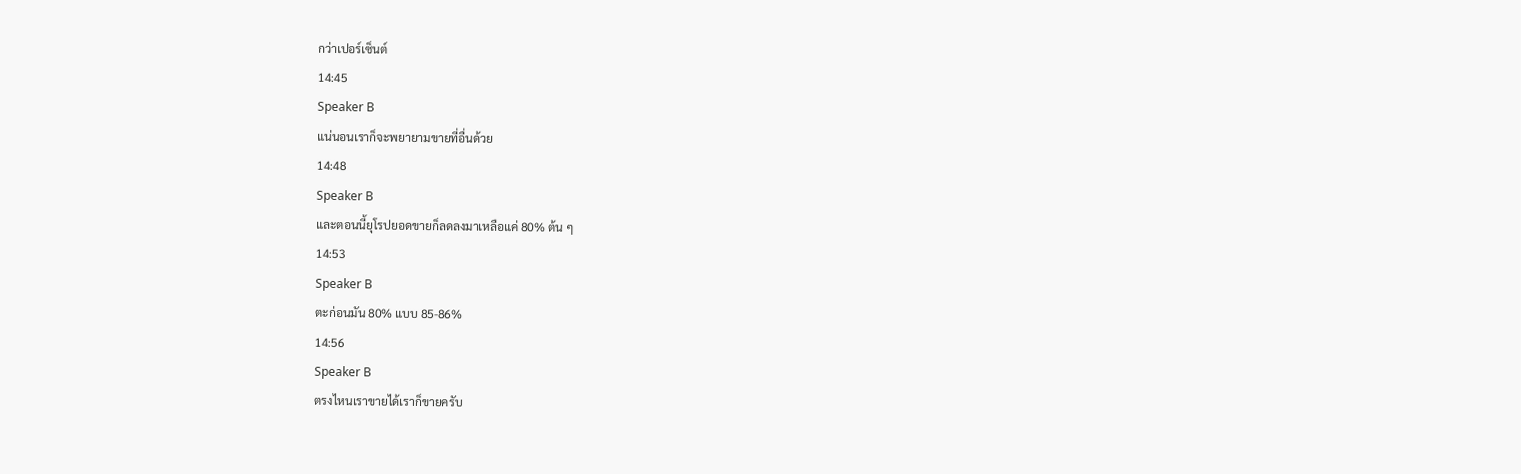กว่าเปอร์เซ็นต์
14:45
Speaker B
แน่นอนเราก็จะพยายามขายที่อื่นด้วย
14:48
Speaker B
และตอนนี้ยุโรปยอดขายก็ลดลงมาเหลือแค่ 80% ต้น ๆ
14:53
Speaker B
ตะก่อนมัน 80% แบบ 85-86%
14:56
Speaker B
ตรงไหนเราขายได้เราก็ขายครับ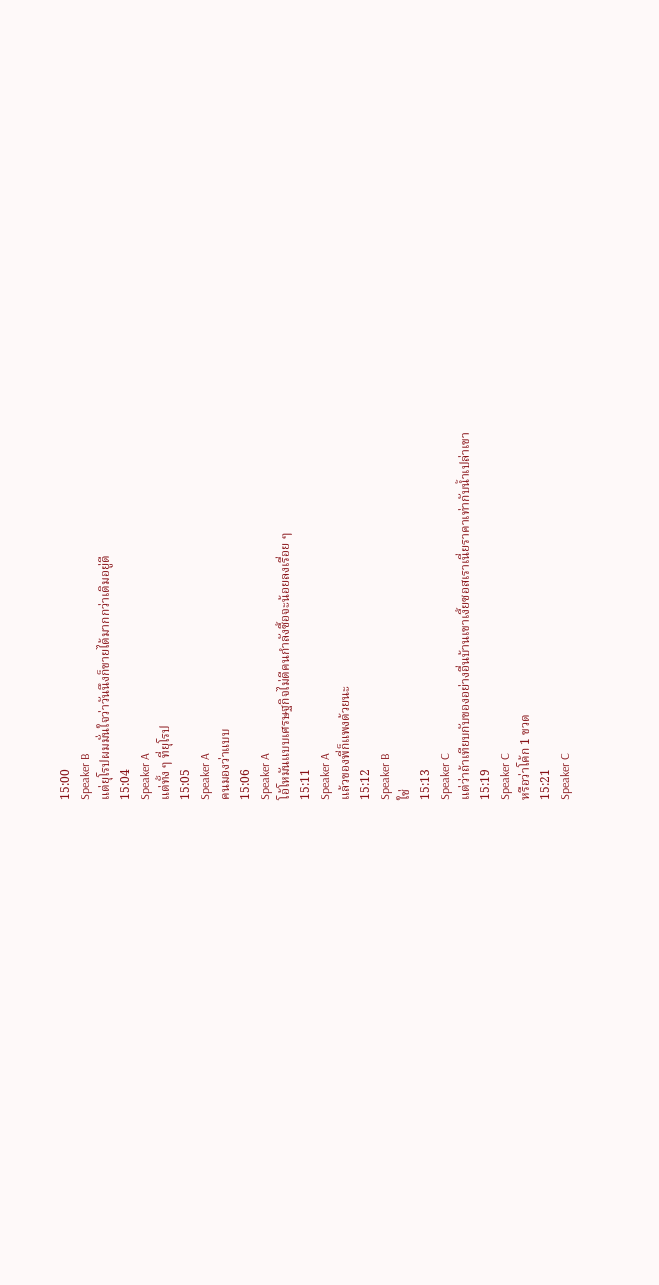15:00
Speaker B
แต่ยุโรปผมมั่นใจว่าวันนึงก็ขายได้มากกว่าเดิมอยู่ดี
15:04
Speaker A
แต่ทั้ง ๆ ที่ยุโรป
15:05
Speaker A
คนมองว่าแบบ
15:06
Speaker A
โอ้โหมันแบบเศรษฐกิจไม่ดีคนกำลังซื้อจะน้อยลงเรื่อย ๆ
15:11
Speaker A
แล้วของพี่ก็แพงด้วยนะ
15:12
Speaker B
ใช่
15:13
Speaker C
แต่ว่าถ้าเทียบกับของอย่างอื่นบ้านเขาเงี้ยซอสเราเนี่ยราคาเท่ากับน้ำเปล่าเขา
15:19
Speaker C
หรือว่าโค้ก 1 ขวด
15:21
Speaker C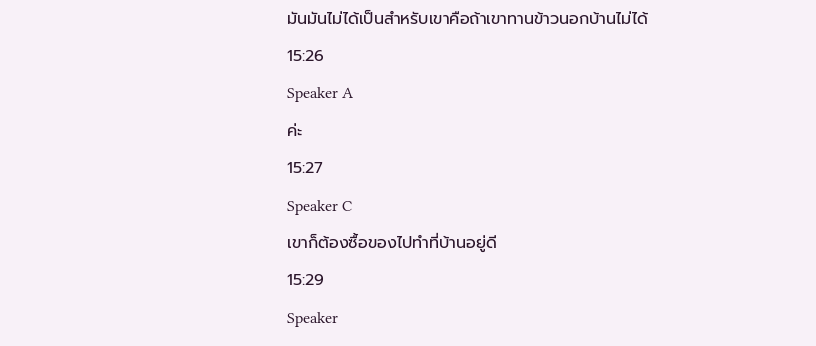มันมันไม่ได้เป็นสำหรับเขาคือถ้าเขาทานข้าวนอกบ้านไม่ได้
15:26
Speaker A
ค่ะ
15:27
Speaker C
เขาก็ต้องซื้อของไปทำที่บ้านอยู่ดี
15:29
Speaker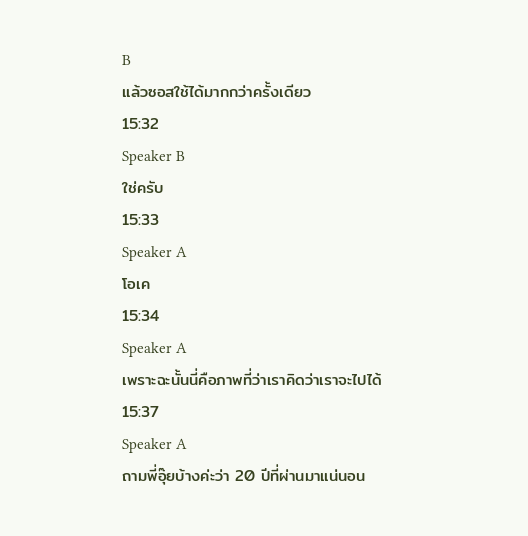B
แล้วซอสใช้ได้มากกว่าครั้งเดียว
15:32
Speaker B
ใช่ครับ
15:33
Speaker A
โอเค
15:34
Speaker A
เพราะฉะนั้นนี่คือภาพที่ว่าเราคิดว่าเราจะไปได้
15:37
Speaker A
ถามพี่อุ๊ยบ้างค่ะว่า 20 ปีที่ผ่านมาแน่นอน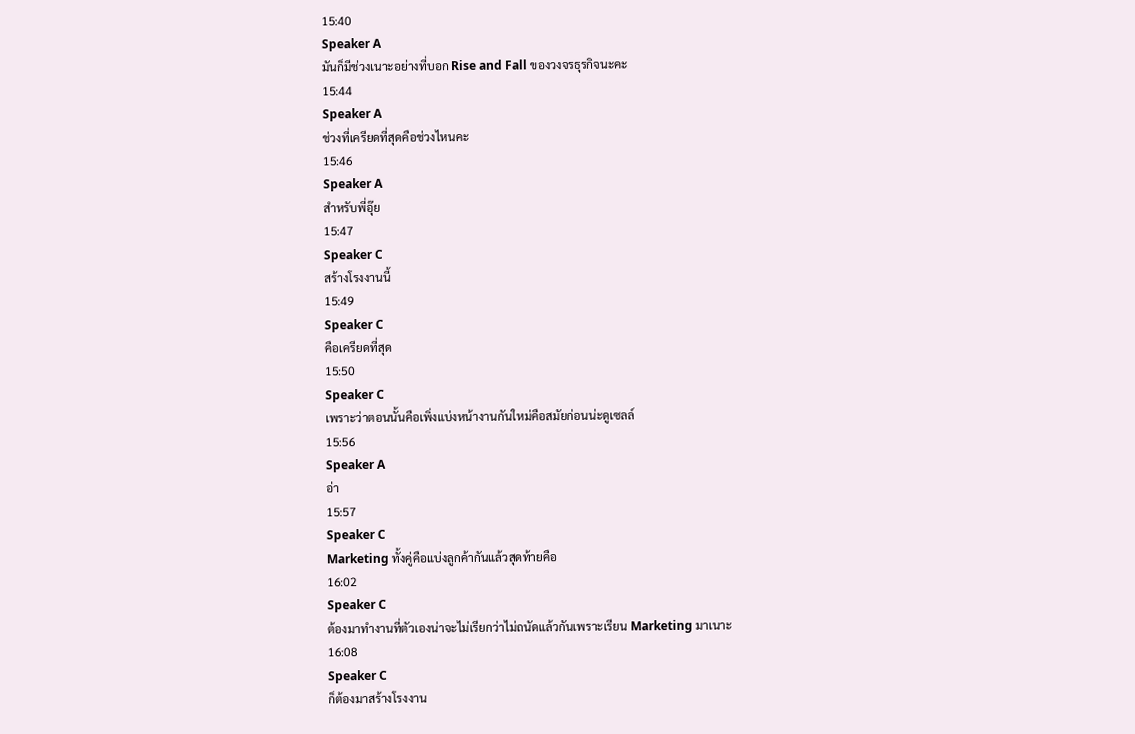15:40
Speaker A
มันก็มีช่วงเนาะอย่างที่บอก Rise and Fall ของวงจรธุรกิจนะคะ
15:44
Speaker A
ช่วงที่เครียดที่สุดคือช่วงไหนคะ
15:46
Speaker A
สำหรับพี่อุ๊ย
15:47
Speaker C
สร้างโรงงานนี้
15:49
Speaker C
คือเครียดที่สุด
15:50
Speaker C
เพราะว่าตอนนั้นคือเพิ่งแบ่งหน้างานกันใหม่คือสมัยก่อนน่ะดูเซลล์
15:56
Speaker A
อ่า
15:57
Speaker C
Marketing ทั้งคู่คือแบ่งลูกค้ากันแล้วสุดท้ายคือ
16:02
Speaker C
ต้องมาทำงานที่ตัวเองน่าจะไม่เรียกว่าไม่ถนัดแล้วกันเพราะเรียน Marketing มาเนาะ
16:08
Speaker C
ก็ต้องมาสร้างโรงงาน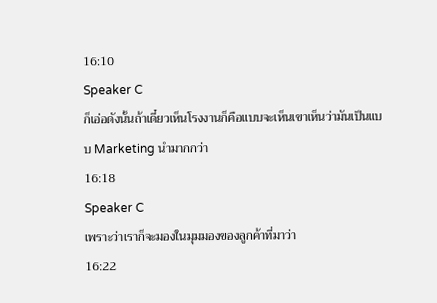16:10
Speaker C
ก็เอ่อดังนั้นถ้าเดี๋ยวเห็นโรงงานก็คือแบบจะเห็นเขาเห็นว่ามันเป็นแบบ Marketing นำมากกว่า
16:18
Speaker C
เพราะว่าเราก็จะมองในมุมมองของลูกค้าที่มาว่า
16:22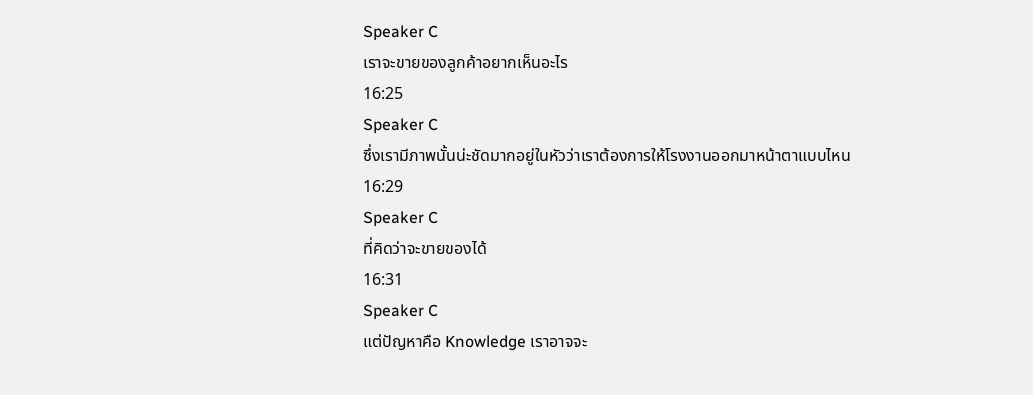Speaker C
เราจะขายของลูกค้าอยากเห็นอะไร
16:25
Speaker C
ซึ่งเรามีภาพนั้นน่ะชัดมากอยู่ในหัวว่าเราต้องการให้โรงงานออกมาหน้าตาแบบไหน
16:29
Speaker C
ที่คิดว่าจะขายของได้
16:31
Speaker C
แต่ปัญหาคือ Knowledge เราอาจจะ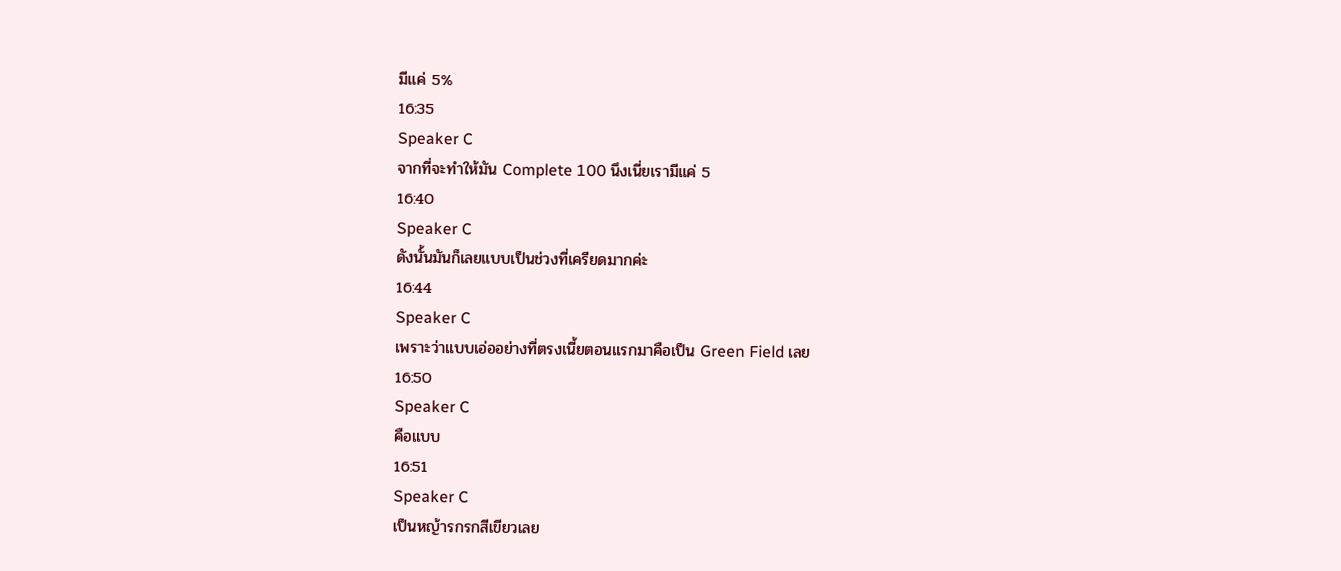มีแค่ 5%
16:35
Speaker C
จากที่จะทำให้มัน Complete 100 นึงเนี่ยเรามีแค่ 5
16:40
Speaker C
ดังนั้นมันก็เลยแบบเป็นช่วงที่เครียดมากค่ะ
16:44
Speaker C
เพราะว่าแบบเอ่ออย่างที่ตรงเนี้ยตอนแรกมาคือเป็น Green Field เลย
16:50
Speaker C
คือแบบ
16:51
Speaker C
เป็นหญ้ารกรกสีเขียวเลย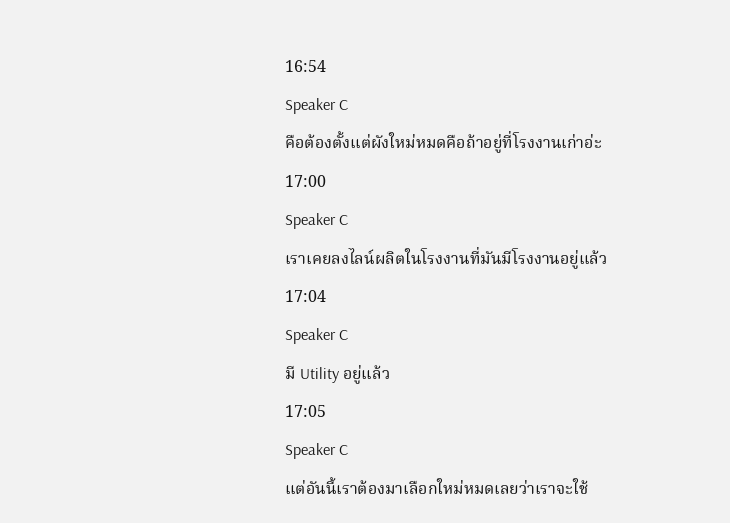16:54
Speaker C
คือต้องตั้งแต่ผังใหม่หมดคือถ้าอยู่ที่โรงงานเก่าอ่ะ
17:00
Speaker C
เราเคยลงไลน์ผลิตในโรงงานที่มันมีโรงงานอยู่แล้ว
17:04
Speaker C
มี Utility อยู่แล้ว
17:05
Speaker C
แต่อันนี้เราต้องมาเลือกใหม่หมดเลยว่าเราจะใช้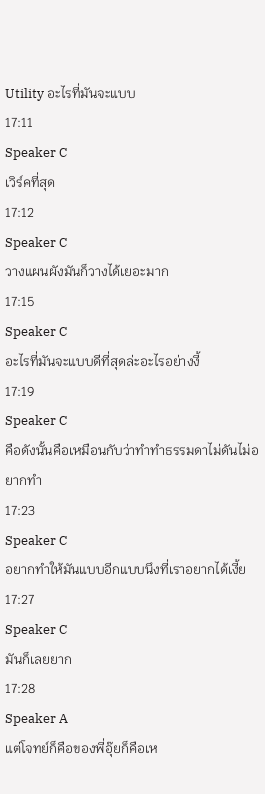Utility อะไรที่มันจะแบบ
17:11
Speaker C
เวิร์คที่สุด
17:12
Speaker C
วางแผนผังมันก็วางได้เยอะมาก
17:15
Speaker C
อะไรที่มันจะแบบดีที่สุดล่ะอะไรอย่างงี้
17:19
Speaker C
คือดังนั้นคือเหมือนกับว่าทำทำธรรมดาไม่ดันไม่อยากทำ
17:23
Speaker C
อยากทำให้มันแบบอีกแบบนึงที่เราอยากได้เงี้ย
17:27
Speaker C
มันก็เลยยาก
17:28
Speaker A
แต่โจทย์ก็คือของพี่อุ๊ยก็คือเห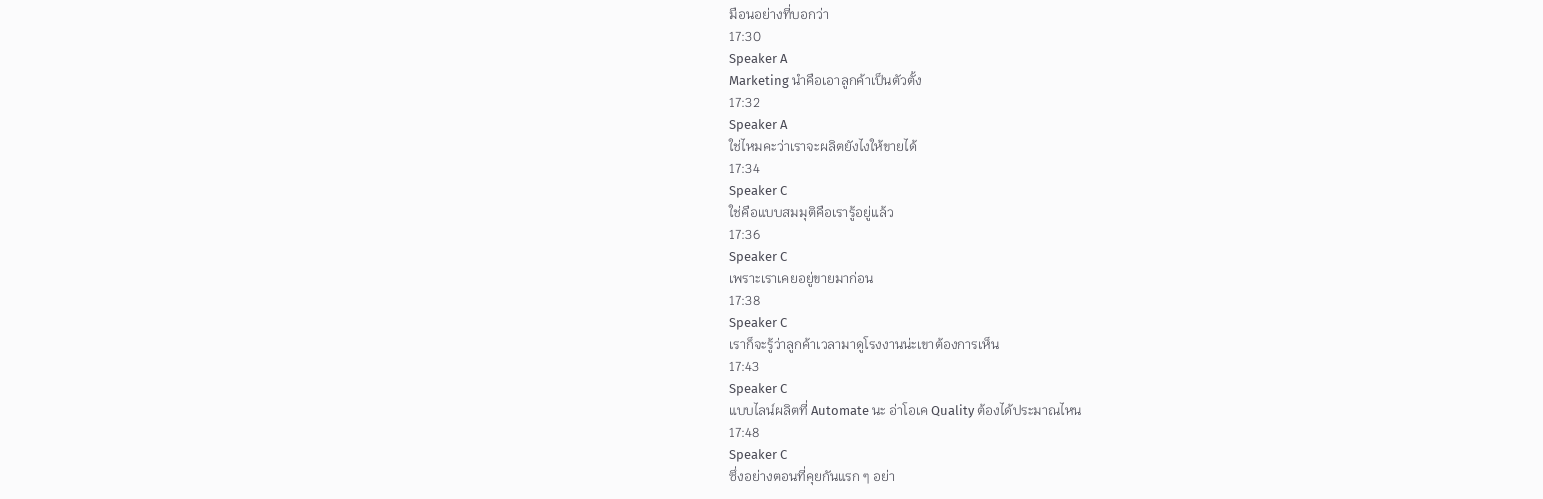มือนอย่างที่บอกว่า
17:30
Speaker A
Marketing นำคือเอาลูกค้าเป็นตัวตั้ง
17:32
Speaker A
ใช่ไหมคะว่าเราจะผลิตยังไงให้ขายได้
17:34
Speaker C
ใช่คือแบบสมมุติคือเรารู้อยู่แล้ว
17:36
Speaker C
เพราะเราเคยอยู่ขายมาก่อน
17:38
Speaker C
เราก็จะรู้ว่าลูกค้าเวลามาดูโรงงานน่ะเขาต้องการเห็น
17:43
Speaker C
แบบไลน์ผลิตที่ Automate นะ อ่าโอเค Quality ต้องได้ประมาณไหน
17:48
Speaker C
ซึ่งอย่างตอนที่คุยกันแรก ๆ อย่า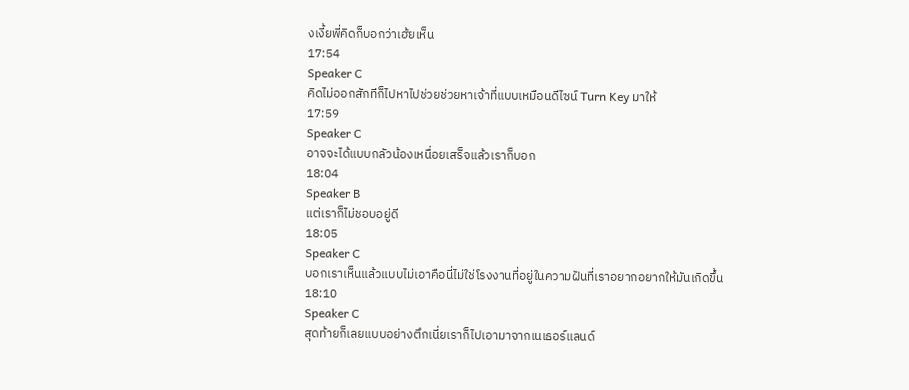งเงี้ยพี่คิดก็บอกว่าเฮ้ยเห็น
17:54
Speaker C
คิดไม่ออกสักทีก็ไปหาไปช่วยช่วยหาเจ้าที่แบบเหมือนดีไซน์ Turn Key มาให้
17:59
Speaker C
อาจจะได้แบบกลัวน้องเหนื่อยเสร็จแล้วเราก็บอก
18:04
Speaker B
แต่เราก็ไม่ชอบอยู่ดี
18:05
Speaker C
บอกเราเห็นแล้วแบบไม่เอาคือนี่ไม่ใช่โรงงานที่อยู่ในความฝันที่เราอยากอยากให้มันเกิดขึ้น
18:10
Speaker C
สุดท้ายก็เลยแบบอย่างตึกเนี่ยเราก็ไปเอามาจากเนเธอร์แลนด์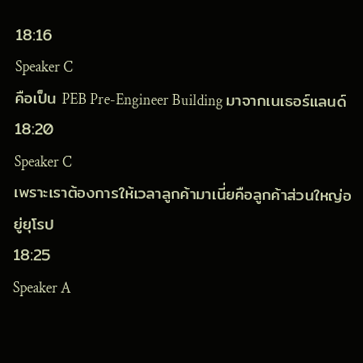18:16
Speaker C
คือเป็น PEB Pre-Engineer Building มาจากเนเธอร์แลนด์
18:20
Speaker C
เพราะเราต้องการให้เวลาลูกค้ามาเนี่ยคือลูกค้าส่วนใหญ่อยู่ยุโรป
18:25
Speaker A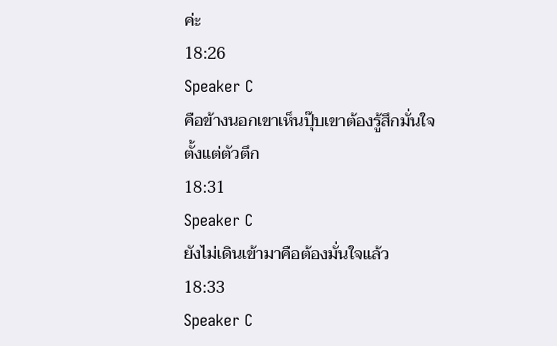ค่ะ
18:26
Speaker C
คือข้างนอกเขาเห็นปุ๊บเขาต้องรู้สึกมั่นใจตั้งแต่ตัวตึก
18:31
Speaker C
ยังไม่เดินเข้ามาคือต้องมั่นใจแล้ว
18:33
Speaker C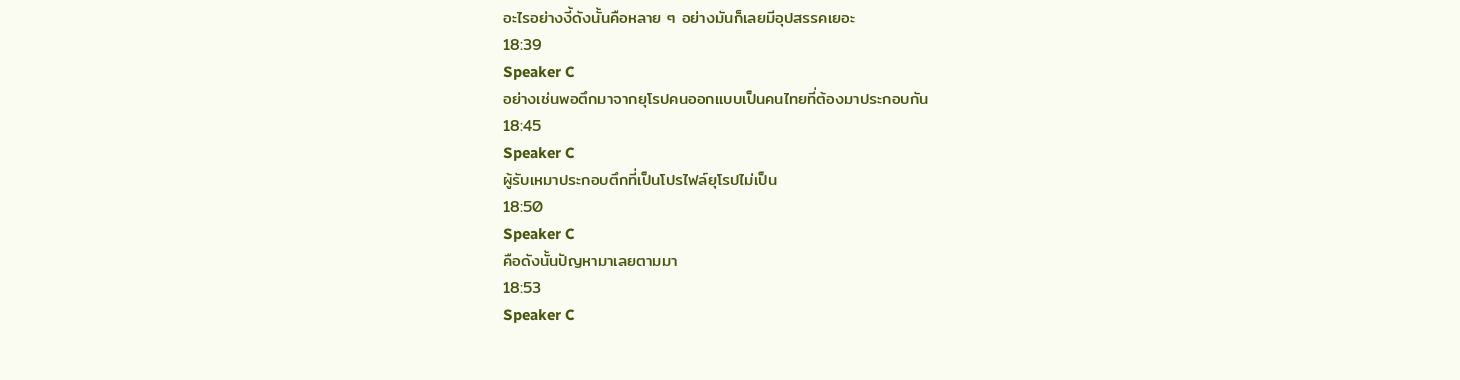อะไรอย่างงี้ดังนั้นคือหลาย ๆ อย่างมันก็เลยมีอุปสรรคเยอะ
18:39
Speaker C
อย่างเช่นพอตึกมาจากยุโรปคนออกแบบเป็นคนไทยที่ต้องมาประกอบกัน
18:45
Speaker C
ผู้รับเหมาประกอบตึกที่เป็นโปรไฟล์ยุโรปไม่เป็น
18:50
Speaker C
คือดังนั้นปัญหามาเลยตามมา
18:53
Speaker C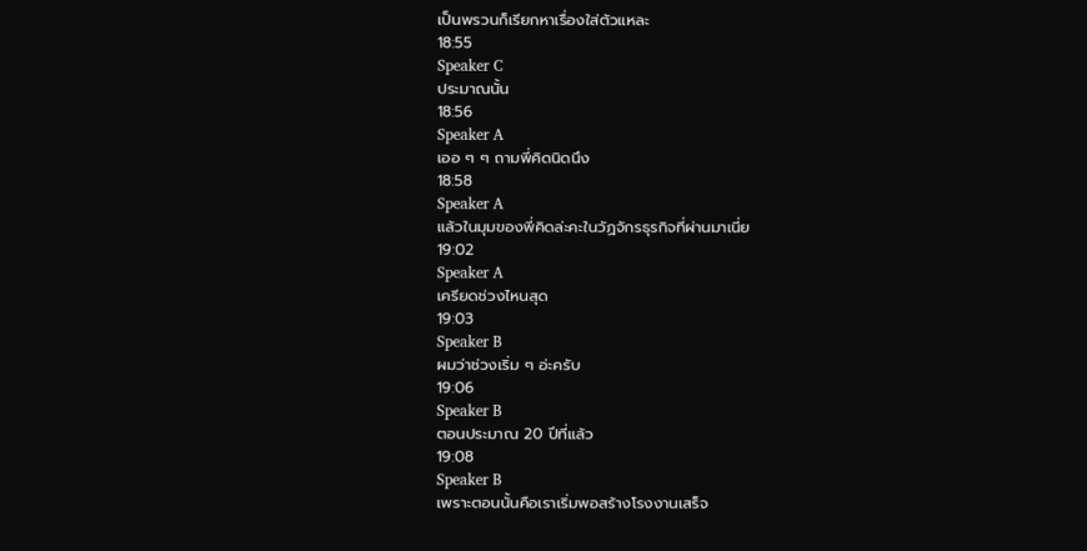เป็นพรวนก็เรียกหาเรื่องใส่ตัวแหละ
18:55
Speaker C
ประมาณนั้น
18:56
Speaker A
เออ ๆ ๆ ถามพี่คิดนิดนึง
18:58
Speaker A
แล้วในมุมของพี่คิดล่ะคะในวัฏจักรธุรกิจที่ผ่านมาเนี่ย
19:02
Speaker A
เครียดช่วงไหนสุด
19:03
Speaker B
ผมว่าช่วงเริ่ม ๆ อ่ะครับ
19:06
Speaker B
ตอนประมาณ 20 ปีที่แล้ว
19:08
Speaker B
เพราะตอนนั้นคือเราเริ่มพอสร้างโรงงานเสร็จ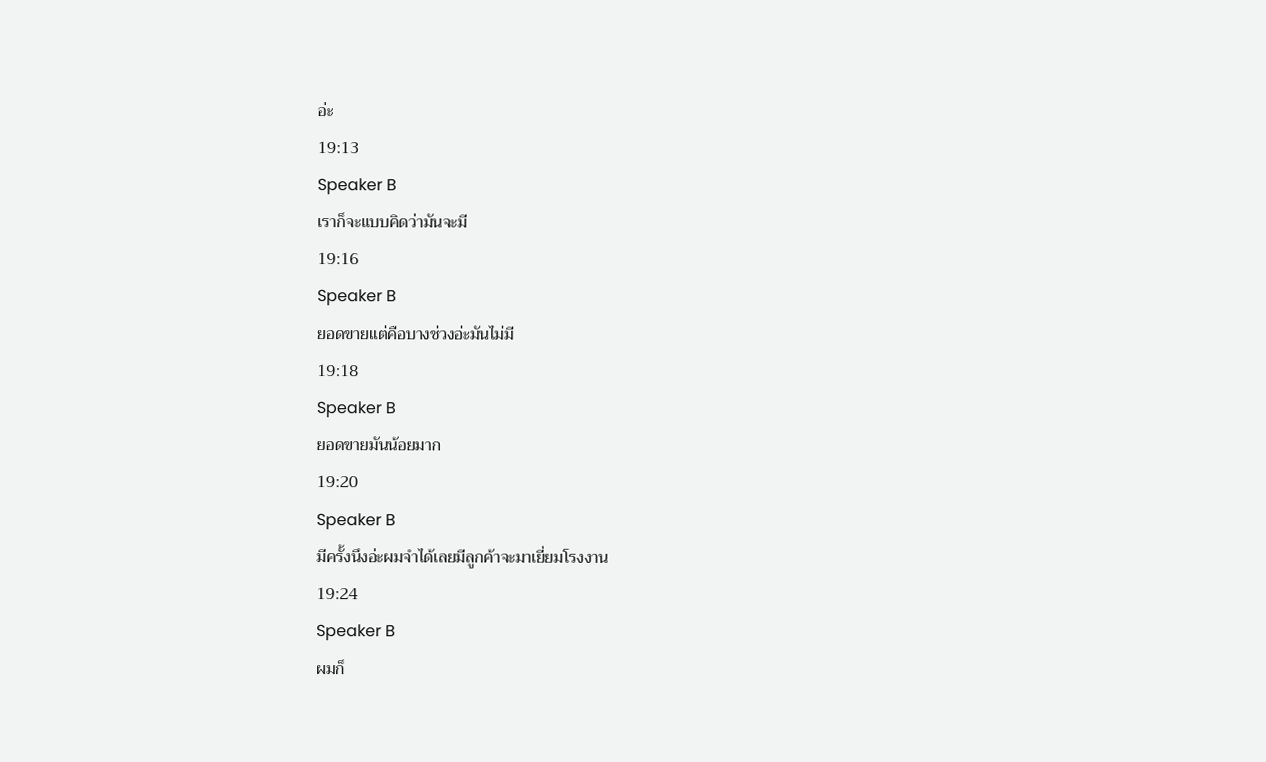อ่ะ
19:13
Speaker B
เราก็จะแบบคิดว่ามันจะมี
19:16
Speaker B
ยอดขายแต่คือบางช่วงอ่ะมันไม่มี
19:18
Speaker B
ยอดขายมันน้อยมาก
19:20
Speaker B
มีครั้งนึงอ่ะผมจำได้เลยมีลูกค้าจะมาเยี่ยมโรงงาน
19:24
Speaker B
ผมก็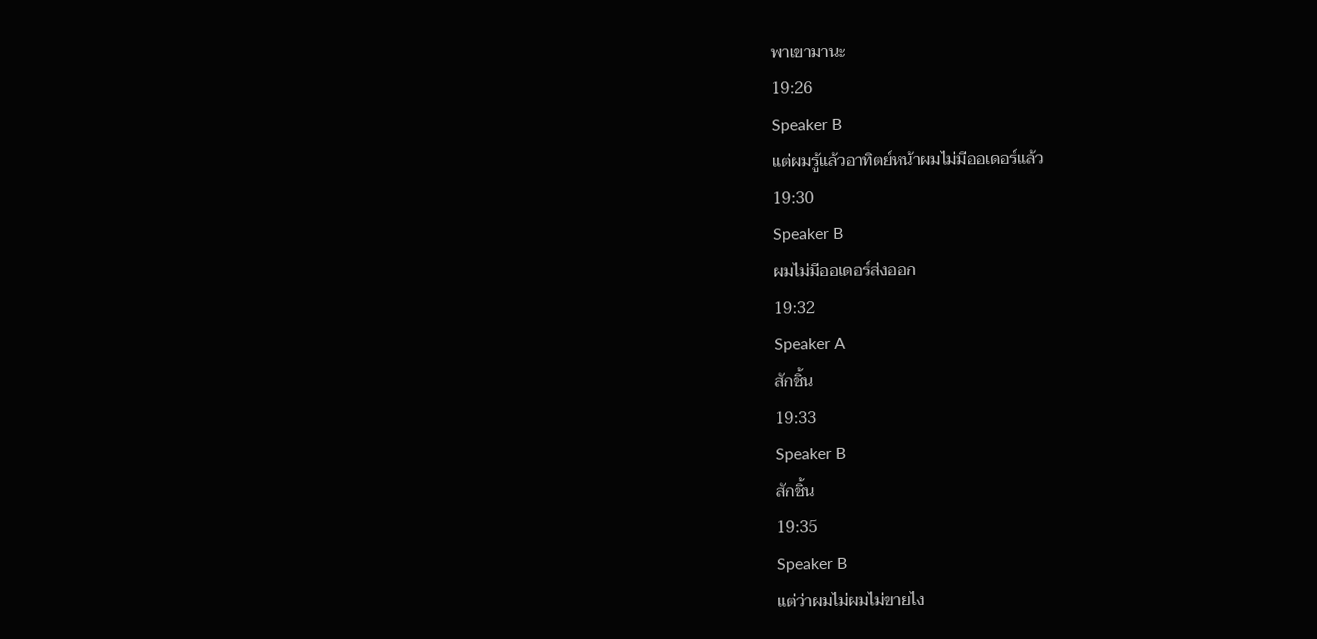พาเขามานะ
19:26
Speaker B
แต่ผมรู้แล้วอาทิตย์หน้าผมไม่มีออเดอร์แล้ว
19:30
Speaker B
ผมไม่มีออเดอร์ส่งออก
19:32
Speaker A
สักชิ้น
19:33
Speaker B
สักชิ้น
19:35
Speaker B
แต่ว่าผมไม่ผมไม่ขายไง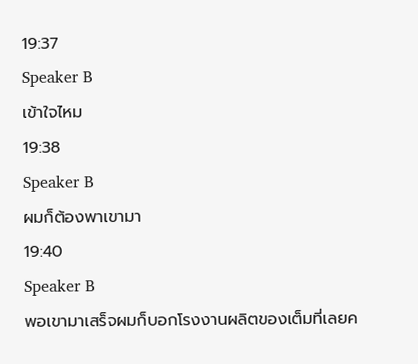19:37
Speaker B
เข้าใจไหม
19:38
Speaker B
ผมก็ต้องพาเขามา
19:40
Speaker B
พอเขามาเสร็จผมก็บอกโรงงานผลิตของเต็มที่เลยค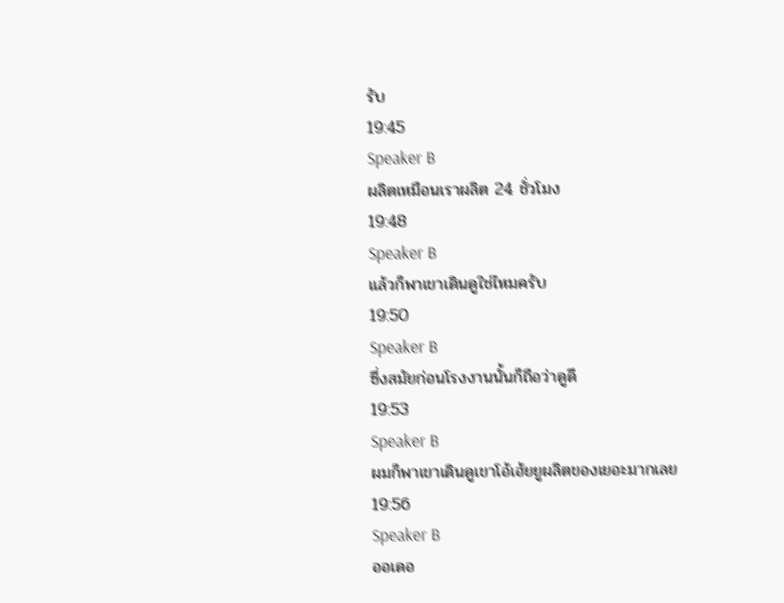รับ
19:45
Speaker B
ผลิตเหมือนเราผลิต 24 ชั่วโมง
19:48
Speaker B
แล้วก็พาเขาเดินดูใช่ไหมครับ
19:50
Speaker B
ซึ่งสมัยก่อนโรงงานนั้นก็ถือว่าดูดี
19:53
Speaker B
ผมก็พาเขาเดินดูเขาโอ้เฮ้ยยูผลิตของเยอะมากเลย
19:56
Speaker B
ออเดอ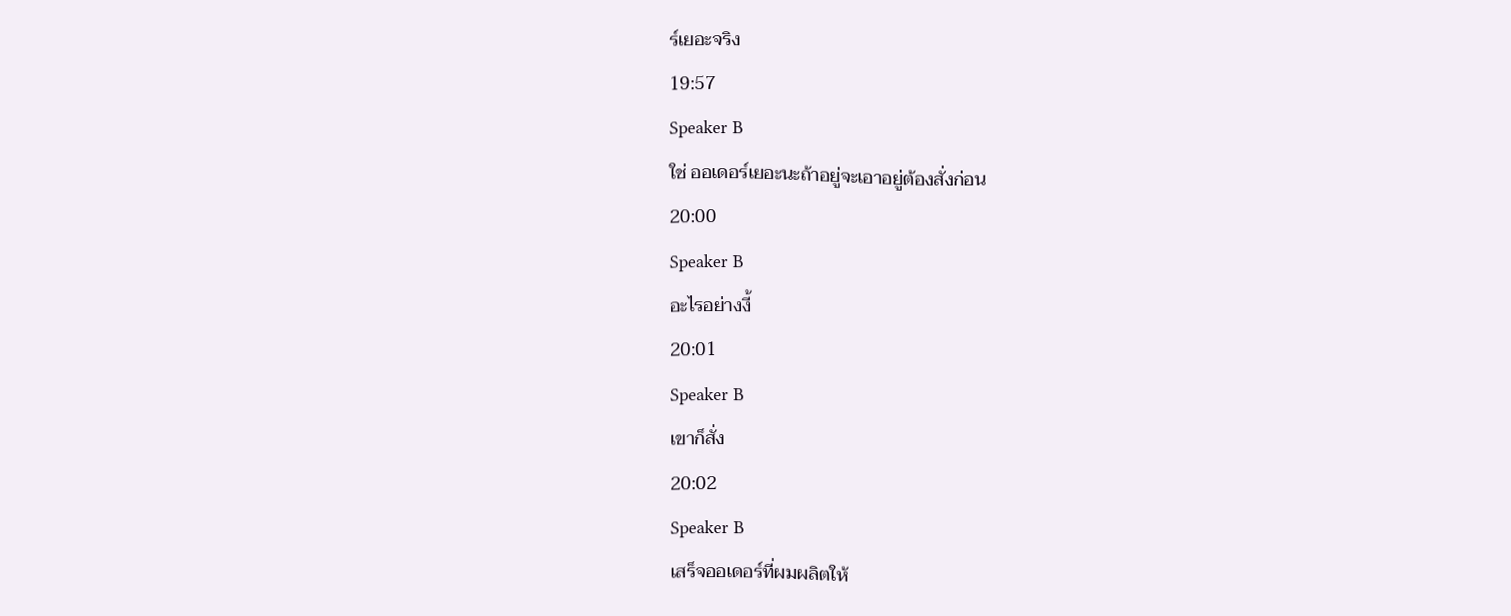ร์เยอะจริง
19:57
Speaker B
ใช่ ออเดอร์เยอะนะถ้าอยู่จะเอาอยู่ต้องสั่งก่อน
20:00
Speaker B
อะไรอย่างงี้
20:01
Speaker B
เขาก็สั่ง
20:02
Speaker B
เสร็จออเดอร์ที่ผมผลิตให้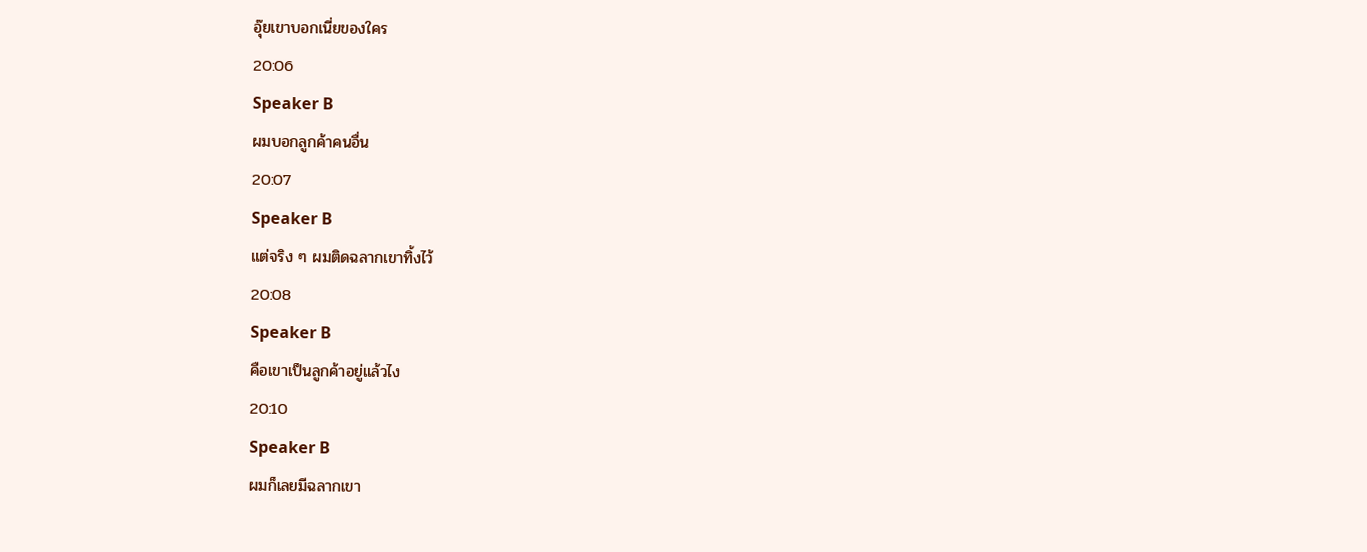อุ๊ยเขาบอกเนี่ยของใคร
20:06
Speaker B
ผมบอกลูกค้าคนอื่น
20:07
Speaker B
แต่จริง ๆ ผมติดฉลากเขาทิ้งไว้
20:08
Speaker B
คือเขาเป็นลูกค้าอยู่แล้วไง
20:10
Speaker B
ผมก็เลยมีฉลากเขา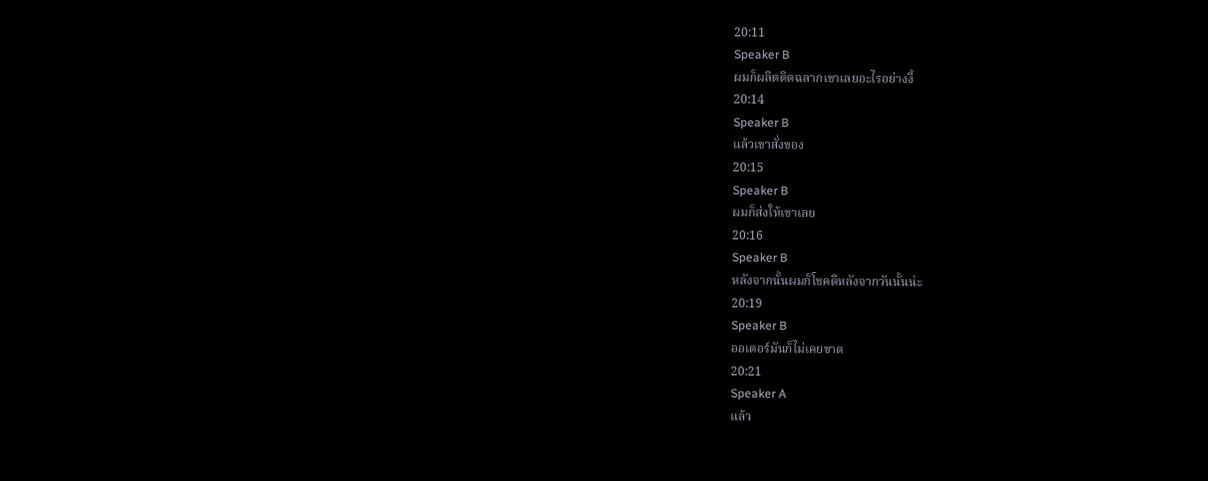20:11
Speaker B
ผมก็ผลิตติดฉลากเขาเลยอะไรอย่างงี้
20:14
Speaker B
แล้วเขาสั่งของ
20:15
Speaker B
ผมก็ส่งให้เขาเลย
20:16
Speaker B
หลังจากนั้นผมก็โชคดีหลังจากวันนั้นน่ะ
20:19
Speaker B
ออเดอร์มันก็ไม่เคยขาด
20:21
Speaker A
แล้ว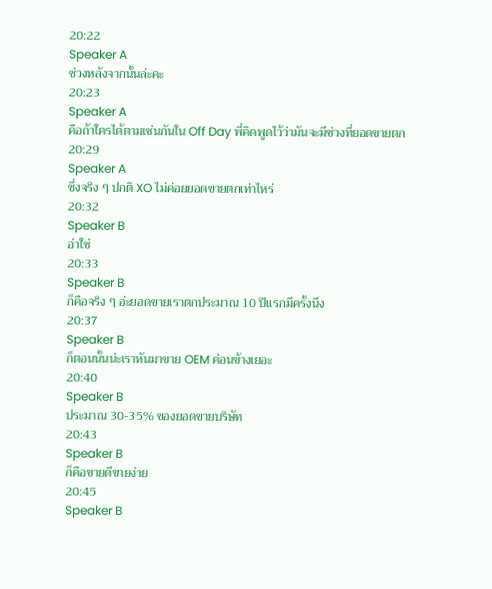20:22
Speaker A
ช่วงหลังจากนั้นล่ะคะ
20:23
Speaker A
คือถ้าใครได้ตามเช่นกันใน Off Day พี่คิดพูดไว้ว่ามันจะมีช่วงที่ยอดขายตก
20:29
Speaker A
ซึ่งจริง ๆ ปกติ XO ไม่ค่อยยอดขายตกเท่าไหร่
20:32
Speaker B
อ่าใช่
20:33
Speaker B
ก็คือจริง ๆ อ่ะยอดขายเราตกประมาณ 10 ปีแรกมีครั้งนึง
20:37
Speaker B
ก็ตอนนั้นน่ะเราหันมาขาย OEM ค่อนข้างเยอะ
20:40
Speaker B
ประมาณ 30-35% ของยอดขายบริษัท
20:43
Speaker B
ก็คือขายดีขายง่าย
20:45
Speaker B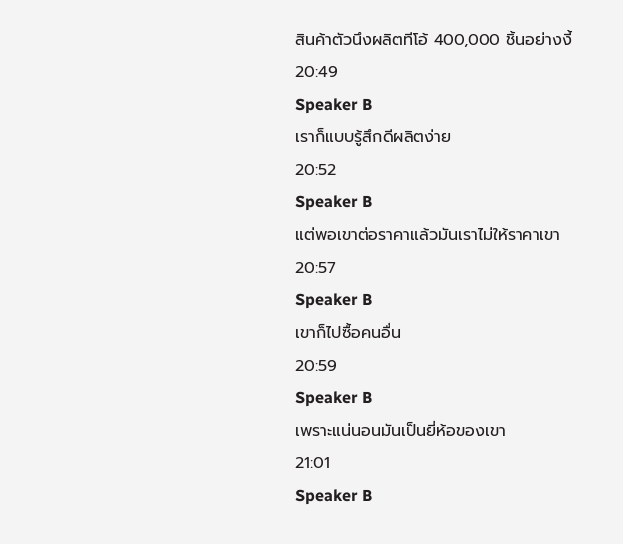สินค้าตัวนึงผลิตทีโอ้ 400,000 ชิ้นอย่างงี้
20:49
Speaker B
เราก็แบบรู้สึกดีผลิตง่าย
20:52
Speaker B
แต่พอเขาต่อราคาแล้วมันเราไม่ให้ราคาเขา
20:57
Speaker B
เขาก็ไปซื้อคนอื่น
20:59
Speaker B
เพราะแน่นอนมันเป็นยี่ห้อของเขา
21:01
Speaker B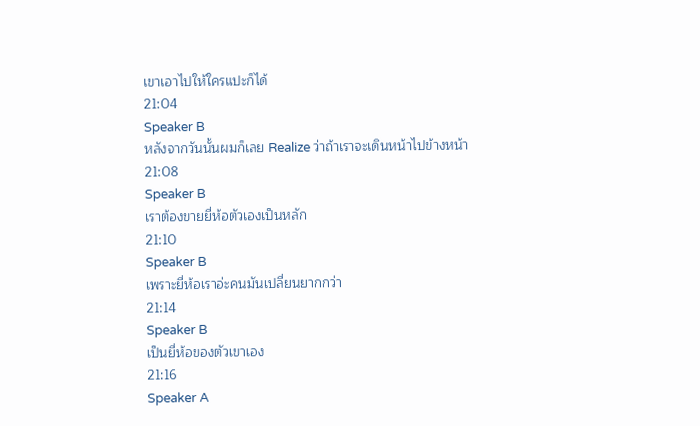เขาเอาไปให้ใครแปะก็ได้
21:04
Speaker B
หลังจากวันนั้นผมก็เลย Realize ว่าถ้าเราจะเดินหน้าไปข้างหน้า
21:08
Speaker B
เราต้องขายยี่ห้อตัวเองเป็นหลัก
21:10
Speaker B
เพราะยี่ห้อเราอ่ะคนมันเปลี่ยนยากกว่า
21:14
Speaker B
เป็นยี่ห้อของตัวเขาเอง
21:16
Speaker A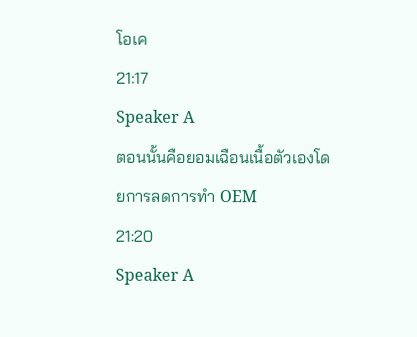โอเค
21:17
Speaker A
ตอนนั้นคือยอมเฉือนเนื้อตัวเองโดยการลดการทำ OEM
21:20
Speaker A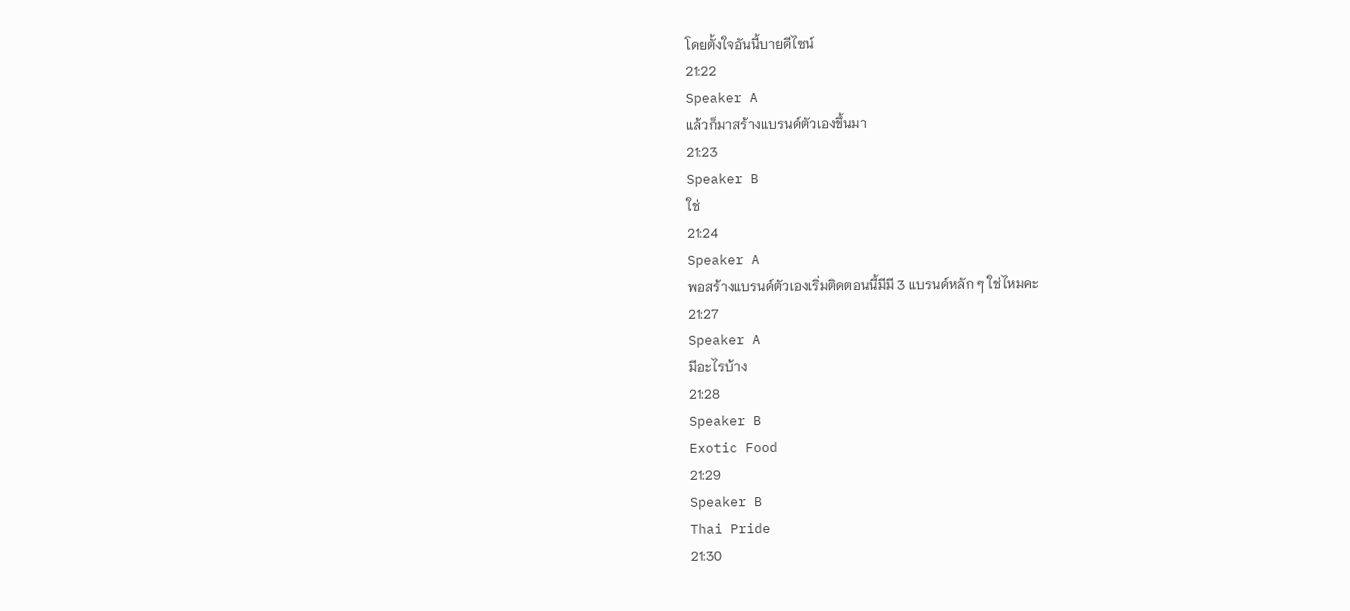โดยตั้งใจอันนี้บายดีไซน์
21:22
Speaker A
แล้วก็มาสร้างแบรนด์ตัวเองขึ้นมา
21:23
Speaker B
ใช่
21:24
Speaker A
พอสร้างแบรนด์ตัวเองเริ่มติดตอนนี้มีมี 3 แบรนด์หลัก ๆ ใช่ไหมคะ
21:27
Speaker A
มีอะไรบ้าง
21:28
Speaker B
Exotic Food
21:29
Speaker B
Thai Pride
21:30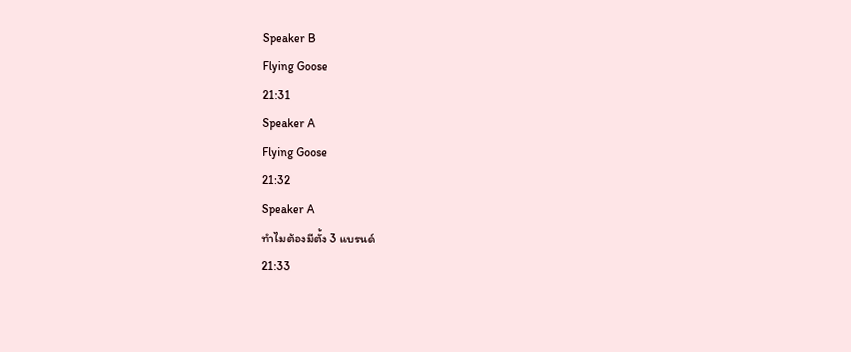Speaker B
Flying Goose
21:31
Speaker A
Flying Goose
21:32
Speaker A
ทำไมต้องมีตั้ง 3 แบรนด์
21:33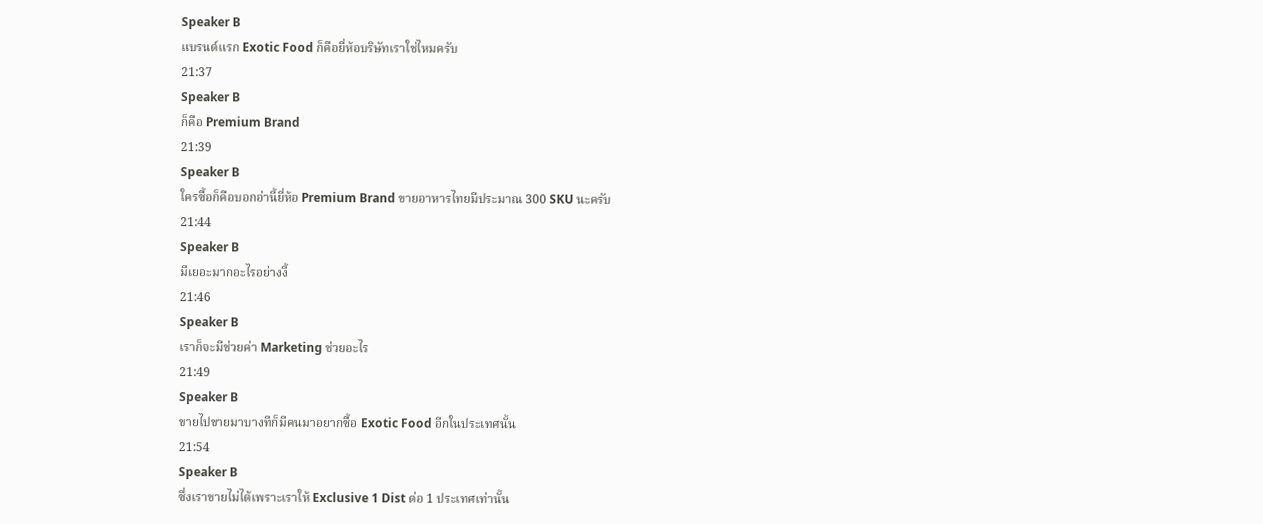Speaker B
แบรนด์แรก Exotic Food ก็คือยี่ห้อบริษัทเราใช่ไหมครับ
21:37
Speaker B
ก็คือ Premium Brand
21:39
Speaker B
ใครซื้อก็คือบอกอ่านี้ยี่ห้อ Premium Brand ขายอาหารไทยมีประมาณ 300 SKU นะครับ
21:44
Speaker B
มีเยอะมากอะไรอย่างงี้
21:46
Speaker B
เราก็จะมีช่วยค่า Marketing ช่วยอะไร
21:49
Speaker B
ขายไปขายมาบางทีก็มีคนมาอยากซื้อ Exotic Food อีกในประเทศนั้น
21:54
Speaker B
ซึ่งเราขายไม่ได้เพราะเราให้ Exclusive 1 Dist ต่อ 1 ประเทศเท่านั้น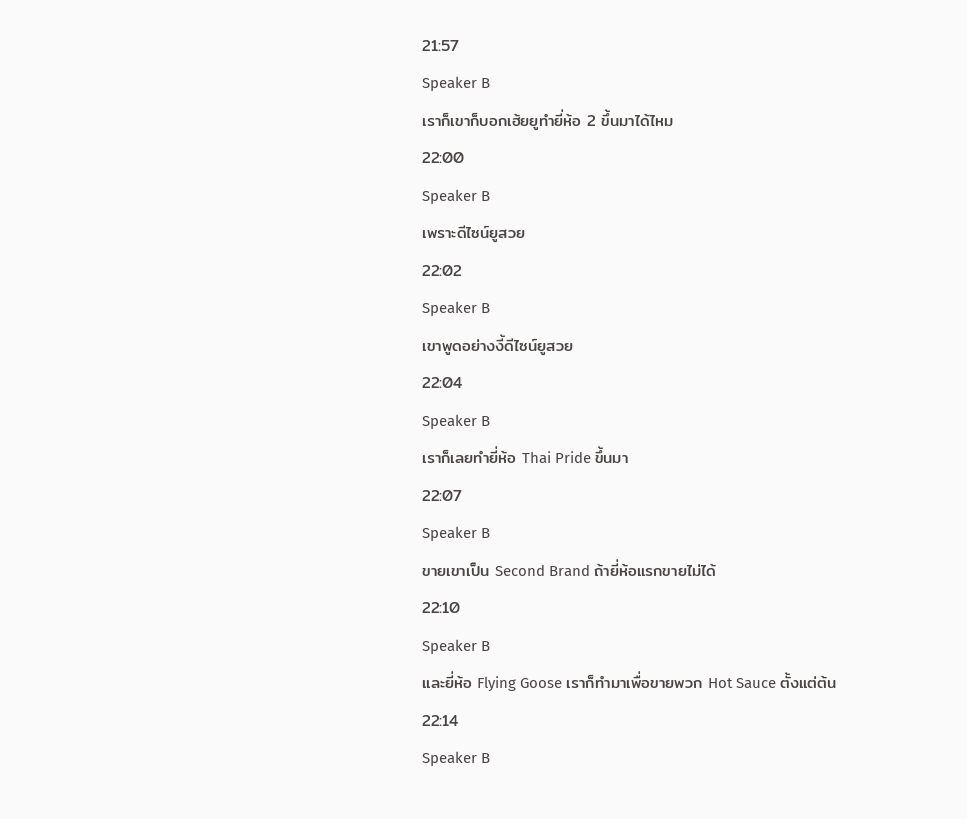21:57
Speaker B
เราก็เขาก็บอกเฮ้ยยูทำยี่ห้อ 2 ขึ้นมาได้ไหม
22:00
Speaker B
เพราะดีไซน์ยูสวย
22:02
Speaker B
เขาพูดอย่างงี้ดีไซน์ยูสวย
22:04
Speaker B
เราก็เลยทำยี่ห้อ Thai Pride ขึ้นมา
22:07
Speaker B
ขายเขาเป็น Second Brand ถ้ายี่ห้อแรกขายไม่ได้
22:10
Speaker B
และยี่ห้อ Flying Goose เราก็ทำมาเพื่อขายพวก Hot Sauce ตั้งแต่ต้น
22:14
Speaker B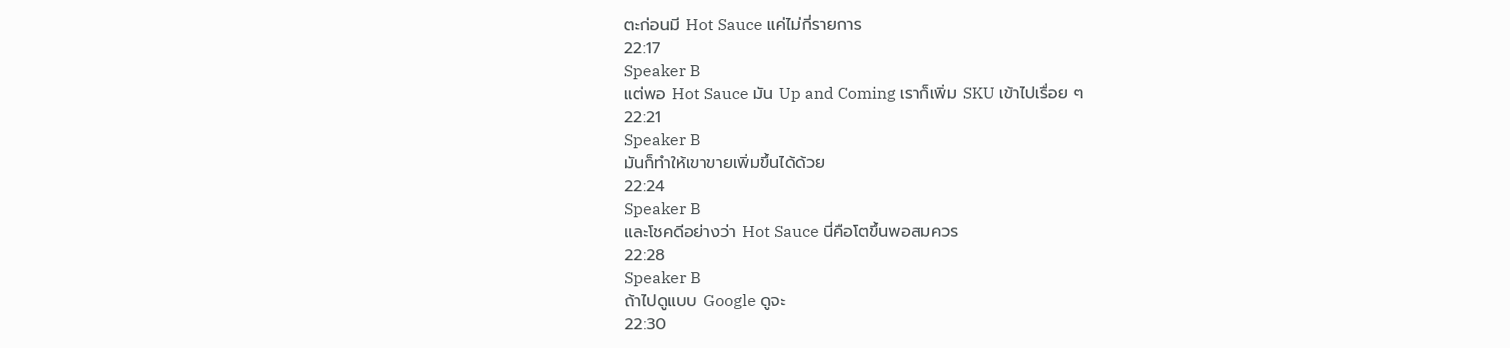ตะก่อนมี Hot Sauce แค่ไม่กี่รายการ
22:17
Speaker B
แต่พอ Hot Sauce มัน Up and Coming เราก็เพิ่ม SKU เข้าไปเรื่อย ๆ
22:21
Speaker B
มันก็ทำให้เขาขายเพิ่มขึ้นได้ด้วย
22:24
Speaker B
และโชคดีอย่างว่า Hot Sauce นี่คือโตขึ้นพอสมควร
22:28
Speaker B
ถ้าไปดูแบบ Google ดูจะ
22:30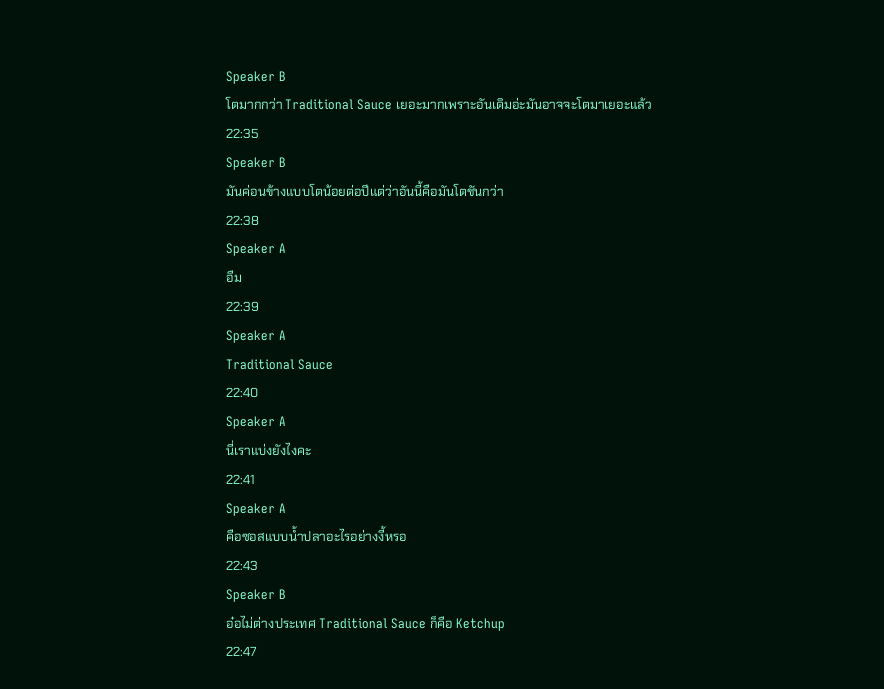Speaker B
โตมากกว่า Traditional Sauce เยอะมากเพราะอันเดิมอ่ะมันอาจจะโตมาเยอะแล้ว
22:35
Speaker B
มันค่อนข้างแบบโตน้อยต่อปีแต่ว่าอันนี้คือมันโตชันกว่า
22:38
Speaker A
อืม
22:39
Speaker A
Traditional Sauce
22:40
Speaker A
นี่เราแบ่งยังไงคะ
22:41
Speaker A
คือซอสแบบน้ำปลาอะไรอย่างงี้หรอ
22:43
Speaker B
อ๋อไม่ต่างประเทศ Traditional Sauce ก็คือ Ketchup
22:47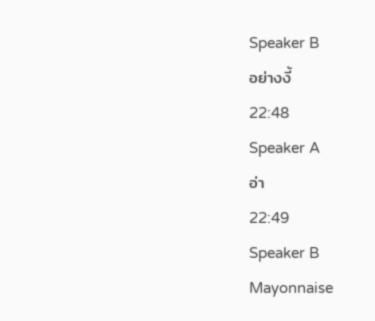Speaker B
อย่างงี้
22:48
Speaker A
อ่า
22:49
Speaker B
Mayonnaise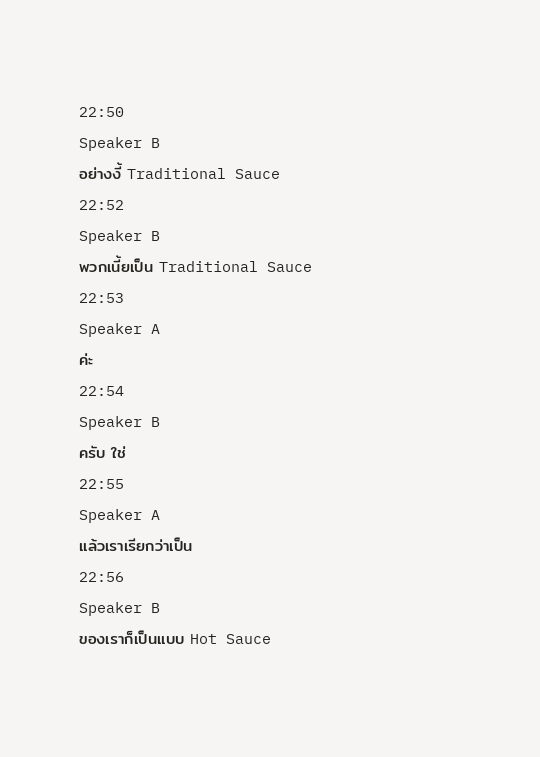22:50
Speaker B
อย่างงี้ Traditional Sauce
22:52
Speaker B
พวกเนี้ยเป็น Traditional Sauce
22:53
Speaker A
ค่ะ
22:54
Speaker B
ครับ ใช่
22:55
Speaker A
แล้วเราเรียกว่าเป็น
22:56
Speaker B
ของเราก็เป็นแบบ Hot Sauce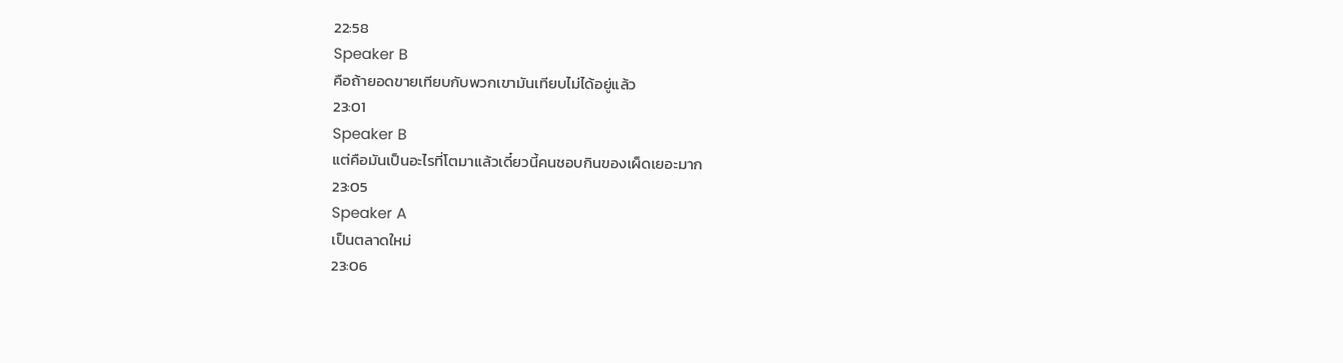22:58
Speaker B
คือถ้ายอดขายเทียบกับพวกเขามันเทียบไม่ได้อยู่แล้ว
23:01
Speaker B
แต่คือมันเป็นอะไรที่โตมาแล้วเดี๋ยวนี้คนชอบกินของเผ็ดเยอะมาก
23:05
Speaker A
เป็นตลาดใหม่
23:06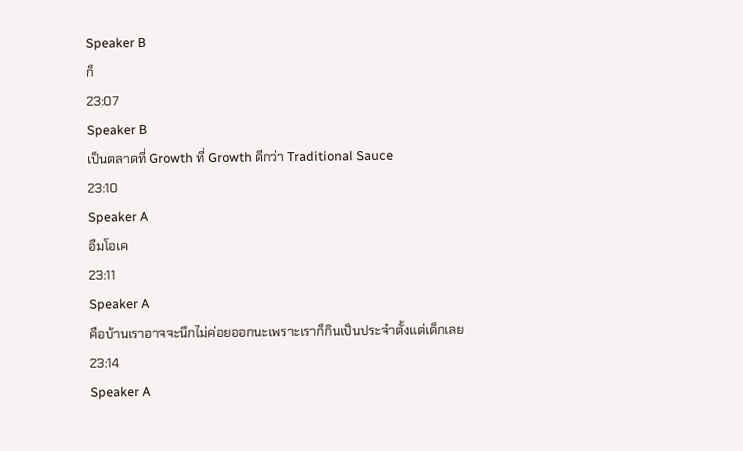Speaker B
ก็
23:07
Speaker B
เป็นตลาดที่ Growth ที่ Growth ดีกว่า Traditional Sauce
23:10
Speaker A
อืมโอเค
23:11
Speaker A
คือบ้านเราอาจจะนึกไม่ค่อยออกนะเพราะเราก็กินเป็นประจำตั้งแต่เด็กเลย
23:14
Speaker A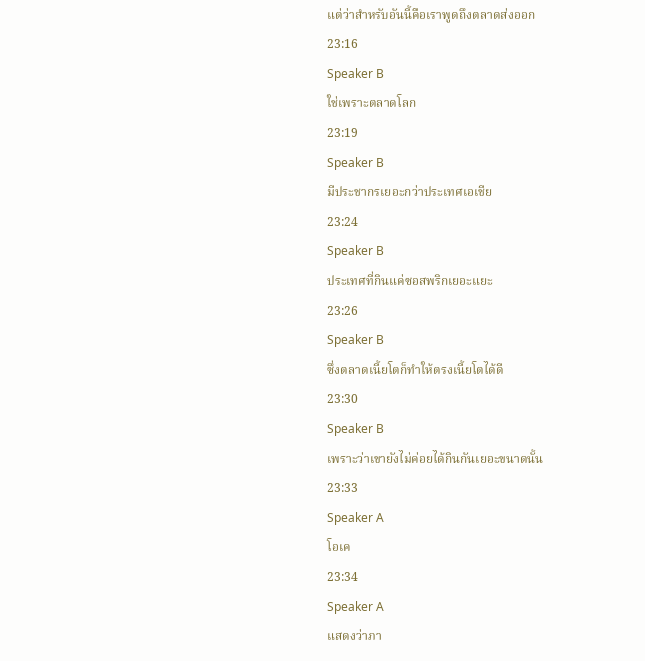แต่ว่าสำหรับอันนี้คือเราพูดถึงตลาดส่งออก
23:16
Speaker B
ใช่เพราะตลาดโลก
23:19
Speaker B
มีประชากรเยอะกว่าประเทศเอเชีย
23:24
Speaker B
ประเทศที่กินแค่ซอสพริกเยอะแยะ
23:26
Speaker B
ซึ่งตลาดเนี้ยโตก็ทำให้ตรงเนี้ยโตได้ดี
23:30
Speaker B
เพราะว่าเขายังไม่ค่อยได้กินกันเยอะขนาดนั้น
23:33
Speaker A
โอเค
23:34
Speaker A
แสดงว่าภา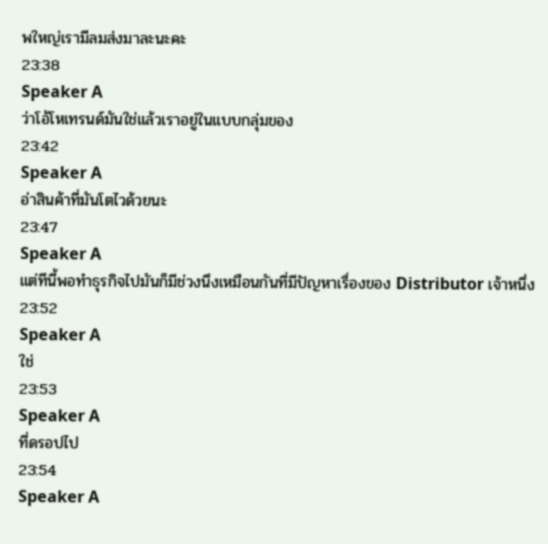พใหญ่เรามีลมส่งมาละนะคะ
23:38
Speaker A
ว่าโอ้โหเทรนด์มันใช่แล้วเราอยู่ในแบบกลุ่มของ
23:42
Speaker A
อ่าสินค้าที่มันโตไวด้วยนะ
23:47
Speaker A
แต่ทีนี้พอทำธุรกิจไปมันก็มีช่วงนึงเหมือนกันที่มีปัญหาเรื่องของ Distributor เจ้าหนึ่ง
23:52
Speaker A
ใช่
23:53
Speaker A
ที่ดรอปไป
23:54
Speaker A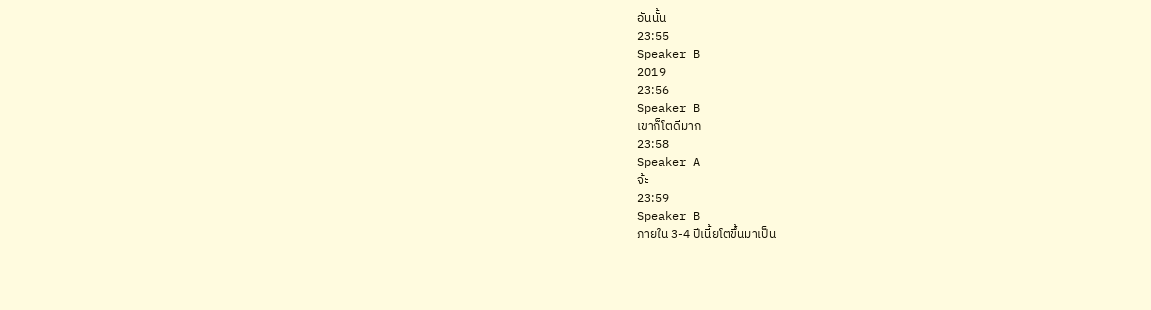อันนั้น
23:55
Speaker B
2019
23:56
Speaker B
เขาก็โตดีมาก
23:58
Speaker A
จ้ะ
23:59
Speaker B
ภายใน 3-4 ปีเนี้ยโตขึ้นมาเป็น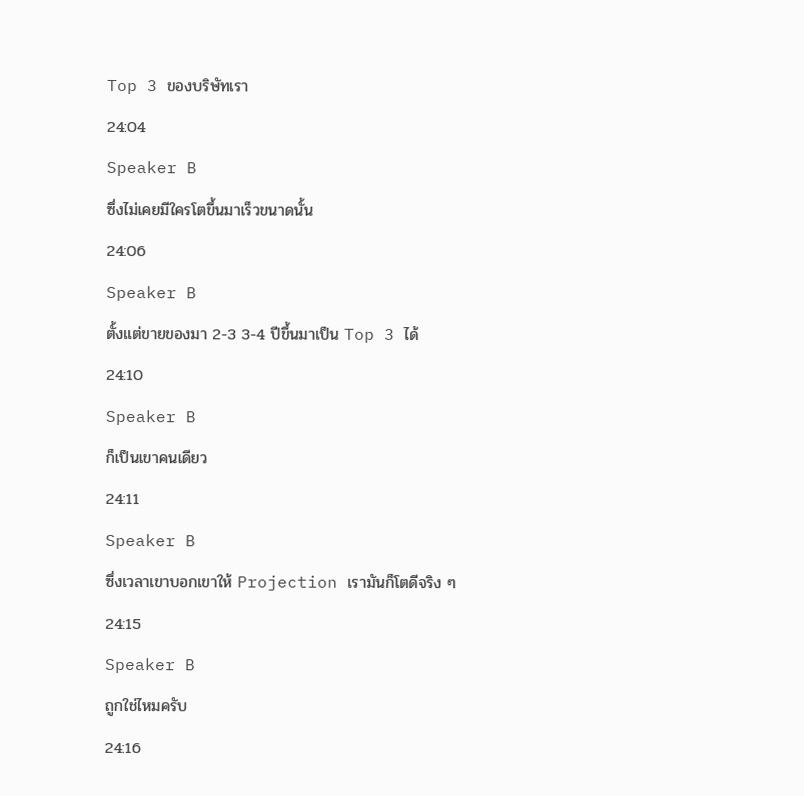Top 3 ของบริษัทเรา
24:04
Speaker B
ซึ่งไม่เคยมีใครโตขึ้นมาเร็วขนาดนั้น
24:06
Speaker B
ตั้งแต่ขายของมา 2-3 3-4 ปีขึ้นมาเป็น Top 3 ได้
24:10
Speaker B
ก็เป็นเขาคนเดียว
24:11
Speaker B
ซึ่งเวลาเขาบอกเขาให้ Projection เรามันก็โตดีจริง ๆ
24:15
Speaker B
ถูกใช่ไหมครับ
24:16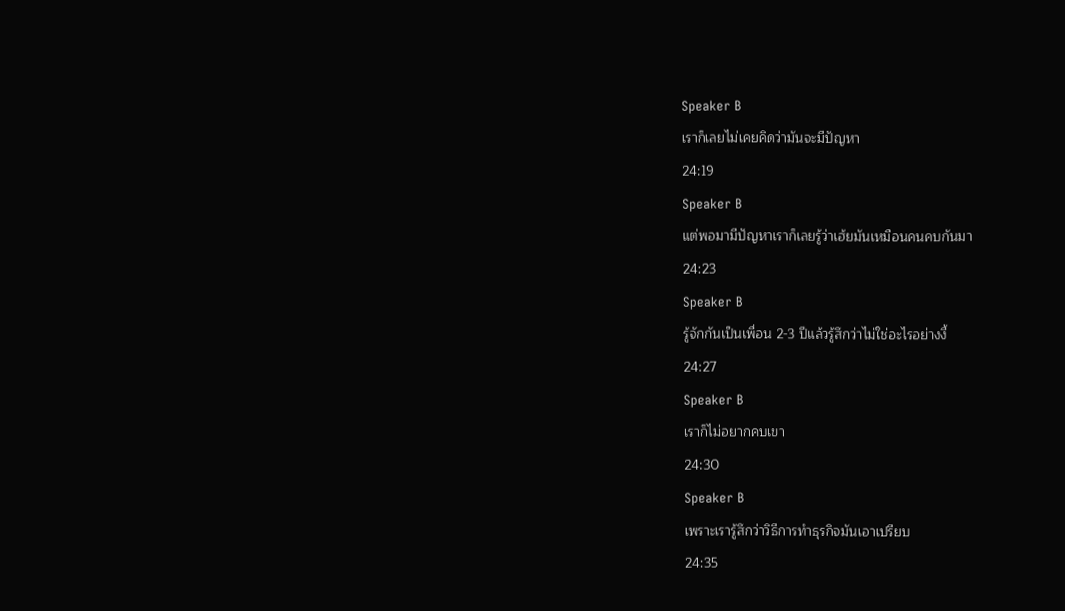Speaker B
เราก็เลยไม่เคยคิดว่ามันจะมีปัญหา
24:19
Speaker B
แต่พอมามีปัญหาเราก็เลยรู้ว่าเฮ้ยมันเหมือนคนคบกันมา
24:23
Speaker B
รู้จักกันเป็นเพื่อน 2-3 ปีแล้วรู้สึกว่าไม่ใช่อะไรอย่างงี้
24:27
Speaker B
เราก็ไม่อยากคบเขา
24:30
Speaker B
เพราะเรารู้สึกว่าวิธีการทำธุรกิจมันเอาเปรียบ
24:35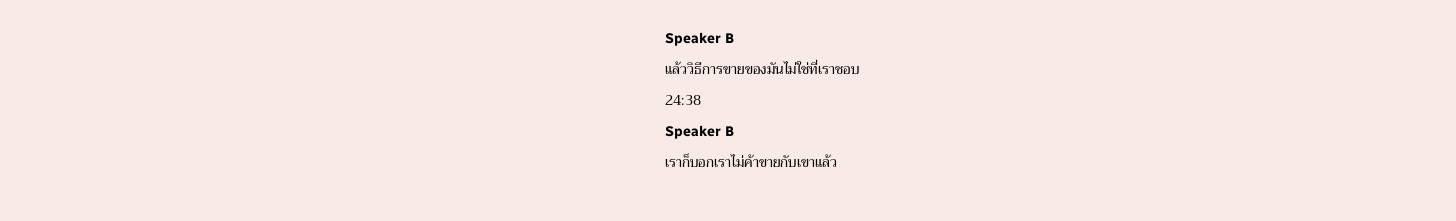Speaker B
แล้ววิธีการขายของมันไม่ใช่ที่เราชอบ
24:38
Speaker B
เราก็บอกเราไม่ค้าขายกับเขาแล้ว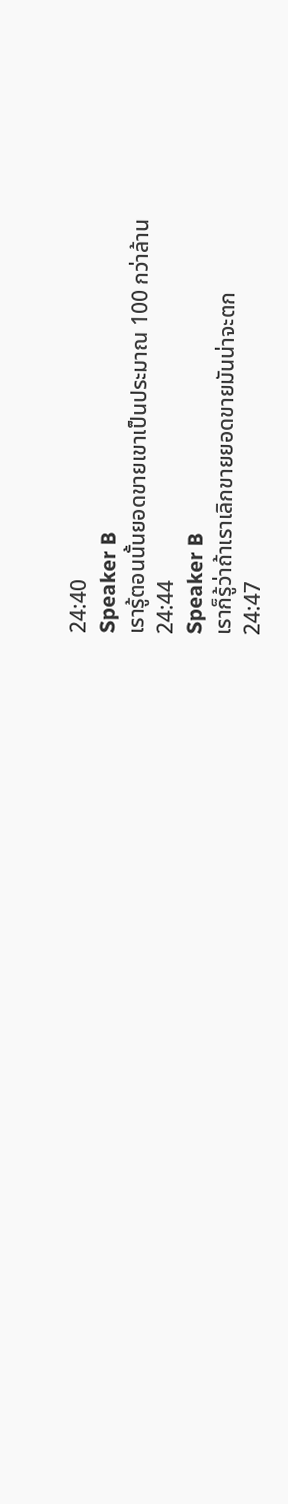24:40
Speaker B
เรารู้ตอนนั้นยอดขายเขาเป็นประมาณ 100 กว่าล้าน
24:44
Speaker B
เราก็รู้ว่าถ้าเราเลิกขายยอดขายมันน่าจะตก
24:47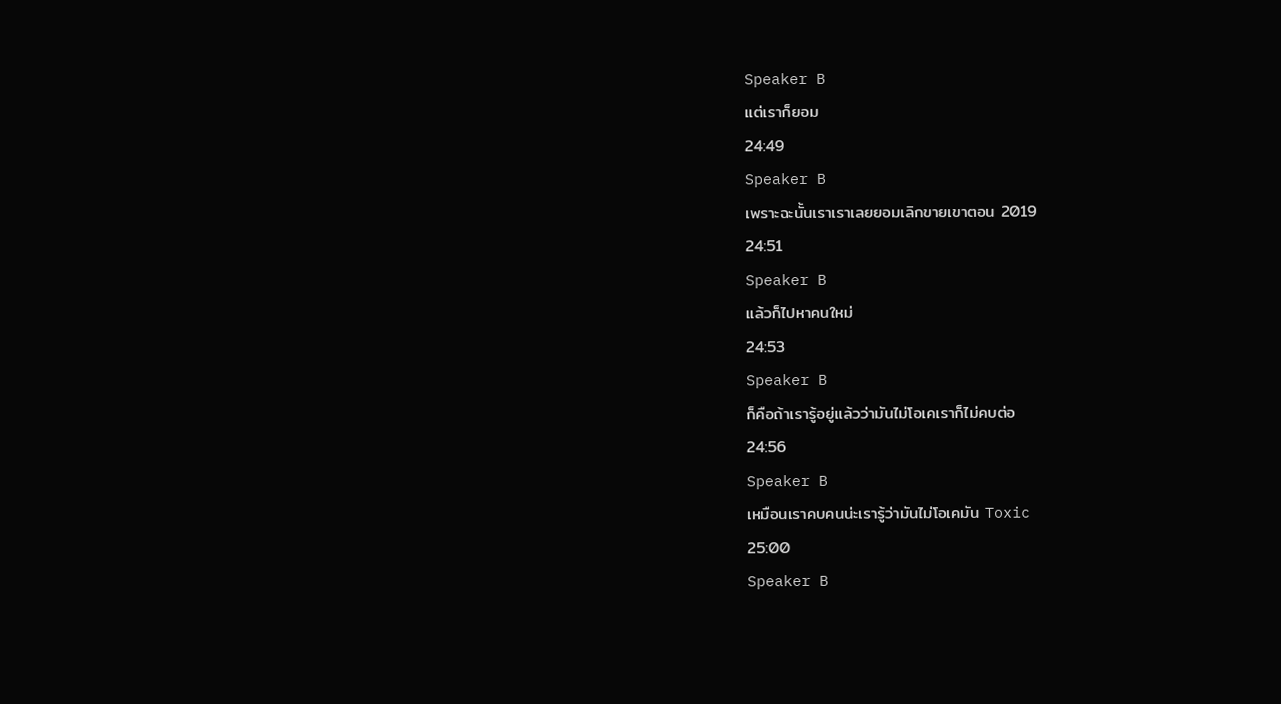Speaker B
แต่เราก็ยอม
24:49
Speaker B
เพราะฉะนั้นเราเราเลยยอมเลิกขายเขาตอน 2019
24:51
Speaker B
แล้วก็ไปหาคนใหม่
24:53
Speaker B
ก็คือถ้าเรารู้อยู่แล้วว่ามันไม่โอเคเราก็ไม่คบต่อ
24:56
Speaker B
เหมือนเราคบคนน่ะเรารู้ว่ามันไม่โอเคมัน Toxic
25:00
Speaker B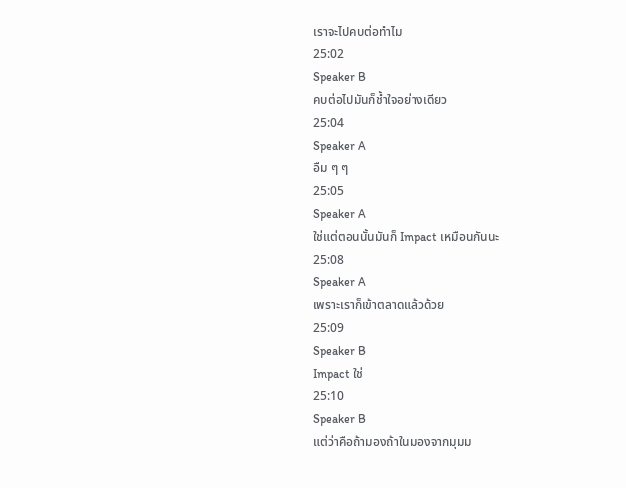เราจะไปคบต่อทำไม
25:02
Speaker B
คบต่อไปมันก็ช้ำใจอย่างเดียว
25:04
Speaker A
อืม ๆ ๆ
25:05
Speaker A
ใช่แต่ตอนนั้นมันก็ Impact เหมือนกันนะ
25:08
Speaker A
เพราะเราก็เข้าตลาดแล้วด้วย
25:09
Speaker B
Impact ใช่
25:10
Speaker B
แต่ว่าคือถ้ามองถ้าในมองจากมุมม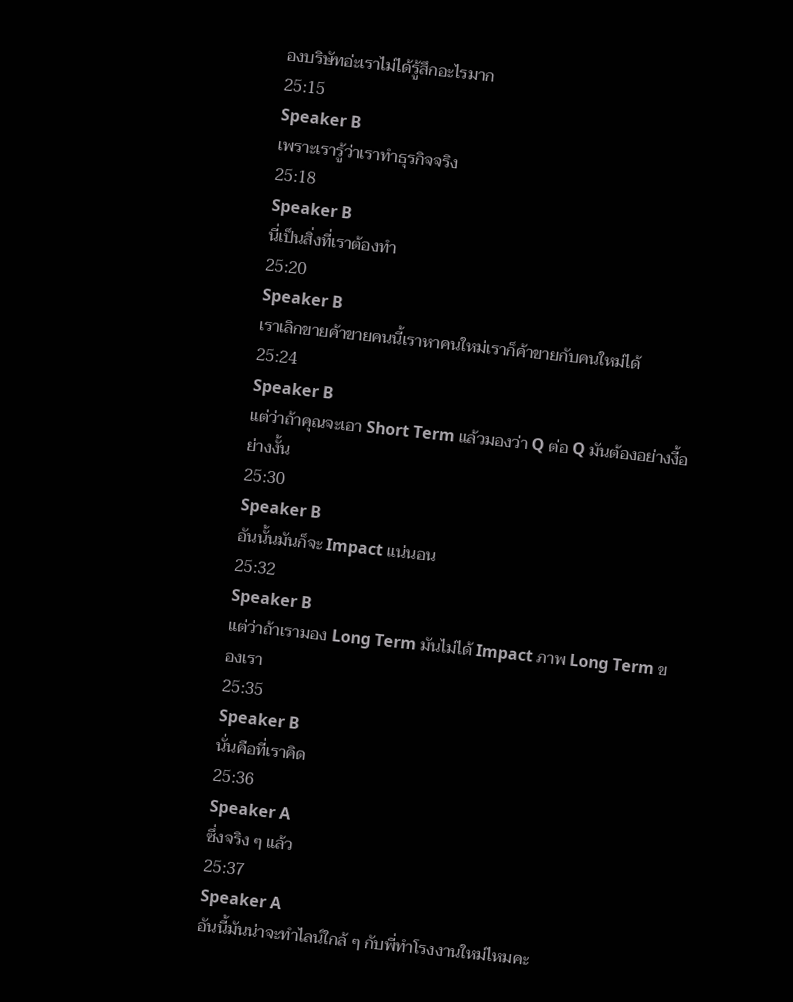องบริษัทอ่ะเราไม่ได้รู้สึกอะไรมาก
25:15
Speaker B
เพราะเรารู้ว่าเราทำธุรกิจจริง
25:18
Speaker B
นี่เป็นสิ่งที่เราต้องทำ
25:20
Speaker B
เราเลิกขายค้าขายคนนี้เราหาคนใหม่เราก็ค้าขายกับคนใหม่ได้
25:24
Speaker B
แต่ว่าถ้าคุณจะเอา Short Term แล้วมองว่า Q ต่อ Q มันต้องอย่างงี้อย่างงั้น
25:30
Speaker B
อันนั้นมันก็จะ Impact แน่นอน
25:32
Speaker B
แต่ว่าถ้าเรามอง Long Term มันไม่ได้ Impact ภาพ Long Term ของเรา
25:35
Speaker B
นั่นคือที่เราคิด
25:36
Speaker A
ซึ่งจริง ๆ แล้ว
25:37
Speaker A
อันนี้มันน่าจะทำไลน์ใกล้ ๆ กับพี่ทำโรงงานใหม่ไหมคะ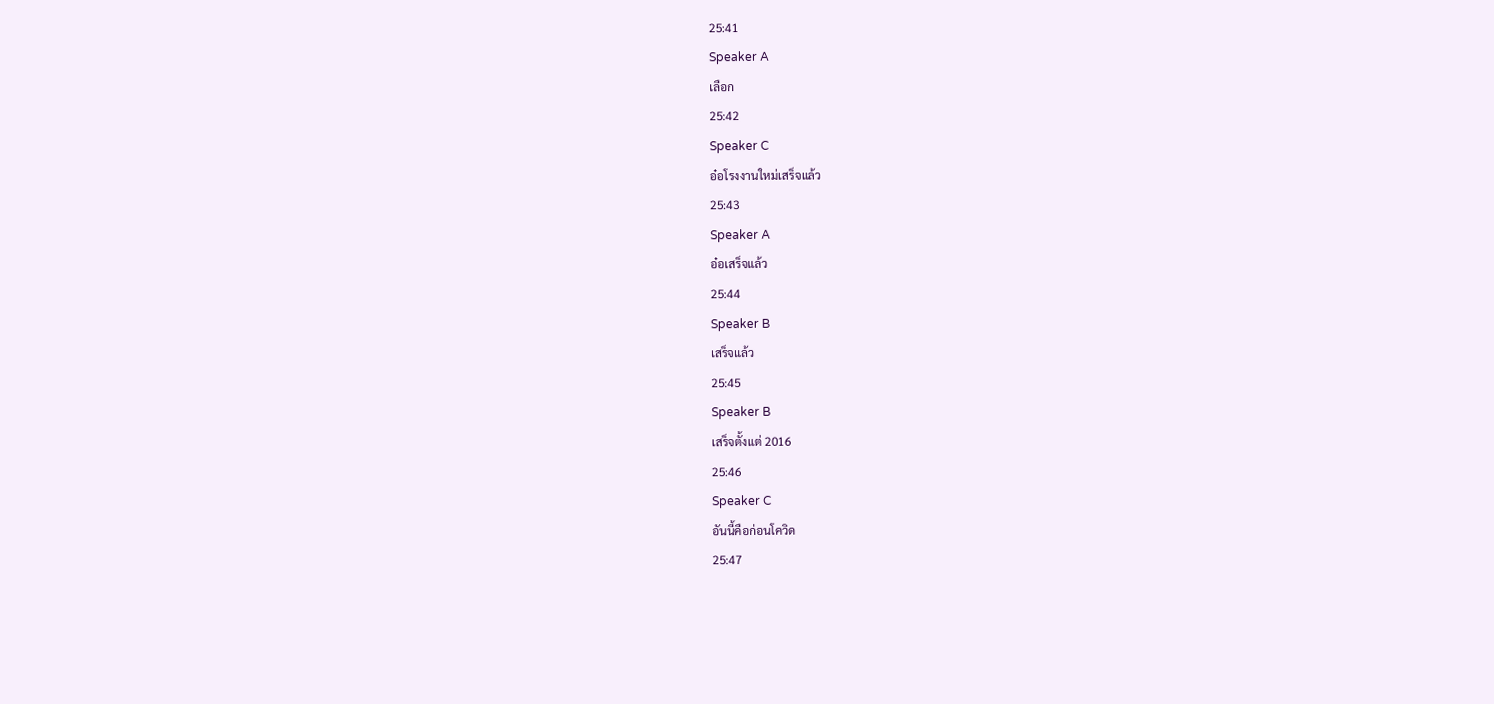25:41
Speaker A
เลือก
25:42
Speaker C
อ๋อโรงงานใหม่เสร็จแล้ว
25:43
Speaker A
อ๋อเสร็จแล้ว
25:44
Speaker B
เสร็จแล้ว
25:45
Speaker B
เสร็จตั้งแต่ 2016
25:46
Speaker C
อันนี้คือก่อนโควิด
25:47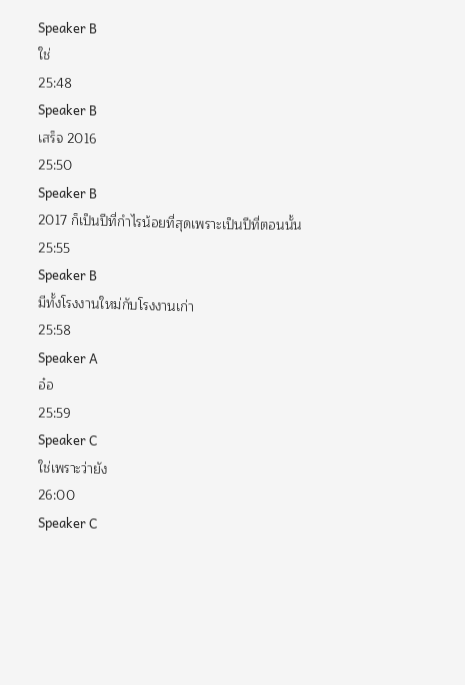Speaker B
ใช่
25:48
Speaker B
เสร็จ 2016
25:50
Speaker B
2017 ก็เป็นปีที่กำไรน้อยที่สุดเพราะเป็นปีที่ตอนนั้น
25:55
Speaker B
มีทั้งโรงงานใหม่กับโรงงานเก่า
25:58
Speaker A
อ๋อ
25:59
Speaker C
ใช่เพราะว่ายัง
26:00
Speaker C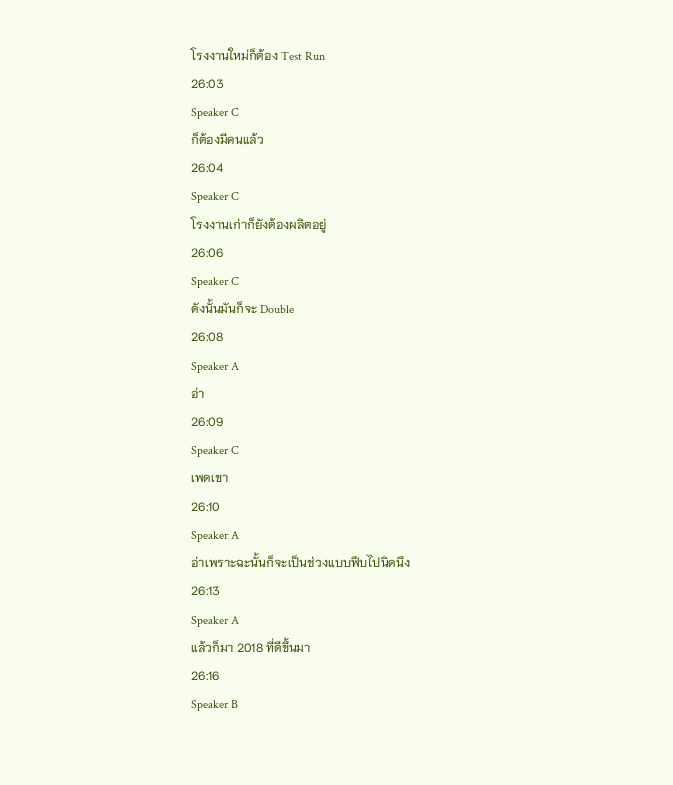โรงงานใหม่ก็ต้อง Test Run
26:03
Speaker C
ก็ต้องมีคนแล้ว
26:04
Speaker C
โรงงานเก่าก็ยังต้องผลิตอยู่
26:06
Speaker C
ดังนั้นมันก็จะ Double
26:08
Speaker A
อ่า
26:09
Speaker C
เพดเขา
26:10
Speaker A
อ่าเพราะฉะนั้นก็จะเป็นช่วงแบบฟืบไปนิดนึง
26:13
Speaker A
แล้วก็มา 2018 ที่ดีขึ้นมา
26:16
Speaker B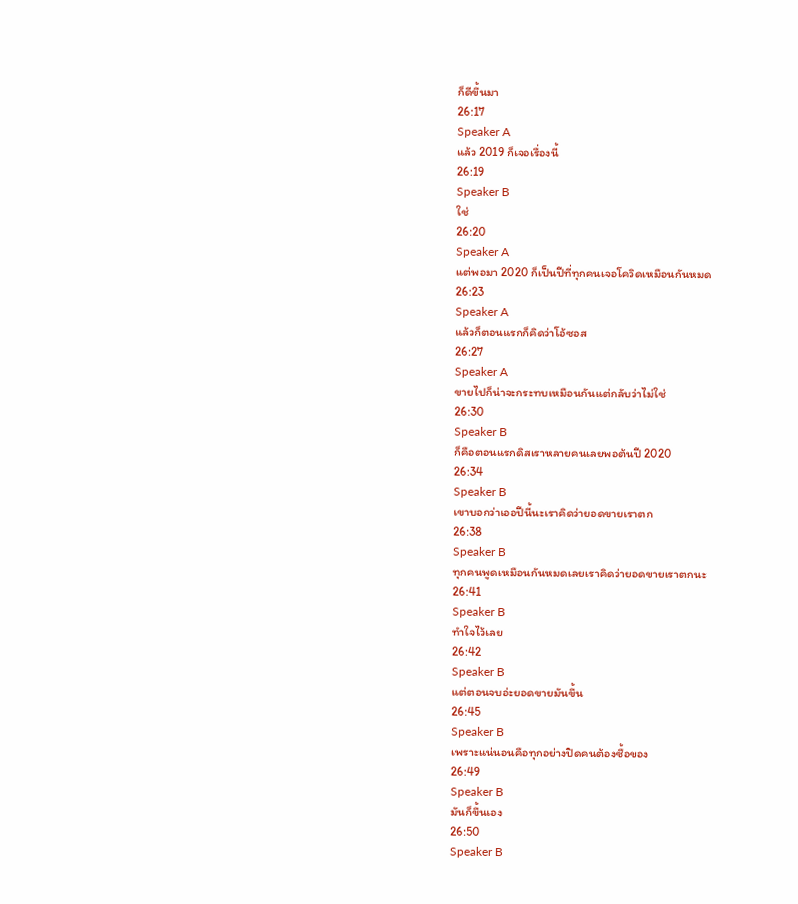ก็ดีขึ้นมา
26:17
Speaker A
แล้ว 2019 ก็เจอเรื่องนี้
26:19
Speaker B
ใช่
26:20
Speaker A
แต่พอมา 2020 ก็เป็นปีที่ทุกคนเจอโควิดเหมือนกันหมด
26:23
Speaker A
แล้วก็ตอนแรกก็คิดว่าโอ้ซอส
26:27
Speaker A
ขายไปก็น่าจะกระทบเหมือนกันแต่กลับว่าไม่ใช่
26:30
Speaker B
ก็คือตอนแรกดิสเราหลายคนเลยพอต้นปี 2020
26:34
Speaker B
เขาบอกว่าเออปีนี้นะเราคิดว่ายอดขายเราตก
26:38
Speaker B
ทุกคนพูดเหมือนกันหมดเลยเราคิดว่ายอดขายเราตกนะ
26:41
Speaker B
ทำใจไว้เลย
26:42
Speaker B
แต่ตอนจบอ่ะยอดขายมันขึ้น
26:45
Speaker B
เพราะแน่นอนคือทุกอย่างปิดคนต้องซื้อของ
26:49
Speaker B
มันก็ขึ้นเอง
26:50
Speaker B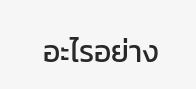อะไรอย่าง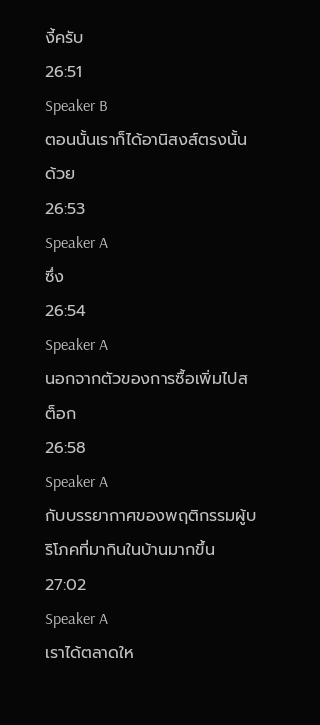งี้ครับ
26:51
Speaker B
ตอนนั้นเราก็ได้อานิสงส์ตรงนั้นด้วย
26:53
Speaker A
ซึ่ง
26:54
Speaker A
นอกจากตัวของการซื้อเพิ่มไปสต็อก
26:58
Speaker A
กับบรรยากาศของพฤติกรรมผู้บริโภคที่มากินในบ้านมากขึ้น
27:02
Speaker A
เราได้ตลาดให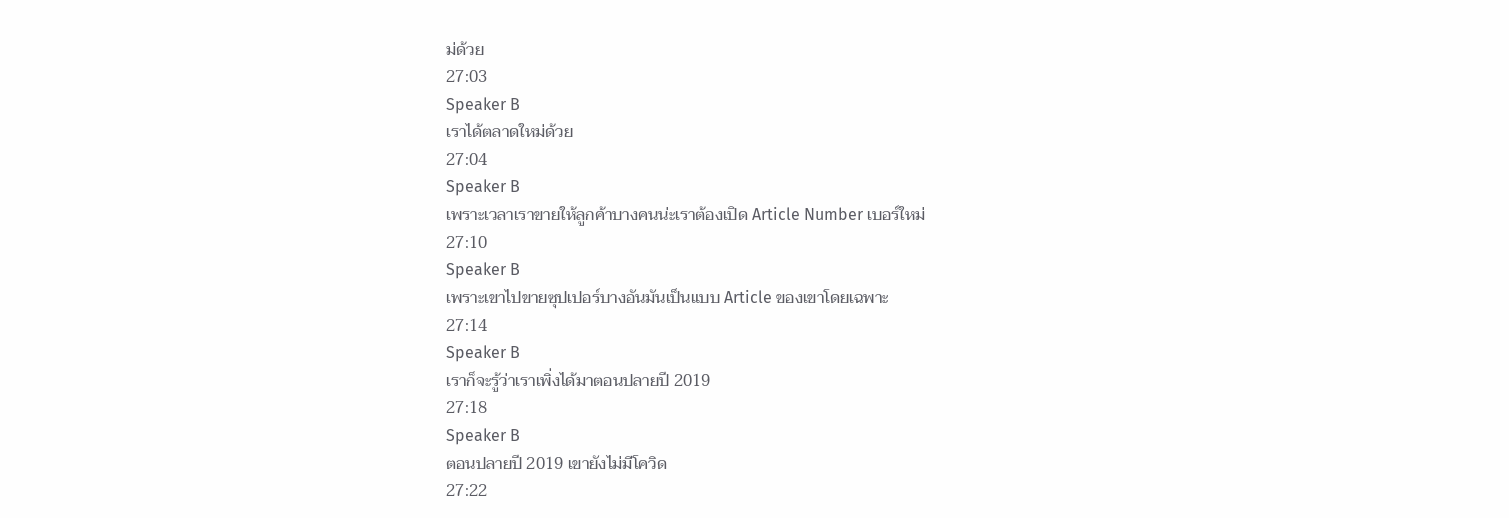ม่ด้วย
27:03
Speaker B
เราได้ตลาดใหม่ด้วย
27:04
Speaker B
เพราะเวลาเราขายให้ลูกค้าบางคนน่ะเราต้องเปิด Article Number เบอร์ใหม่
27:10
Speaker B
เพราะเขาไปขายซุปเปอร์บางอันมันเป็นแบบ Article ของเขาโดยเฉพาะ
27:14
Speaker B
เราก็จะรู้ว่าเราเพิ่งได้มาตอนปลายปี 2019
27:18
Speaker B
ตอนปลายปี 2019 เขายังไม่มีโควิด
27:22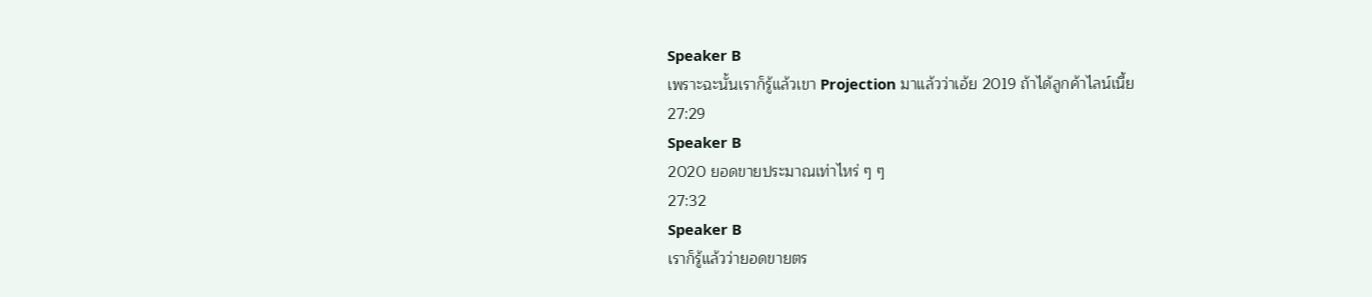Speaker B
เพราะฉะนั้นเราก็รู้แล้วเขา Projection มาแล้วว่าเอ้ย 2019 ถ้าได้ลูกค้าไลน์เนี้ย
27:29
Speaker B
2020 ยอดขายประมาณเท่าไหร่ ๆ ๆ
27:32
Speaker B
เราก็รู้แล้วว่ายอดขายตร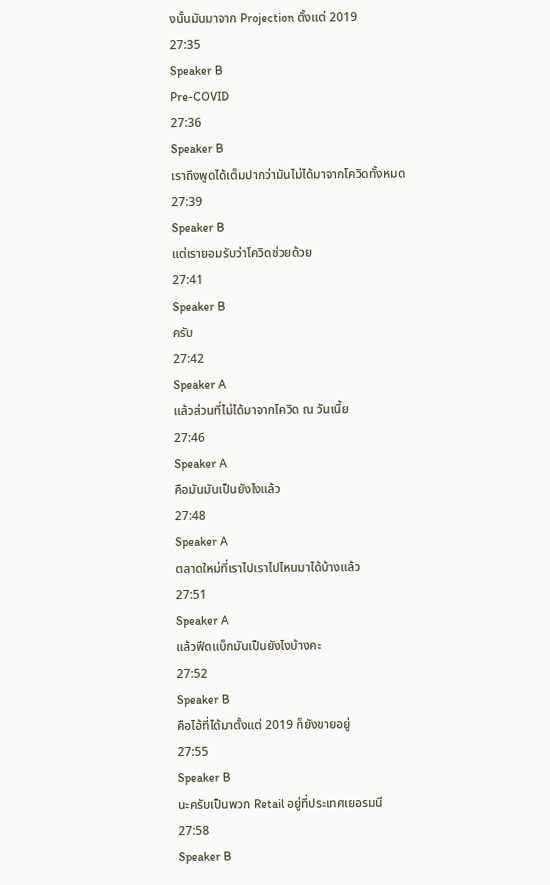งนั้นมันมาจาก Projection ตั้งแต่ 2019
27:35
Speaker B
Pre-COVID
27:36
Speaker B
เราถึงพูดได้เต็มปากว่ามันไม่ได้มาจากโควิดทั้งหมด
27:39
Speaker B
แต่เรายอมรับว่าโควิดช่วยด้วย
27:41
Speaker B
ครับ
27:42
Speaker A
แล้วส่วนที่ไม่ได้มาจากโควิด ณ วันเนี้ย
27:46
Speaker A
คือมันมันเป็นยังไงแล้ว
27:48
Speaker A
ตลาดใหม่ที่เราไปเราไปไหนมาได้บ้างแล้ว
27:51
Speaker A
แล้วฟีดแบ็กมันเป็นยังไงบ้างคะ
27:52
Speaker B
คือไอ้ที่ได้มาตั้งแต่ 2019 ก็ยังขายอยู่
27:55
Speaker B
นะครับเป็นพวก Retail อยู่ที่ประเทศเยอรมนี
27:58
Speaker B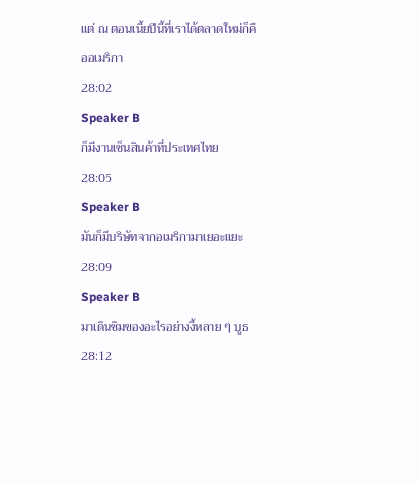แต่ ณ ตอนเนี้ยปีนี้ที่เราได้ตลาดใหม่ก็คืออเมริกา
28:02
Speaker B
ก็มีงานเซ็นสินค้าที่ประเทศไทย
28:05
Speaker B
มันก็มีบริษัทจากอเมริกามาเยอะแยะ
28:09
Speaker B
มาเดินชิมของอะไรอย่างงี้หลาย ๆ บูธ
28:12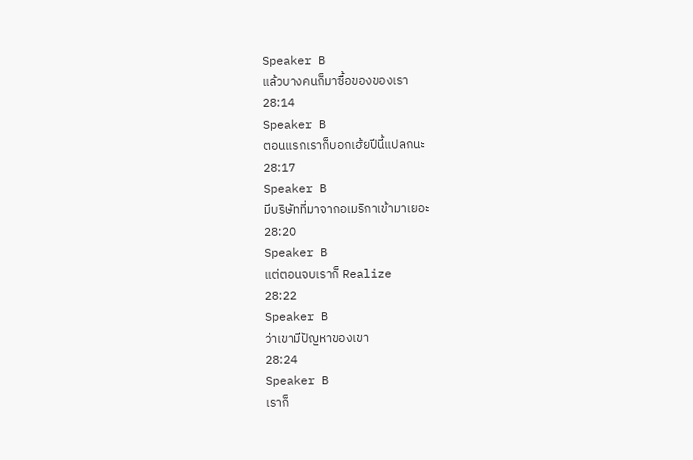Speaker B
แล้วบางคนก็มาซื้อของของเรา
28:14
Speaker B
ตอนแรกเราก็บอกเฮ้ยปีนี้แปลกนะ
28:17
Speaker B
มีบริษัทที่มาจากอเมริกาเข้ามาเยอะ
28:20
Speaker B
แต่ตอนจบเราก็ Realize
28:22
Speaker B
ว่าเขามีปัญหาของเขา
28:24
Speaker B
เราก็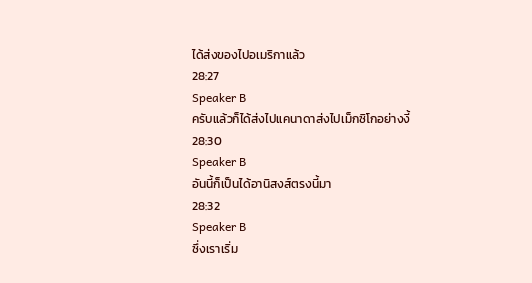ได้ส่งของไปอเมริกาแล้ว
28:27
Speaker B
ครับแล้วก็ได้ส่งไปแคนาดาส่งไปเม็กซิโกอย่างงี้
28:30
Speaker B
อันนี้ก็เป็นได้อานิสงส์ตรงนี้มา
28:32
Speaker B
ซึ่งเราเริ่ม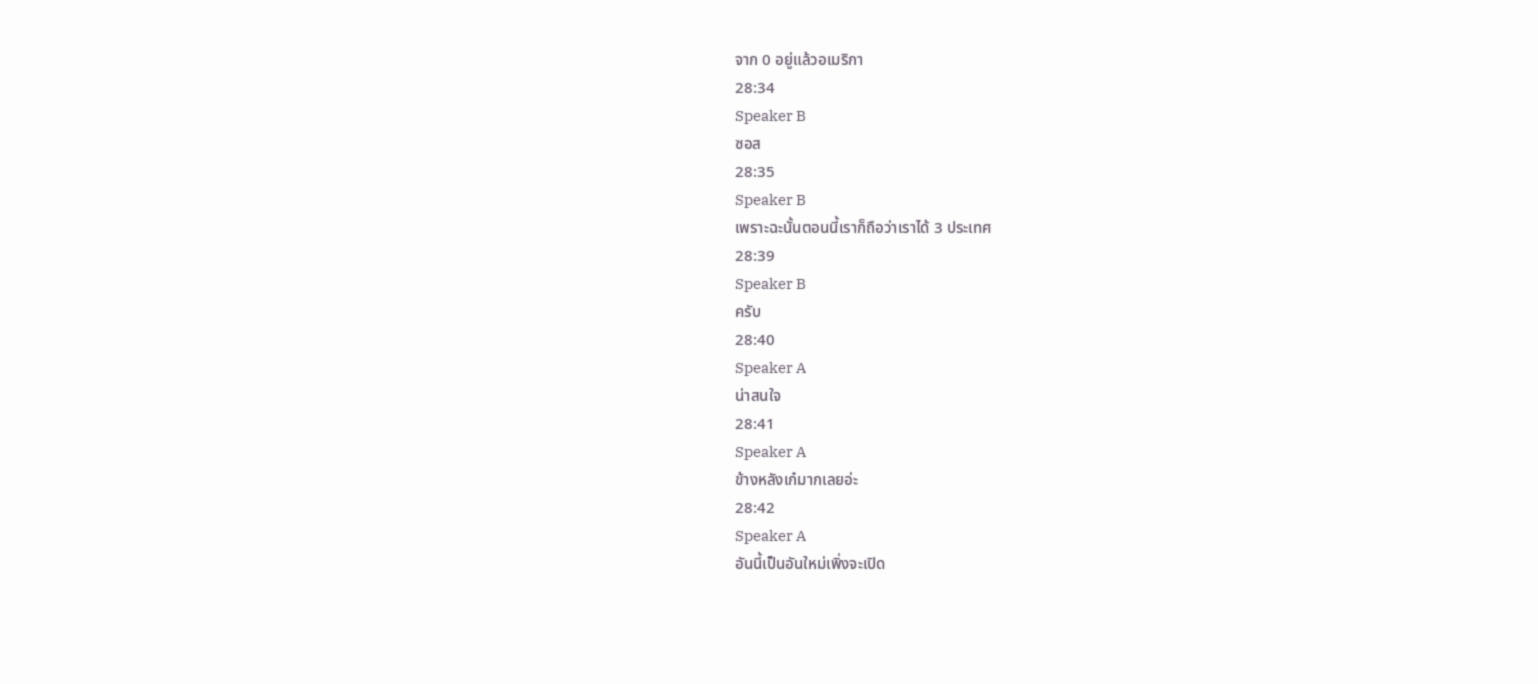จาก 0 อยู่แล้วอเมริกา
28:34
Speaker B
ซอส
28:35
Speaker B
เพราะฉะนั้นตอนนี้เราก็ถือว่าเราได้ 3 ประเทศ
28:39
Speaker B
ครับ
28:40
Speaker A
น่าสนใจ
28:41
Speaker A
ข้างหลังเก๋มากเลยอ่ะ
28:42
Speaker A
อันนี้เป็นอันใหม่เพิ่งจะเปิด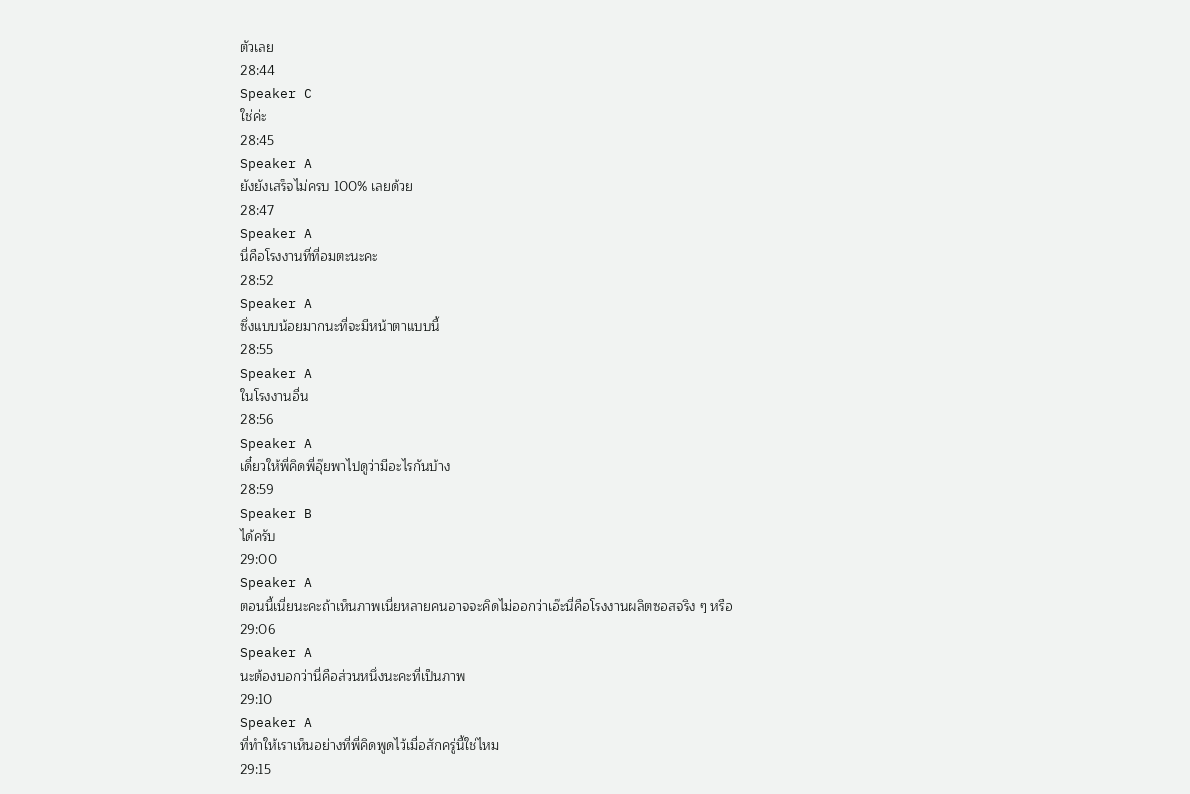ตัวเลย
28:44
Speaker C
ใช่ค่ะ
28:45
Speaker A
ยังยังเสร็จไม่ครบ 100% เลยด้วย
28:47
Speaker A
นี่คือโรงงานที่ที่อมตะนะคะ
28:52
Speaker A
ซึ่งแบบน้อยมากนะที่จะมีหน้าตาแบบนี้
28:55
Speaker A
ในโรงงานอื่น
28:56
Speaker A
เดี๋ยวให้พี่คิดพี่อุ๊ยพาไปดูว่ามีอะไรกันบ้าง
28:59
Speaker B
ได้ครับ
29:00
Speaker A
ตอนนี้เนี่ยนะคะถ้าเห็นภาพเนี่ยหลายคนอาจจะคิดไม่ออกว่าเอ๊ะนี่คือโรงงานผลิตซอสจริง ๆ หรือ
29:06
Speaker A
นะต้องบอกว่านี่คือส่วนหนึ่งนะคะที่เป็นภาพ
29:10
Speaker A
ที่ทำให้เราเห็นอย่างที่พี่คิดพูดไว้เมื่อสักครู่นี้ใช่ไหม
29:15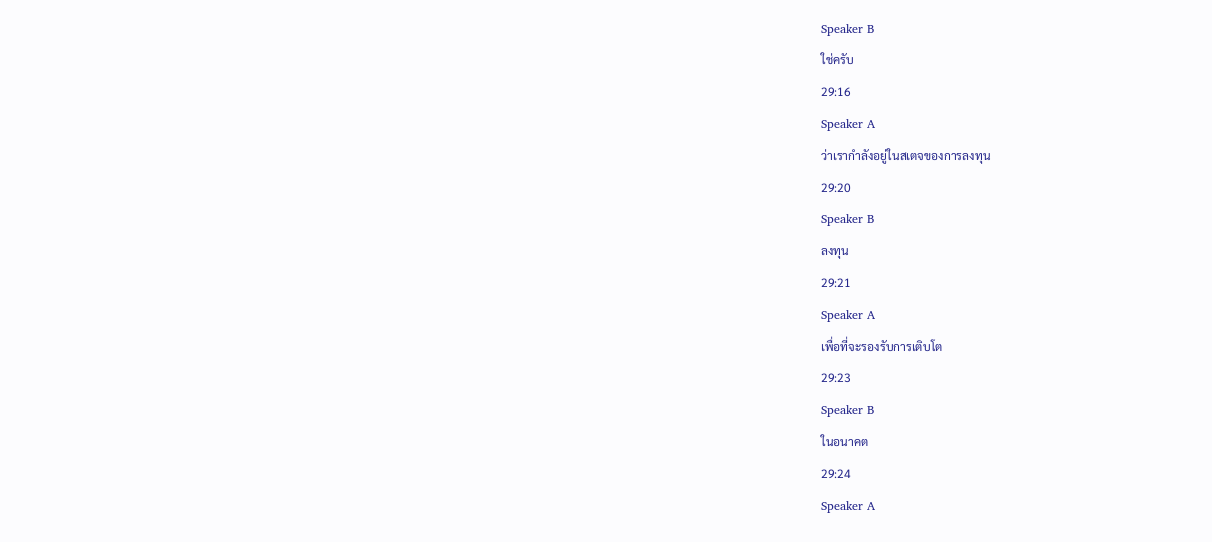Speaker B
ใช่ครับ
29:16
Speaker A
ว่าเรากำลังอยู่ในสเตจของการลงทุน
29:20
Speaker B
ลงทุน
29:21
Speaker A
เพื่อที่จะรองรับการเติบโต
29:23
Speaker B
ในอนาคต
29:24
Speaker A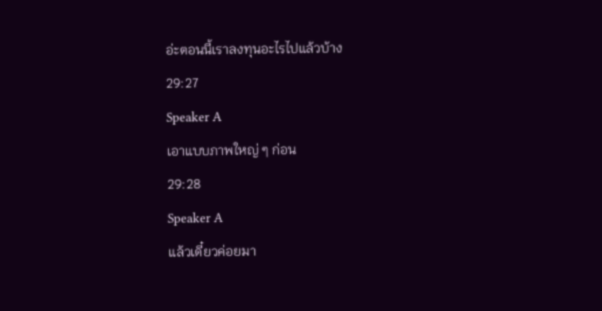อ่ะตอนนี้เราลงทุนอะไรไปแล้วบ้าง
29:27
Speaker A
เอาแบบภาพใหญ่ ๆ ก่อน
29:28
Speaker A
แล้วเดี๋ยวค่อยมา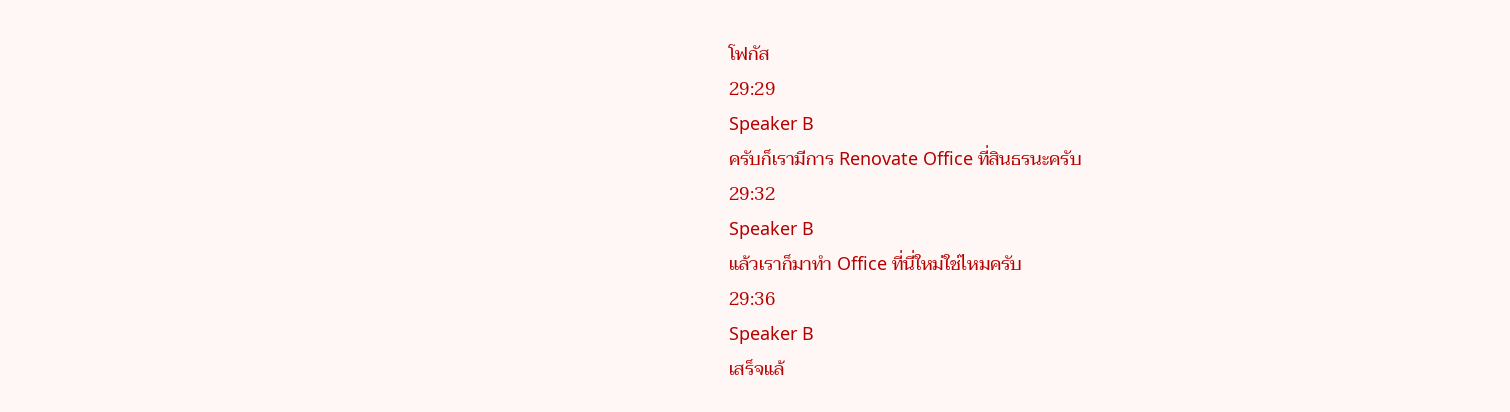โฟกัส
29:29
Speaker B
ครับก็เรามีการ Renovate Office ที่สินธรนะครับ
29:32
Speaker B
แล้วเราก็มาทำ Office ที่นี่ใหม่ใช่ไหมครับ
29:36
Speaker B
เสร็จแล้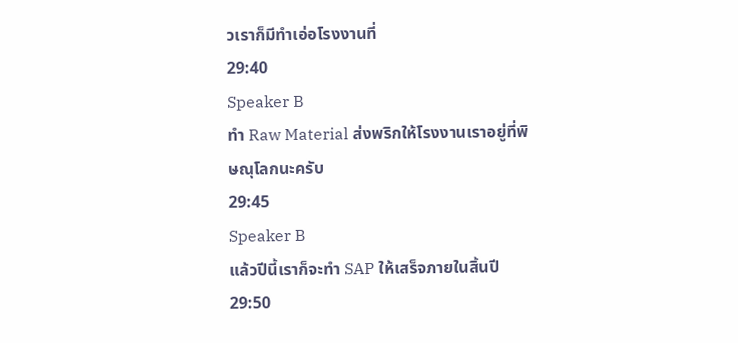วเราก็มีทำเอ่อโรงงานที่
29:40
Speaker B
ทำ Raw Material ส่งพริกให้โรงงานเราอยู่ที่พิษณุโลกนะครับ
29:45
Speaker B
แล้วปีนี้เราก็จะทำ SAP ให้เสร็จภายในสิ้นปี
29:50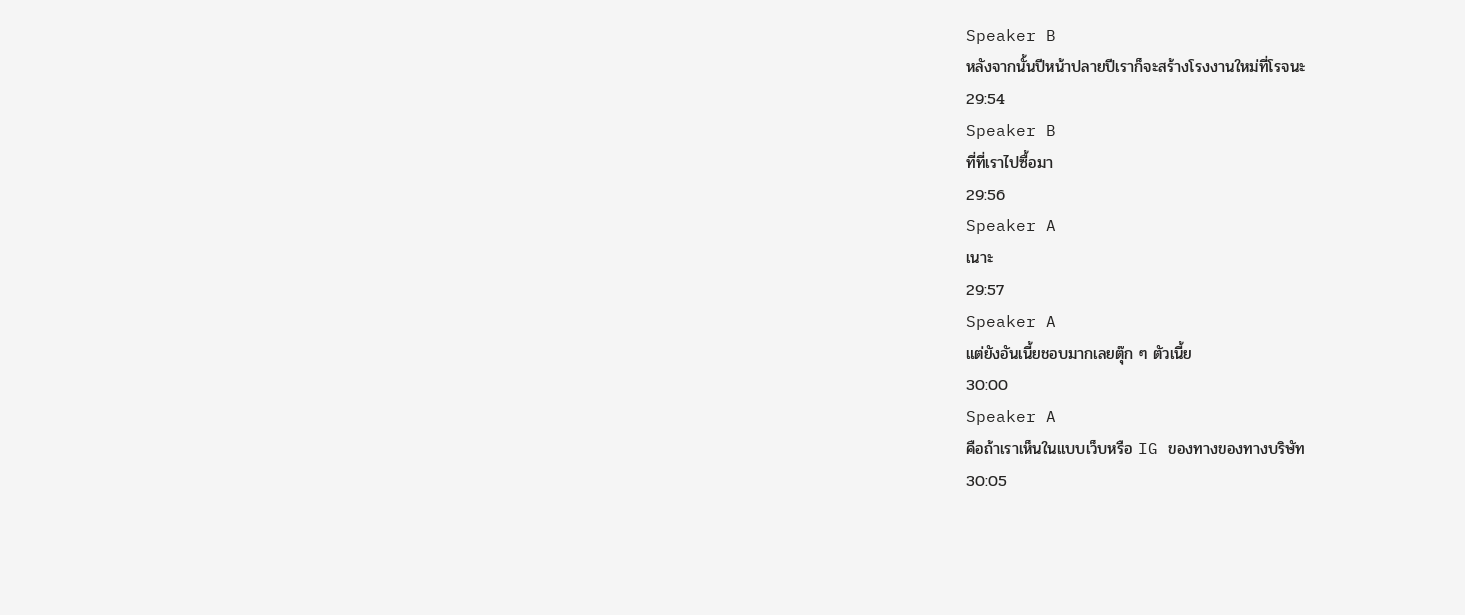Speaker B
หลังจากนั้นปีหน้าปลายปีเราก็จะสร้างโรงงานใหม่ที่โรจนะ
29:54
Speaker B
ที่ที่เราไปซื้อมา
29:56
Speaker A
เนาะ
29:57
Speaker A
แต่ยังอันเนี้ยชอบมากเลยตุ๊ก ๆ ตัวเนี้ย
30:00
Speaker A
คือถ้าเราเห็นในแบบเว็บหรือ IG ของทางของทางบริษัท
30:05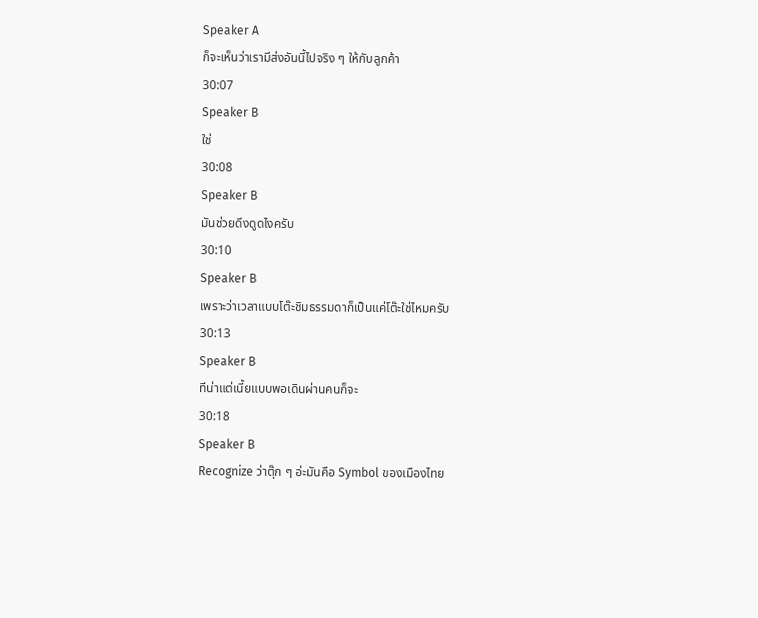Speaker A
ก็จะเห็นว่าเรามีส่งอันนี้ไปจริง ๆ ให้กับลูกค้า
30:07
Speaker B
ใช่
30:08
Speaker B
มันช่วยดึงดูดไงครับ
30:10
Speaker B
เพราะว่าเวลาแบบโต๊ะชิมธรรมดาก็เป็นแค่โต๊ะใช่ไหมครับ
30:13
Speaker B
ทีน่าแต่เนี้ยแบบพอเดินผ่านคนก็จะ
30:18
Speaker B
Recognize ว่าตุ๊ก ๆ อ่ะมันคือ Symbol ของเมืองไทย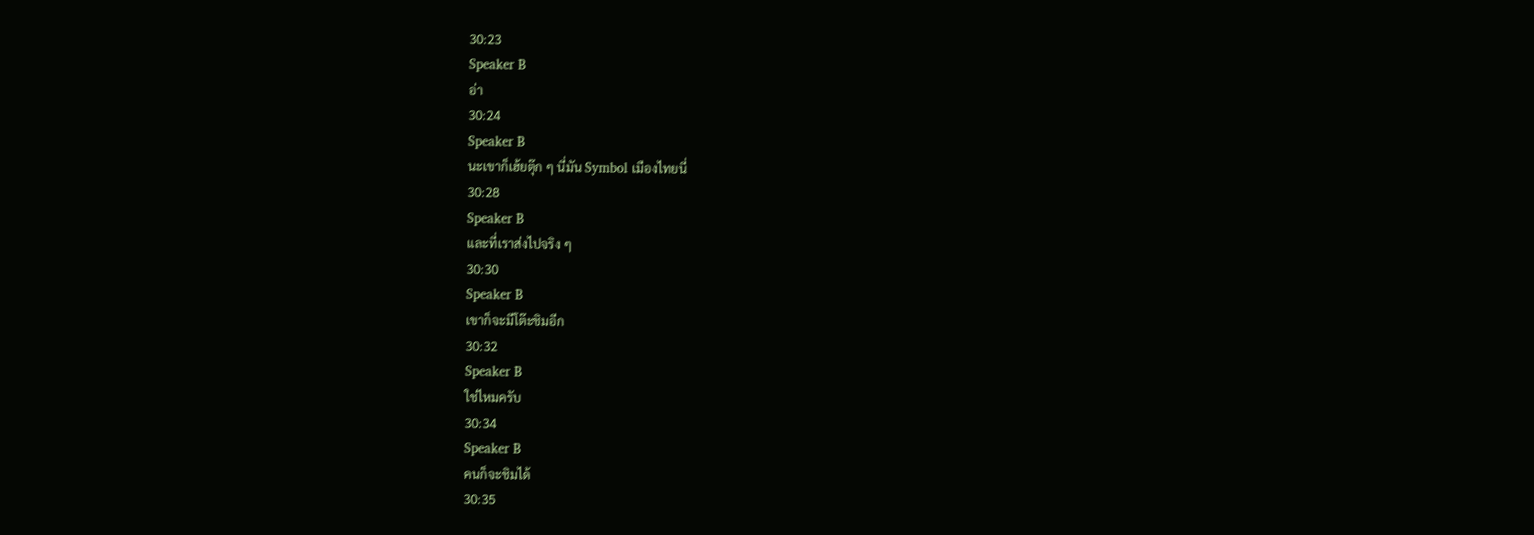30:23
Speaker B
อ่า
30:24
Speaker B
นะเขาก็เฮ้ยตุ๊ก ๆ นี่มัน Symbol เมืองไทยนี่
30:28
Speaker B
และที่เราส่งไปจริง ๆ
30:30
Speaker B
เขาก็จะมีโต๊ะชิมอีก
30:32
Speaker B
ใช่ไหมครับ
30:34
Speaker B
คนก็จะชิมได้
30:35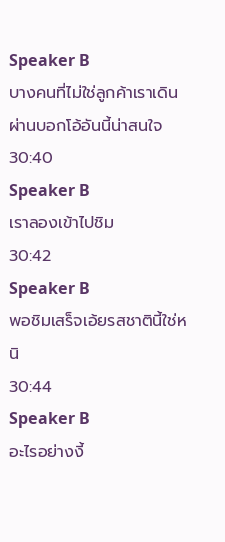Speaker B
บางคนที่ไม่ใช่ลูกค้าเราเดินผ่านบอกโอ้อันนี้น่าสนใจ
30:40
Speaker B
เราลองเข้าไปชิม
30:42
Speaker B
พอชิมเสร็จเอ้ยรสชาตินี้ใช่หนิ
30:44
Speaker B
อะไรอย่างงี้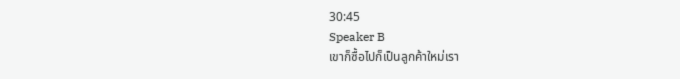30:45
Speaker B
เขาก็ซื้อไปก็เป็นลูกค้าใหม่เรา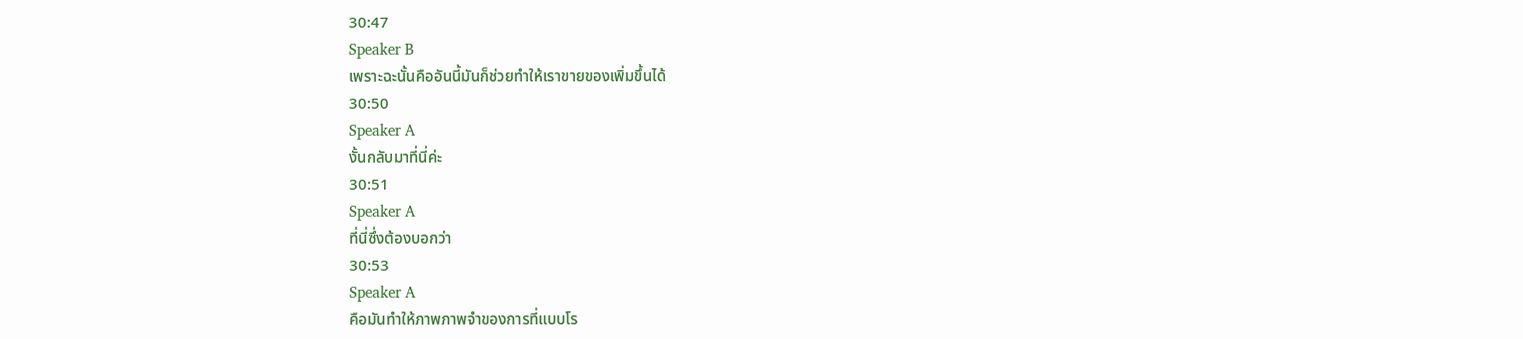30:47
Speaker B
เพราะฉะนั้นคืออันนี้มันก็ช่วยทำให้เราขายของเพิ่มขึ้นได้
30:50
Speaker A
งั้นกลับมาที่นี่ค่ะ
30:51
Speaker A
ที่นี่ซึ่งต้องบอกว่า
30:53
Speaker A
คือมันทำให้ภาพภาพจำของการที่แบบโร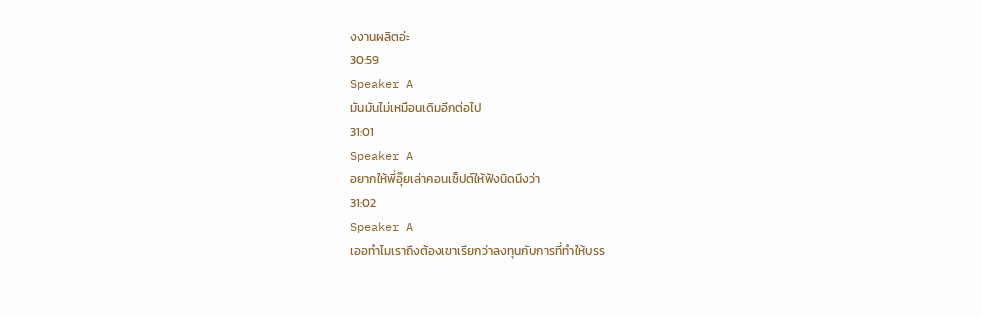งงานผลิตอ่ะ
30:59
Speaker A
มันมันไม่เหมือนเดิมอีกต่อไป
31:01
Speaker A
อยากให้พี่อุ๊ยเล่าคอนเซ็ปต์ให้ฟังนิดนึงว่า
31:02
Speaker A
เออทำไมเราถึงต้องเขาเรียกว่าลงทุนกับการที่ทำให้บรร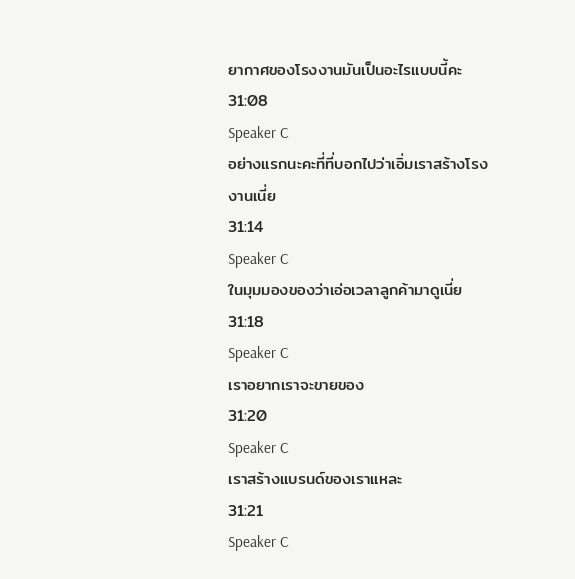ยากาศของโรงงานมันเป็นอะไรแบบนี้คะ
31:08
Speaker C
อย่างแรกนะคะที่ที่บอกไปว่าเอิ่มเราสร้างโรงงานเนี่ย
31:14
Speaker C
ในมุมมองของว่าเอ่อเวลาลูกค้ามาดูเนี่ย
31:18
Speaker C
เราอยากเราจะขายของ
31:20
Speaker C
เราสร้างแบรนด์ของเราแหละ
31:21
Speaker C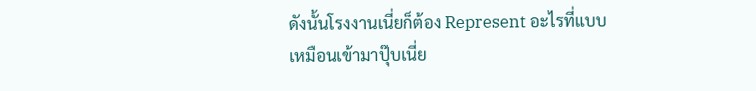ดังนั้นโรงงานเนี่ยก็ต้อง Represent อะไรที่แบบเหมือนเข้ามาปุ๊บเนี่ย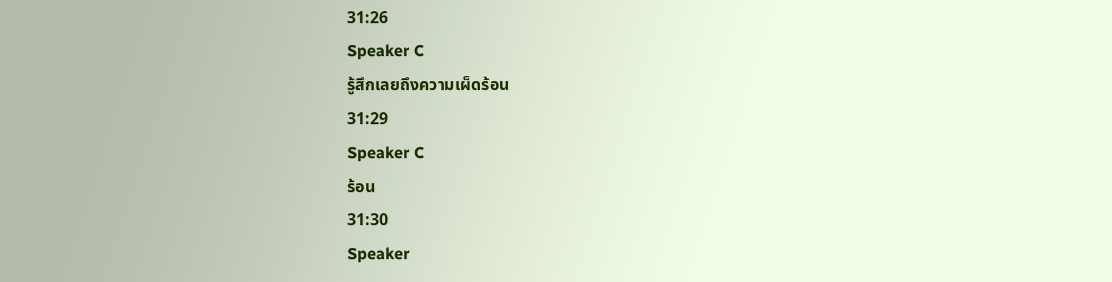31:26
Speaker C
รู้สึกเลยถึงความเผ็ดร้อน
31:29
Speaker C
ร้อน
31:30
Speaker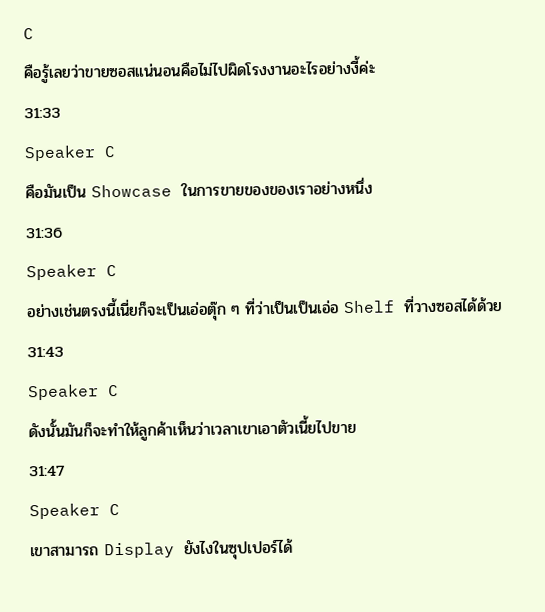C
คือรู้เลยว่าขายซอสแน่นอนคือไม่ไปผิดโรงงานอะไรอย่างงี้ค่ะ
31:33
Speaker C
คือมันเป็น Showcase ในการขายของของเราอย่างหนึ่ง
31:36
Speaker C
อย่างเช่นตรงนี้เนี่ยก็จะเป็นเอ่อตุ๊ก ๆ ที่ว่าเป็นเป็นเอ่อ Shelf ที่วางซอสได้ด้วย
31:43
Speaker C
ดังนั้นมันก็จะทำให้ลูกค้าเห็นว่าเวลาเขาเอาตัวเนี้ยไปขาย
31:47
Speaker C
เขาสามารถ Display ยังไงในซุปเปอร์ได้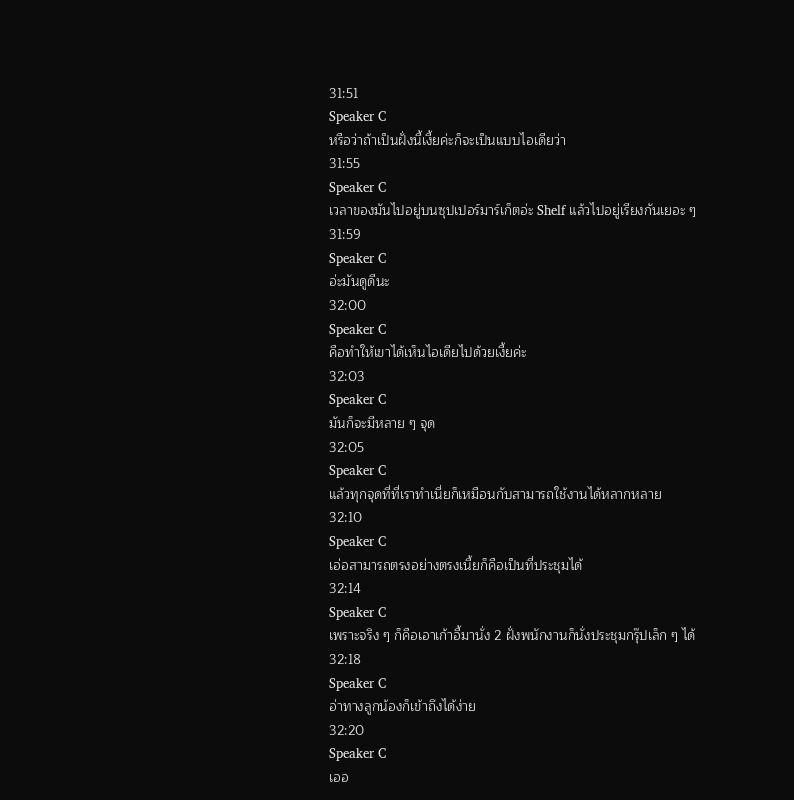31:51
Speaker C
หรือว่าถ้าเป็นฝั่งนี้เงี้ยค่ะก็จะเป็นแบบไอเดียว่า
31:55
Speaker C
เวลาของมันไปอยู่บนซุปเปอร์มาร์เก็ตอ่ะ Shelf แล้วไปอยู่เรียงกันเยอะ ๆ
31:59
Speaker C
อ่ะมันดูดีนะ
32:00
Speaker C
คือทำให้เขาได้เห็นไอเดียไปด้วยเงี้ยค่ะ
32:03
Speaker C
มันก็จะมีหลาย ๆ จุด
32:05
Speaker C
แล้วทุกจุดที่ที่เราทำเนี่ยก็เหมือนกับสามารถใช้งานได้หลากหลาย
32:10
Speaker C
เอ่อสามารถตรงอย่างตรงเนี้ยก็คือเป็นที่ประชุมได้
32:14
Speaker C
เพราะจริง ๆ ก็คือเอาเก้าอี้มานั่ง 2 ฝั่งพนักงานก็นั่งประชุมกรุ๊ปเล็ก ๆ ได้
32:18
Speaker C
อ่าทางลูกน้องก็เข้าถึงได้ง่าย
32:20
Speaker C
เออ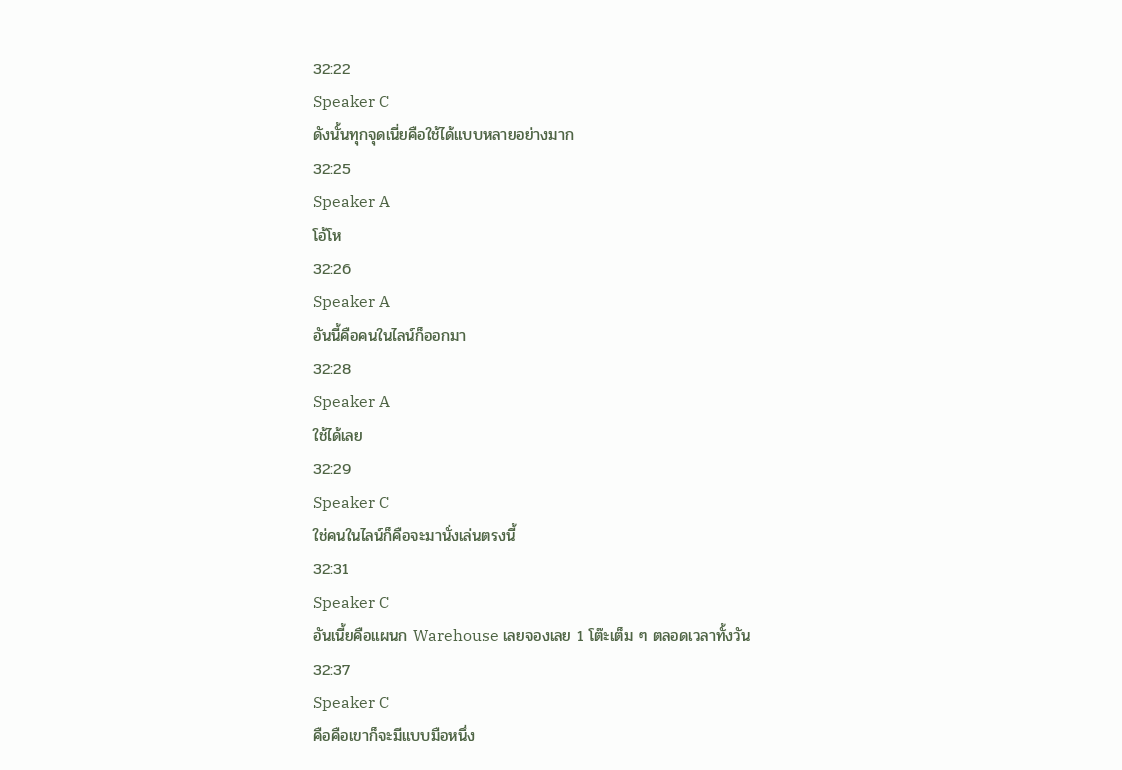32:22
Speaker C
ดังนั้นทุกจุดเนี่ยคือใช้ได้แบบหลายอย่างมาก
32:25
Speaker A
โอ้โห
32:26
Speaker A
อันนี้คือคนในไลน์ก็ออกมา
32:28
Speaker A
ใช้ได้เลย
32:29
Speaker C
ใช่คนในไลน์ก็คือจะมานั่งเล่นตรงนี้
32:31
Speaker C
อันเนี้ยคือแผนก Warehouse เลยจองเลย 1 โต๊ะเต็ม ๆ ตลอดเวลาทั้งวัน
32:37
Speaker C
คือคือเขาก็จะมีแบบมือหนึ่ง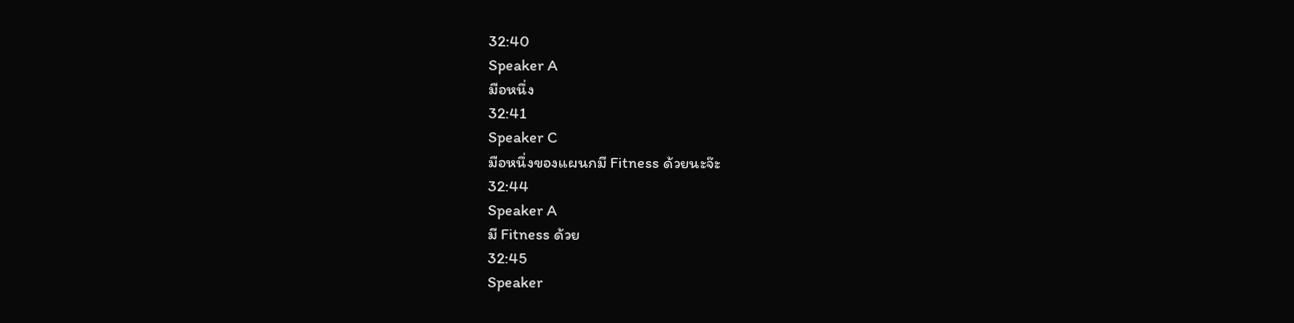32:40
Speaker A
มือหนึ่ง
32:41
Speaker C
มือหนึ่งของแผนกมี Fitness ด้วยนะจ๊ะ
32:44
Speaker A
มี Fitness ด้วย
32:45
Speaker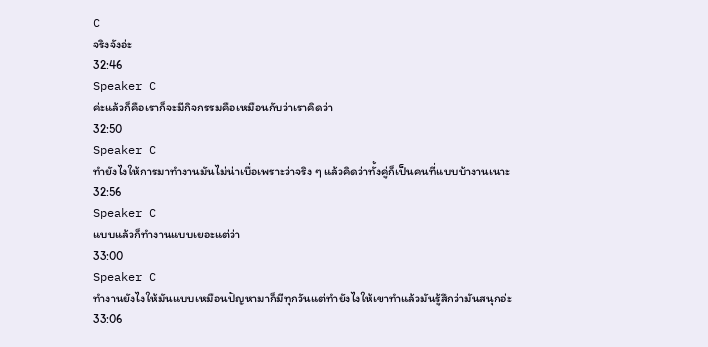C
จริงจังอ่ะ
32:46
Speaker C
ค่ะแล้วก็คือเราก็จะมีกิจกรรมคือเหมือนกับว่าเราคิดว่า
32:50
Speaker C
ทำยังไงให้การมาทำงานมันไม่น่าเบื่อเพราะว่าจริง ๆ แล้วคิดว่าทั้งคู่ก็เป็นคนที่แบบบ้างานเนาะ
32:56
Speaker C
แบบแล้วก็ทำงานแบบเยอะแต่ว่า
33:00
Speaker C
ทำงานยังไงให้มันแบบเหมือนปัญหามาก็มีทุกวันแต่ทำยังไงให้เขาทำแล้วมันรู้สึกว่ามันสนุกอ่ะ
33:06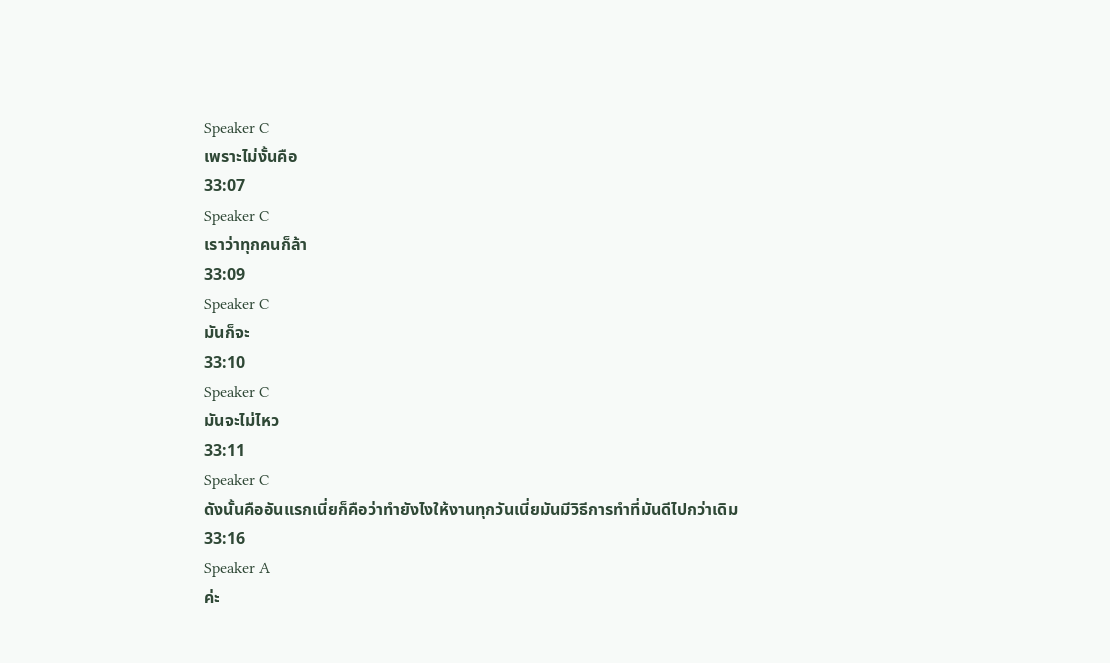Speaker C
เพราะไม่งั้นคือ
33:07
Speaker C
เราว่าทุกคนก็ล้า
33:09
Speaker C
มันก็จะ
33:10
Speaker C
มันจะไม่ไหว
33:11
Speaker C
ดังนั้นคืออันแรกเนี่ยก็คือว่าทำยังไงให้งานทุกวันเนี่ยมันมีวิธีการทำที่มันดีไปกว่าเดิม
33:16
Speaker A
ค่ะ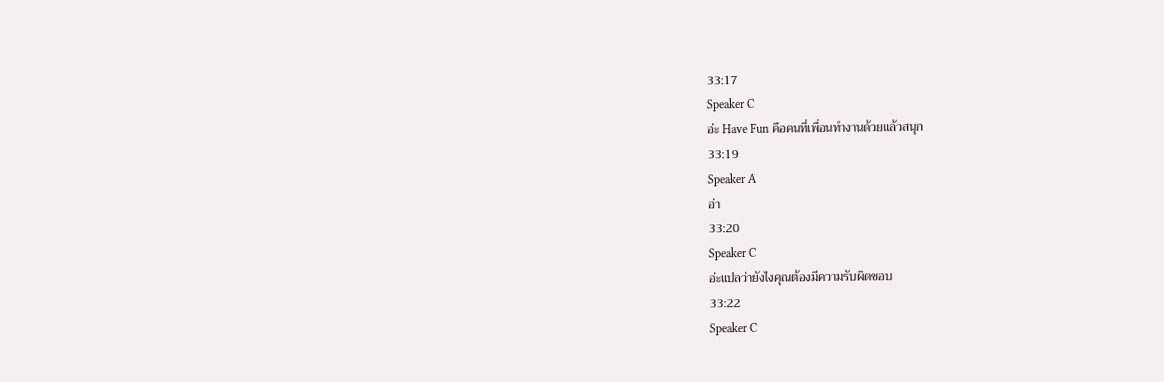33:17
Speaker C
อ่ะ Have Fun คือคนที่เพื่อนทำงานด้วยแล้วสนุก
33:19
Speaker A
อ่า
33:20
Speaker C
อ่ะแปลว่ายังไงคุณต้องมีความรับผิดชอบ
33:22
Speaker C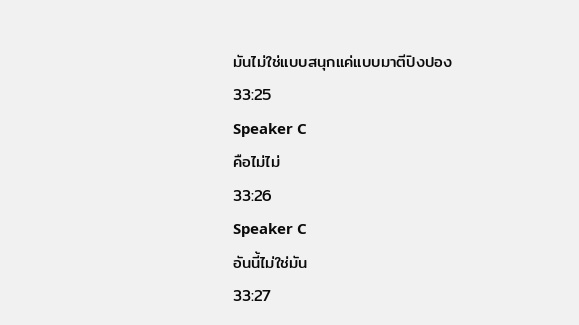มันไม่ใช่แบบสนุกแค่แบบมาตีปิงปอง
33:25
Speaker C
คือไม่ไม่
33:26
Speaker C
อันนี้ไม่ใช่มัน
33:27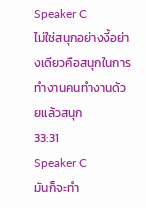Speaker C
ไม่ใช่สนุกอย่างงี้อย่างเดียวคือสนุกในการทำงานคนทำงานด้วยแล้วสนุก
33:31
Speaker C
มันก็จะทำ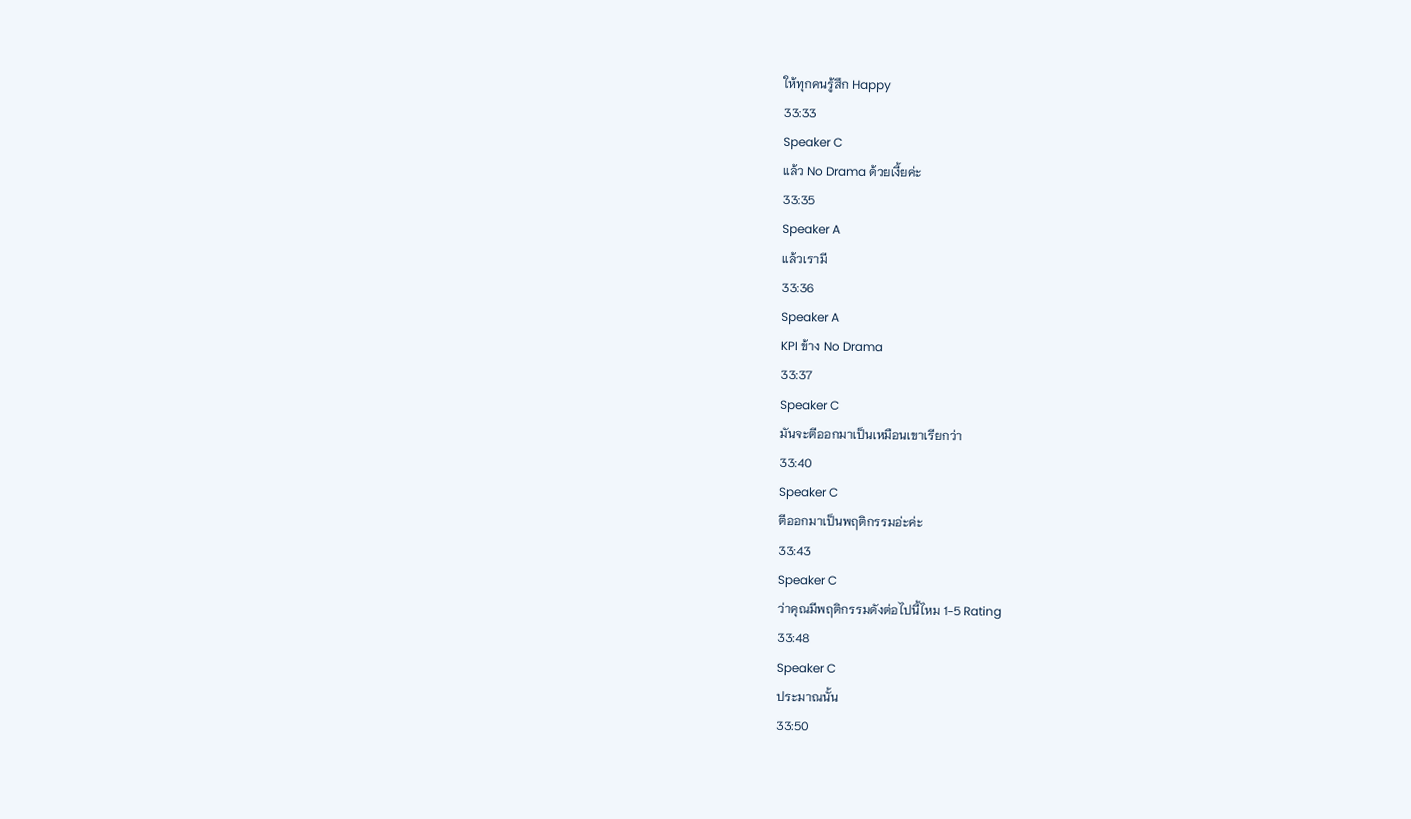ให้ทุกคนรู้สึก Happy
33:33
Speaker C
แล้ว No Drama ด้วยเงี้ยค่ะ
33:35
Speaker A
แล้วเรามี
33:36
Speaker A
KPI ข้าง No Drama
33:37
Speaker C
มันจะตีออกมาเป็นเหมือนเขาเรียกว่า
33:40
Speaker C
ตีออกมาเป็นพฤติกรรมอ่ะค่ะ
33:43
Speaker C
ว่าคุณมีพฤติกรรมดังต่อไปนี้ไหม 1-5 Rating
33:48
Speaker C
ประมาณนั้น
33:50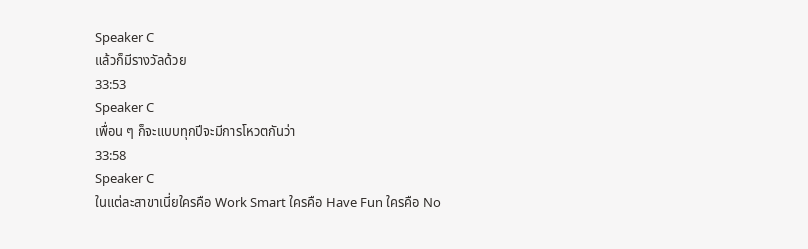Speaker C
แล้วก็มีรางวัลด้วย
33:53
Speaker C
เพื่อน ๆ ก็จะแบบทุกปีจะมีการโหวตกันว่า
33:58
Speaker C
ในแต่ละสาขาเนี่ยใครคือ Work Smart ใครคือ Have Fun ใครคือ No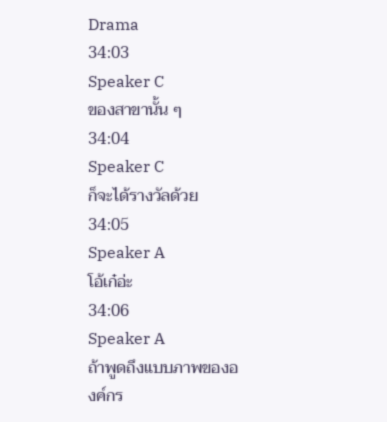Drama
34:03
Speaker C
ของสาขานั้น ๆ
34:04
Speaker C
ก็จะได้รางวัลด้วย
34:05
Speaker A
โอ้เก๋อ่ะ
34:06
Speaker A
ถ้าพูดถึงแบบภาพขององค์กร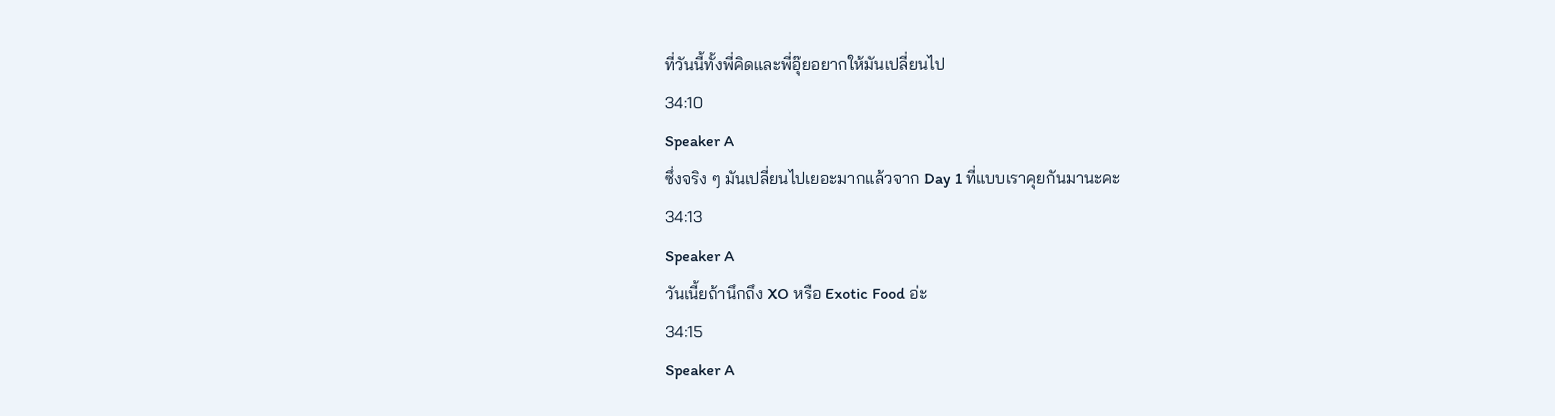ที่วันนี้ทั้งพี่คิดและพี่อุ๊ยอยากให้มันเปลี่ยนไป
34:10
Speaker A
ซึ่งจริง ๆ มันเปลี่ยนไปเยอะมากแล้วจาก Day 1 ที่แบบเราคุยกันมานะคะ
34:13
Speaker A
วันเนี้ยถ้านึกถึง XO หรือ Exotic Food อ่ะ
34:15
Speaker A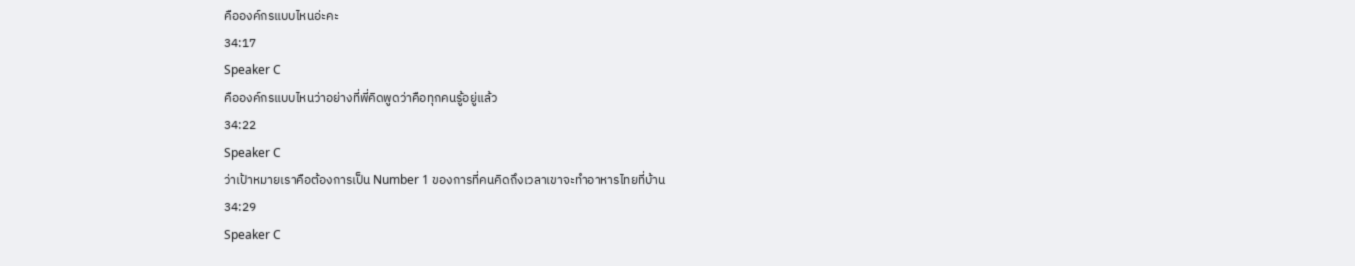คือองค์กรแบบไหนอ่ะคะ
34:17
Speaker C
คือองค์กรแบบไหนว่าอย่างที่พี่คิดพูดว่าคือทุกคนรู้อยู่แล้ว
34:22
Speaker C
ว่าเป้าหมายเราคือต้องการเป็น Number 1 ของการที่คนคิดถึงเวลาเขาจะทำอาหารไทยที่บ้าน
34:29
Speaker C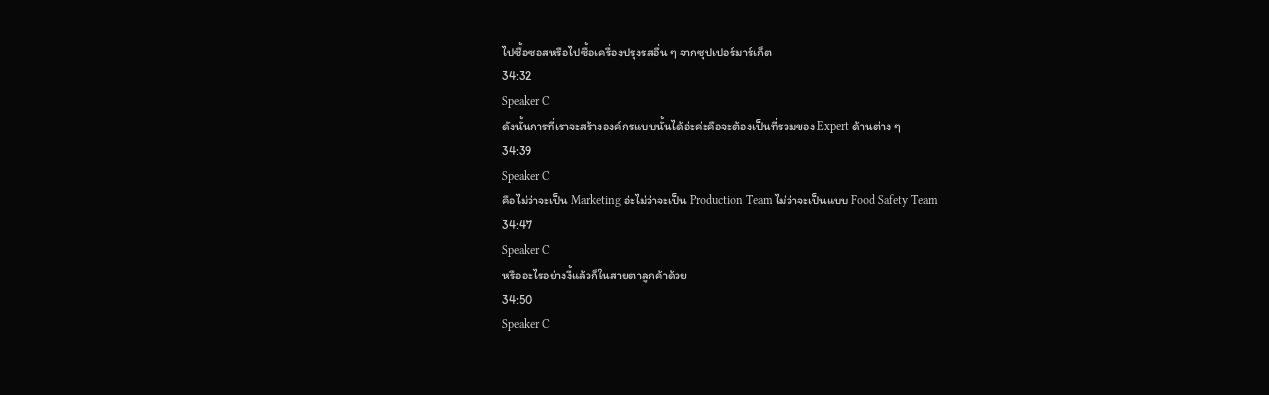ไปซื้อซอสหรือไปซื้อเครื่องปรุงรสอื่น ๆ จากซุปเปอร์มาร์เก็ต
34:32
Speaker C
ดังนั้นการที่เราจะสร้างองค์กรแบบนั้นได้อ่ะค่ะคือจะต้องเป็นที่รวมของ Expert ด้านต่าง ๆ
34:39
Speaker C
คือไม่ว่าจะเป็น Marketing อ่ะไม่ว่าจะเป็น Production Team ไม่ว่าจะเป็นแบบ Food Safety Team
34:47
Speaker C
หรืออะไรอย่างงี้แล้วก็ในสายตาลูกค้าด้วย
34:50
Speaker C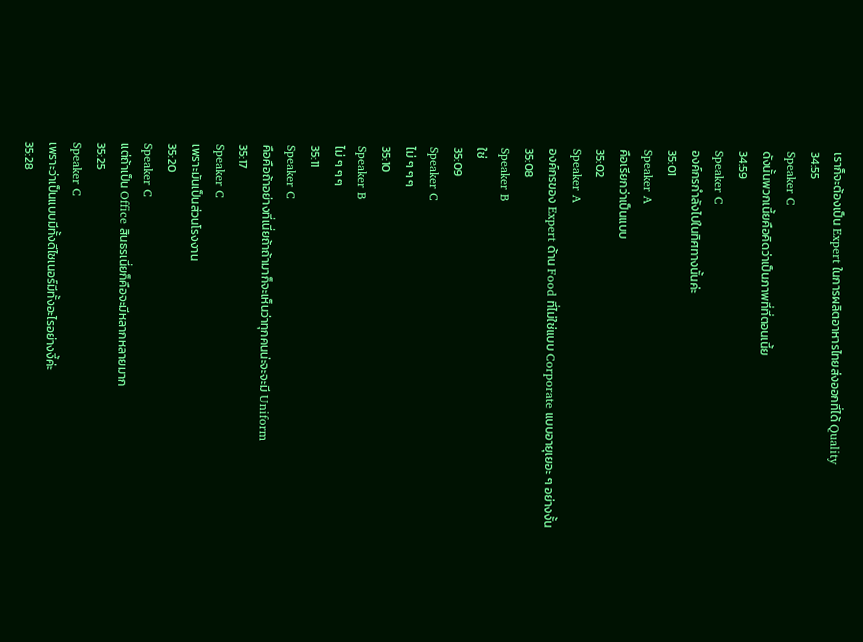เราก็จะต้องเป็น Expert ในการผลิตอาหารไทยส่งออกที่ได้ Quality
34:55
Speaker C
ดังนั้นพวกเนี้ยคือคิดว่าเป็นภาพที่ที่ตอนเนี้ย
34:59
Speaker C
องค์กรกำลังไปในทิศทางนั้นค่ะ
35:01
Speaker A
คือเรียกว่าเป็นแบบ
35:02
Speaker A
องค์กรของ Expert ด้าน Food ที่ไม่ใช่แบบ Corporate แบบอายุเยอะ ๆ อย่างงั้น
35:08
Speaker B
ใช่
35:09
Speaker C
ไม่ ๆ ๆ ๆ
35:10
Speaker B
ไม่ ๆ ๆ ๆ
35:11
Speaker C
คือคือถ้าอย่างที่เนี่ยถ้าถ้ามาก็จะเห็นว่าทุกคนน่ะจะจะมี Uniform
35:17
Speaker C
เพราะมันเป็นส่วนโรงงาน
35:20
Speaker C
แต่ถ้าเป็น Office สินธรเนี่ยก็คือจะมีหลากหลายมาก
35:25
Speaker C
เพราะว่าเป็นแบบมีทั้งดีไซเนอร์มีทั้งอะไรอย่างงี้ค่ะ
35:28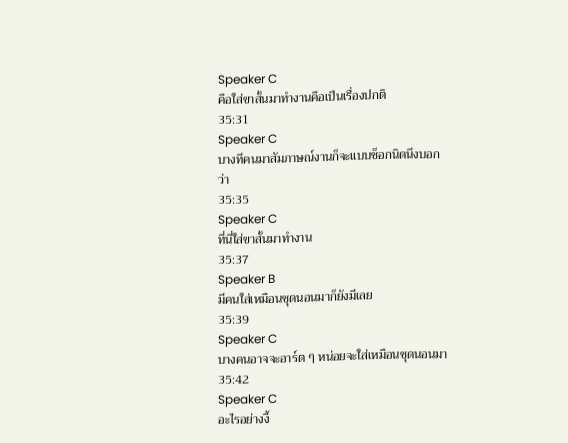Speaker C
คือใส่ขาสั้นมาทำงานคือเป็นเรื่องปกติ
35:31
Speaker C
บางทีคนมาสัมภาษณ์งานก็จะแบบช็อกนิดนึงบอกว่า
35:35
Speaker C
ที่นี่ใส่ขาสั้นมาทำงาน
35:37
Speaker B
มีคนใส่เหมือนชุดนอนมาก็ยังมีเลย
35:39
Speaker C
บางคนอาจจะอาร์ต ๆ หน่อยจะใส่เหมือนชุดนอนมา
35:42
Speaker C
อะไรอย่างงี้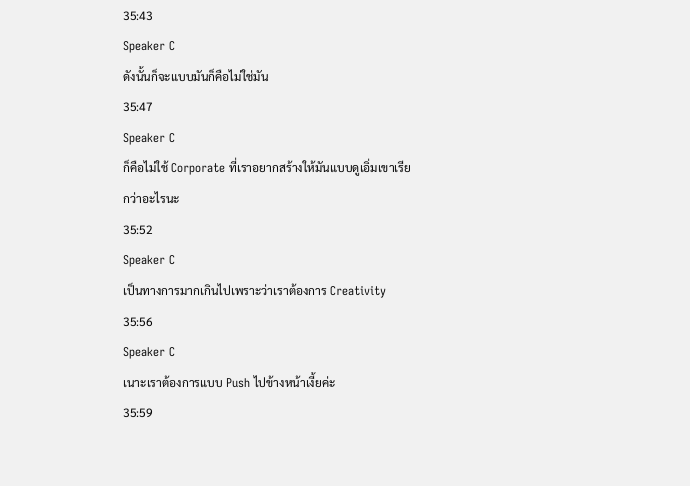35:43
Speaker C
ดังนั้นก็จะแบบมันก็คือไม่ใช่มัน
35:47
Speaker C
ก็คือไม่ใช้ Corporate ที่เราอยากสร้างให้มันแบบดูเอิ่มเขาเรียกว่าอะไรนะ
35:52
Speaker C
เป็นทางการมากเกินไปเพราะว่าเราต้องการ Creativity
35:56
Speaker C
เนาะเราต้องการแบบ Push ไปข้างหน้าเงี้ยค่ะ
35:59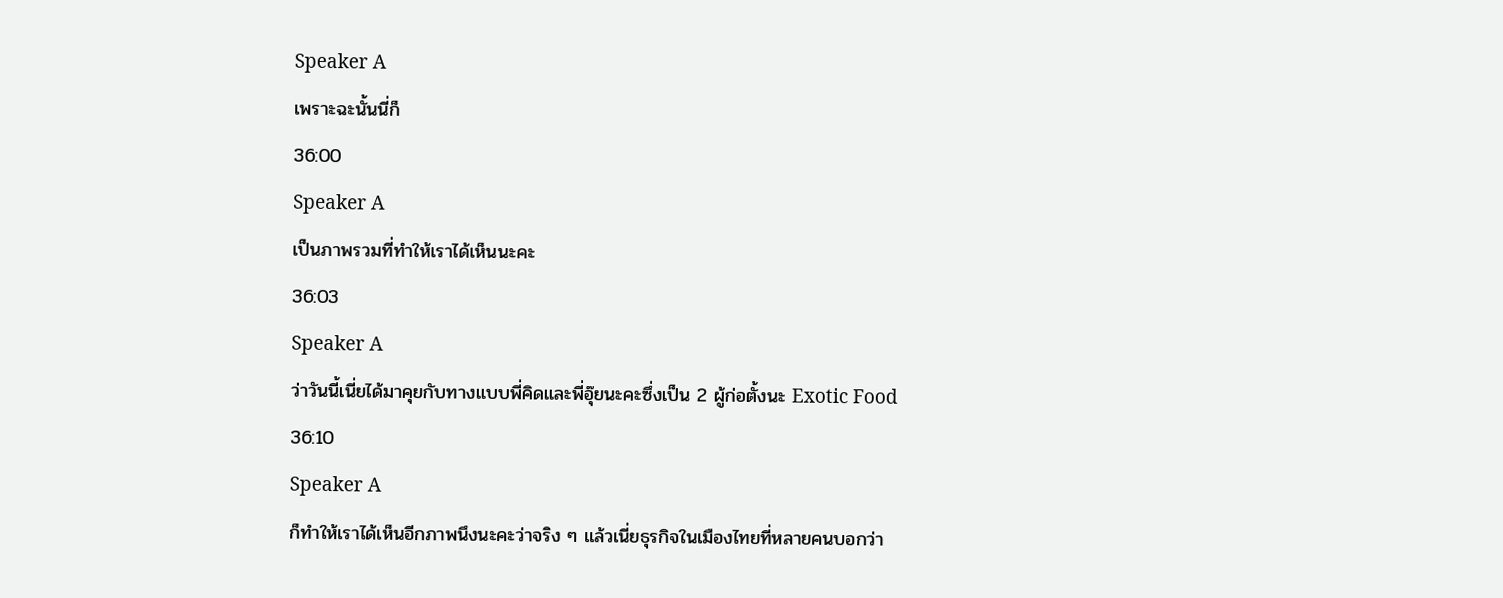Speaker A
เพราะฉะนั้นนี่ก็
36:00
Speaker A
เป็นภาพรวมที่ทำให้เราได้เห็นนะคะ
36:03
Speaker A
ว่าวันนี้เนี่ยได้มาคุยกับทางแบบพี่คิดและพี่อุ๊ยนะคะซึ่งเป็น 2 ผู้ก่อตั้งนะ Exotic Food
36:10
Speaker A
ก็ทำให้เราได้เห็นอีกภาพนึงนะคะว่าจริง ๆ แล้วเนี่ยธุรกิจในเมืองไทยที่หลายคนบอกว่า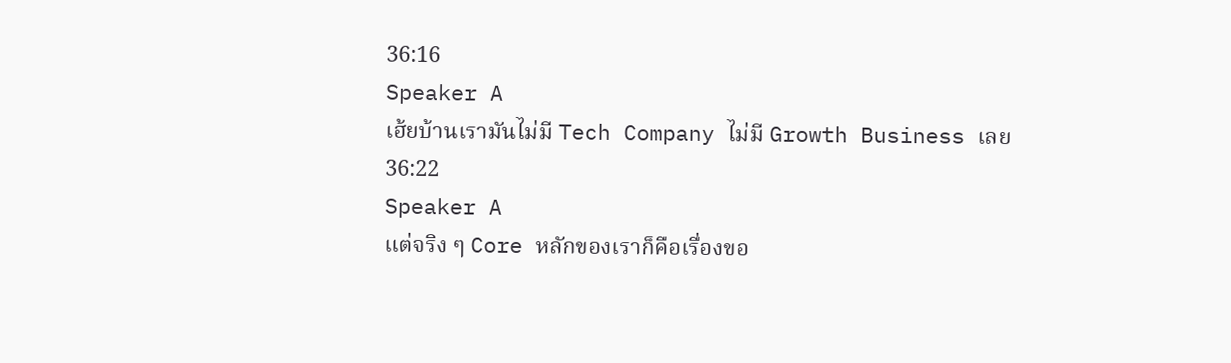36:16
Speaker A
เฮ้ยบ้านเรามันไม่มี Tech Company ไม่มี Growth Business เลย
36:22
Speaker A
แต่จริง ๆ Core หลักของเราก็คือเรื่องขอ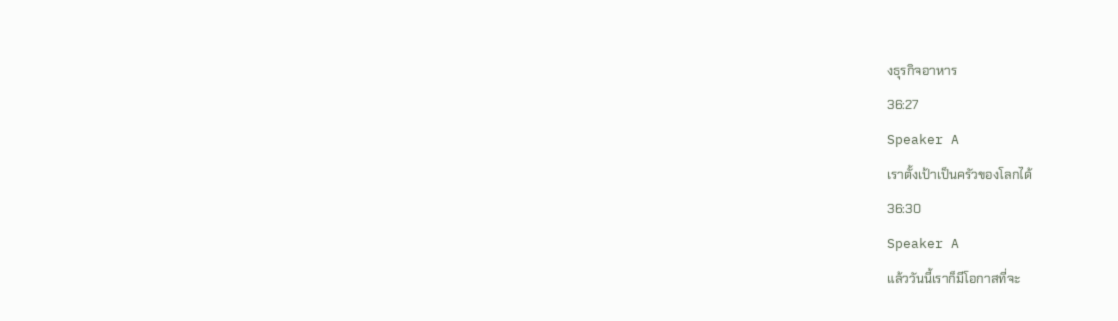งธุรกิจอาหาร
36:27
Speaker A
เราตั้งเป้าเป็นครัวของโลกได้
36:30
Speaker A
แล้ววันนี้เราก็มีโอกาสที่จะ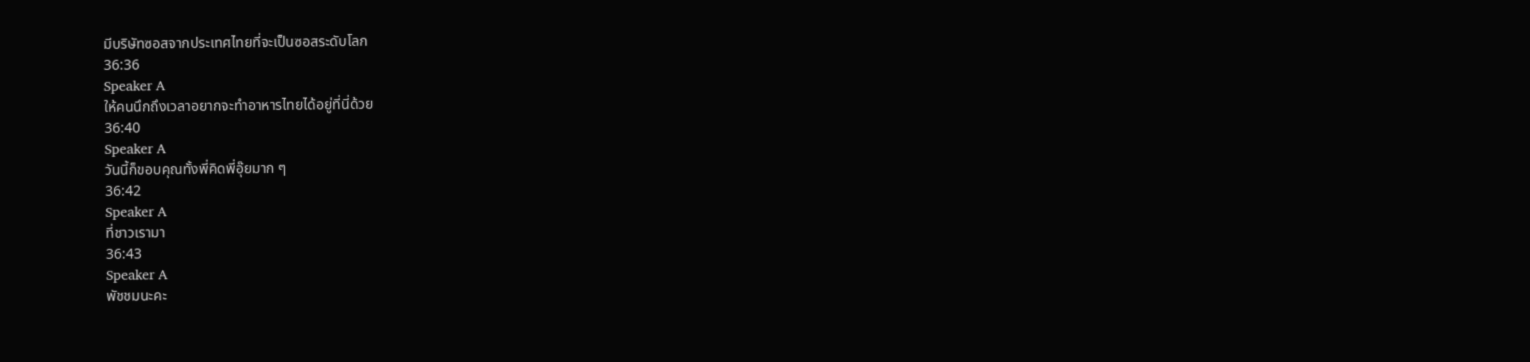มีบริษัทซอสจากประเทศไทยที่จะเป็นซอสระดับโลก
36:36
Speaker A
ให้คนนึกถึงเวลาอยากจะทำอาหารไทยได้อยู่ที่นี่ด้วย
36:40
Speaker A
วันนี้ก็ขอบคุณทั้งพี่คิดพี่อุ๊ยมาก ๆ
36:42
Speaker A
ที่ชาวเรามา
36:43
Speaker A
พัชชมนะคะ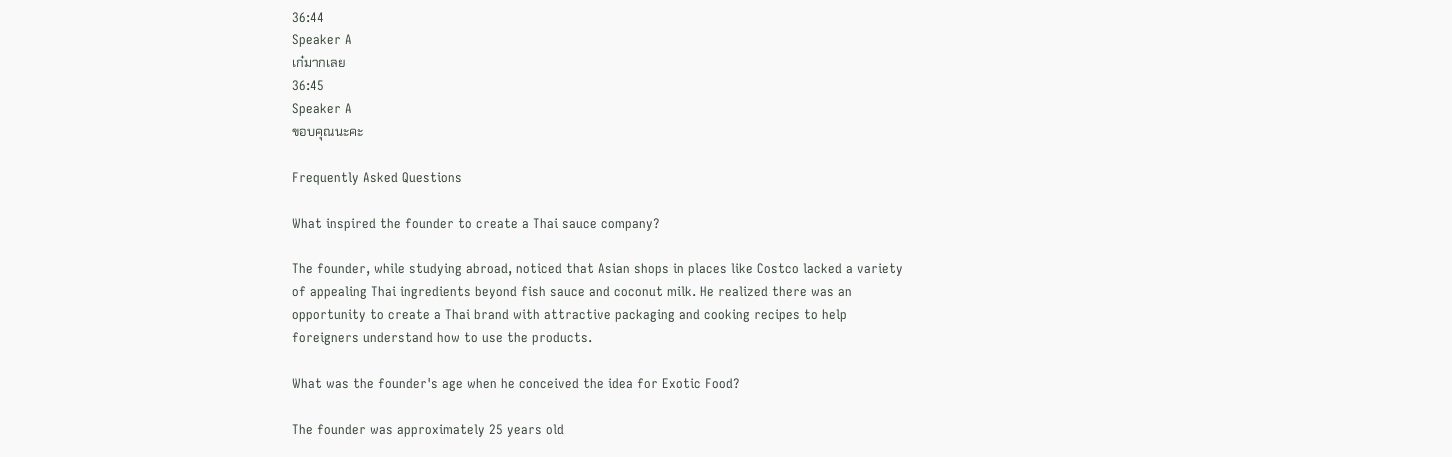36:44
Speaker A
เก๋มากเลย
36:45
Speaker A
ขอบคุณนะคะ

Frequently Asked Questions

What inspired the founder to create a Thai sauce company?

The founder, while studying abroad, noticed that Asian shops in places like Costco lacked a variety of appealing Thai ingredients beyond fish sauce and coconut milk. He realized there was an opportunity to create a Thai brand with attractive packaging and cooking recipes to help foreigners understand how to use the products.

What was the founder's age when he conceived the idea for Exotic Food?

The founder was approximately 25 years old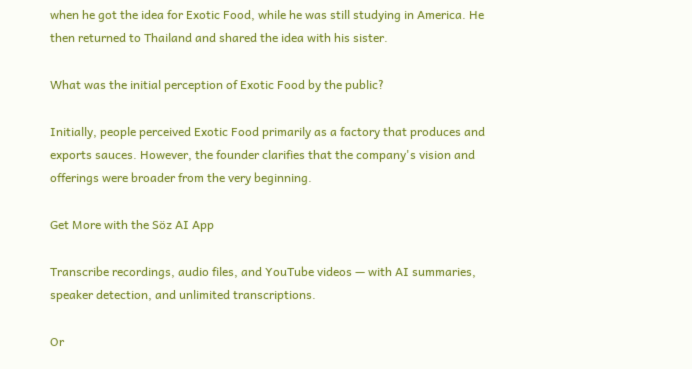when he got the idea for Exotic Food, while he was still studying in America. He then returned to Thailand and shared the idea with his sister.

What was the initial perception of Exotic Food by the public?

Initially, people perceived Exotic Food primarily as a factory that produces and exports sauces. However, the founder clarifies that the company's vision and offerings were broader from the very beginning.

Get More with the Söz AI App

Transcribe recordings, audio files, and YouTube videos — with AI summaries, speaker detection, and unlimited transcriptions.

Or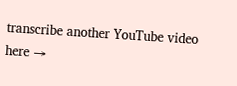transcribe another YouTube video here →